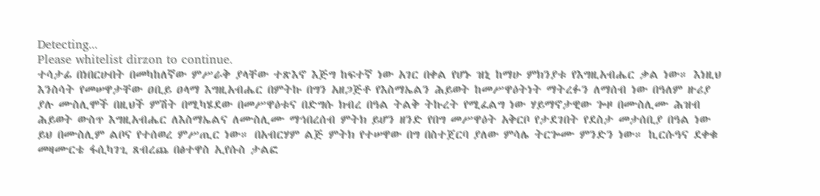Detecting...
Please whitelist dirzon to continue.
ተሳታፊ በነበርሁበት በመካከለኛው ምሥራቅ ያላቸው ተጽእኖ እጅግ ከፍተኛ ነው አገር በቀል የሆኑ ዝኒ ከማሁ ምክንያቱ የእግዚአብሔር ቃል ነው። እነዚህ እንስሳት የመሠዋታቸው ዐቢይ ዐላማ እግዚአብሔር በምትኩ በግን አዘጋጅቶ የእስማኤልን ሕይወት ከመሥዋዕትነት ማትረፉን ለማሰብ ነው በዓለም ዙሪያ ያሉ ሙስሊሞች በዚህች ምሽት በሚካሄደው በመሥዋዕቱና በድግሱ ክብረ በዓል ትልቅ ትኩረት የሚፈልግ ነው ሃይማኖታዊው ጐዞ በሙስሊሙ ሕዝብ ሕይወት ውስጥ እግዚአብሔር ለእስማኤልና ለሙስሊሙ ማኅበረሰብ ምትክ ይሆን ዘንድ የበግ መሥዋዕት አቅርቦ የታደገበት የደስታ መታሰቢያ በዓል ነው ይህ በሙስሊም ልቦና የተሰወረ ምሥጢር ነው። በአብርሃም ልጅ ምትክ የተሠዋው በግ በስተጀርባ ያለው ምሳሌ ትርጐሙ ምንድን ነው። ኪርሱዓና ደቀቁ መዛሙርቴ ፋሲካገጊ ጸብረጨ በፅተዋስ ኢየሱስ ታልፎ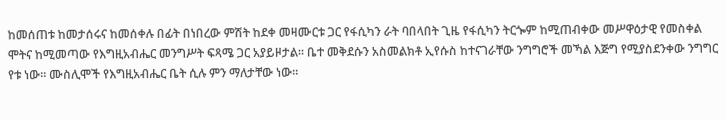ከመሰጠቱ ከመታሰሩና ከመሰቀሉ በፊት በነበረው ምሽት ከደቀ መዛሙርቱ ጋር የፋሲካን ራት ባበላበት ጊዜ የፋሲካን ትርጐም ከሚጠብቀው መሥዋዕታዊ የመስቀል ሞትና ከሚመጣው የእግዚአብሔር መንግሥት ፍጻሜ ጋር አያይዞታል። ቤተ መቅደሱን አስመልክቶ ኢየሱስ ከተናገራቸው ንግግሮች መኻል እጅግ የሚያስደንቀው ንግግር የቱ ነው። ሙስሊሞች የእግዚአብሔር ቤት ሲሉ ምን ማለታቸው ነው።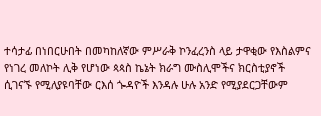ተሳታፊ በነበርሁበት በመካከለኛው ምሥራቅ ኮንፈረንስ ላይ ታዋቂው የእስልምና የነገረ መለኮት ሊቅ የሆነው ጳጳስ ኬኔት ክራግ ሙስሊሞችና ክርስቲያኖች ሲገናኙ የሚለያዩባቸው ርእሰ ጐዳዮች እንዳሉ ሁሉ አንድ የሚያደርጋቸውም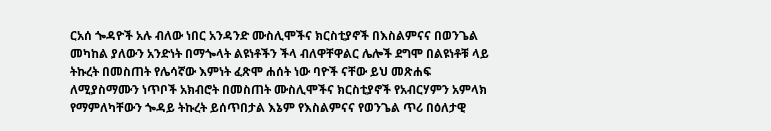ርአሰ ጐዳዮች አሉ ብለው ነበር አንዳንድ ሙስሊሞችና ክርስቲያኖች በእስልምናና በወንጌል መካከል ያለውን አንድነት በማጐላት ልዩነቶችን ችላ ብለዋቸዋልር ሌሎች ደግሞ በልዩነቶቹ ላይ ትኩረት በመስጠት የሌሳኛው እምነት ፈጽሞ ሐሰት ነው ባዮች ናቸው ይህ መጽሐፍ ለሚያስማሙን ነጥቦች አክብሮት በመስጠት ሙስሊሞችና ክርስቲያኖች የአብርሃምን አምላክ የማምለካቸውን ጐዳይ ትኩረት ይሰጥበታል እኔም የእስልምናና የወንጌል ጥሪ በዕለታዊ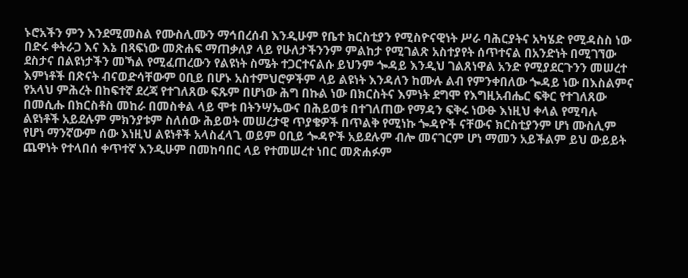ኑሮአችን ምን እንደሚመስል የሙስሊሙን ማኅበረሰብ እንዲሁም የቤተ ክርስቲያን የሚስዮናዊነት ሥራ ባሕርያትና አካሄድ የሚዳስስ ነው በድሩ ቀትራጋ እና እኔ በጻፍነው መጽሐፍ ማጠቃለያ ላይ የሁለታችንንም ምልከታ የሚገልጽ አስተያየት ሰጥተናል በአንድነት በሚገኘው ደስታና በልዩነታችን መኻል የሚፈጠረውን የልዩነት ስሜት ተጋርተናልሱ ይህንም ጐዳይ እንዲህ ገልጸነዋል አንድ የሚያደርጉንን መሠረተ እምነቶች በጽናት ብናወድሳቸውም ዐቢይ በሆኑ አስተምህሮዎችም ላይ ልዩነት እንዳለን ከሙሉ ልብ የምንቀበለው ጐዳይ ነው በእስልምና የአላህ ምሕረት በከፍተኛ ደረጃ የተገለጸው ፍጹም በሆነው ሕግ በኩል ነው በክርስትና እምነት ደግሞ የእግዚአብሔር ፍቅር የተገለጸው በመሲሑ በክርስቶስ መከራ በመስቀል ላይ ሞቱ በትንሣኤውና በሕይወቱ በተገለጠው የማዳን ፍቅሩ ነውፁ እነዚህ ቀላል የሚባሉ ልዩነቶች አይደሉም ምክንያቱም ስለሰው ሕይወት መሠረታዊ ጥያቄዎች በጥልቅ የሚነኩ ጐዳዮች ናቸውና ክርስቲያንም ሆነ ሙስሊም የሆነ ማንኛውም ሰው እነዚህ ልዩነቶች አላስፈላጊ ወይም ዐቢይ ጐዳዮች አይደሉም ብሎ መናገርም ሆነ ማመን አይችልም ይህ ውይይት ጨዋነት የተላበሰ ቀጥተኛ እንዲሁም በመከባበር ላይ የተመሠረተ ነበር መጽሐፉም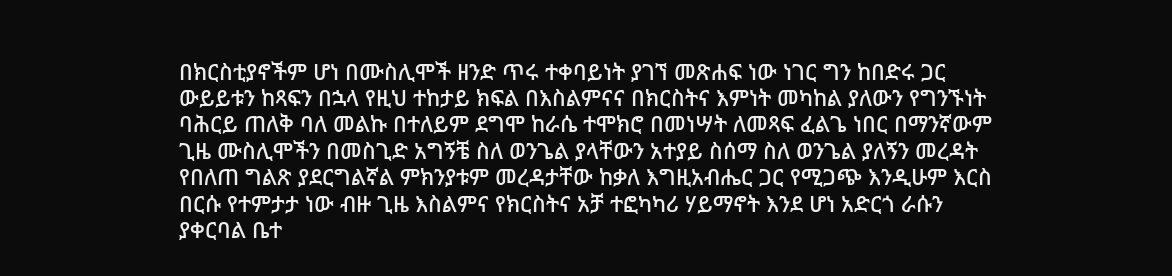በክርስቲያኖችም ሆነ በሙስሊሞች ዘንድ ጥሩ ተቀባይነት ያገኘ መጽሐፍ ነው ነገር ግን ከበድሩ ጋር ውይይቱን ከጻፍን በኋላ የዚህ ተከታይ ክፍል በእስልምናና በክርስትና እምነት መካከል ያለውን የግንኙነት ባሕርይ ጠለቅ ባለ መልኩ በተለይም ደግሞ ከራሴ ተሞክሮ በመነሣት ለመጻፍ ፈልጌ ነበር በማንኛውም ጊዜ ሙስሊሞችን በመስጊድ አግኝቼ ስለ ወንጌል ያላቸውን አተያይ ስሰማ ስለ ወንጌል ያለኝን መረዳት የበለጠ ግልጽ ያደርግልኛል ምክንያቱም መረዳታቸው ከቃለ እግዚአብሔር ጋር የሚጋጭ እንዲሁም እርስ በርሱ የተምታታ ነው ብዙ ጊዜ እስልምና የክርስትና አቻ ተፎካካሪ ሃይማኖት እንደ ሆነ አድርጎ ራሱን ያቀርባል ቤተ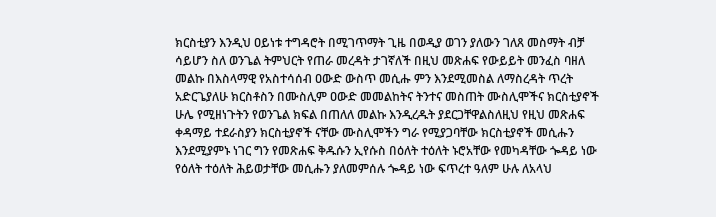ክርስቲያን እንዲህ ዐይነቱ ተግዳሮት በሚገጥማት ጊዜ በወዲያ ወገን ያለውን ገለጸ መስማት ብቻ ሳይሆን ስለ ወንጌል ትምህርት የጠራ መረዳት ታገኛለች በዚህ መጽሐፍ የውይይት መንፈስ ባዘለ መልኩ በእስላማዊ የአስተሳሰብ ዐውድ ውስጥ መሲሑ ምን እንደሚመስል ለማስረዳት ጥረት አድርጌያለሁ ክርስቶስን በሙስሊም ዐውድ መመልከትና ትንተና መስጠት ሙስሊሞችና ክርስቲያኖች ሁሌ የሚዘነጉትን የወንጌል ክፍል በጠለለ መልኩ እንዲረዱት ያደርጋቸዋልስለዚህ የዚህ መጽሐፍ ቀዳማይ ተደራስያን ክርስቲያኖች ናቸው ሙስሊሞችን ግራ የሚያጋባቸው ክርስቲያኖች መሲሑን እንደሚያምኑ ነገር ግን የመጽሐፍ ቅዱሱን ኢየሱስ በዕለት ተዕለት ኑሮአቸው የመካዳቸው ጐዳይ ነው የዕለት ተዕለት ሕይወታቸው መሲሑን ያለመምሰሉ ጐዳይ ነው ፍጥረተ ዓለም ሁሉ ለአላህ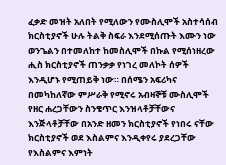ፈቃድ መዝት አለበት የሚለውን የሙስሊሞች አስተሳሰብ ክርስቲያኖች ሁሉ ትልቅ ስፍራ እንደሚሰጡት እሙን ነው ወንጌልን በተመለከተ ከመስሊሞች በኩል የሚሰነዘረው ሒስ ክርስቲያኖች ጠንቃቃ የነገረ መለኮት ሰዎች እንዲሆኑ የሚጠይቅ ነው። በሰሜን አፍሪካና በመካከለኛው ምሥራቅ የሚኖሩ አብዛኞቹ ሙስሊሞች የዘር ሐረጋቸውን ስንቄጥር እንዝላቶቻቸውና እንጅላቶቻቸው በአንድ ዘመን ክርስቲያኖች የነበሩ ናቸው ክርስቲያኖች ወደ እስልምና እንዲቀየሩ ያደረጋቸው የእስልምና እምነት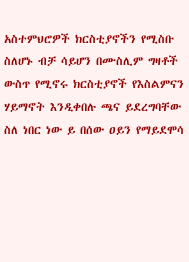አስተምህሮዎች ክርስቲያኖችን የሚስቡ ስለሆኑ ብቻ ሳይሆን በሙስሊም ግዛቶች ውስጥ የሚኖሩ ክርስቲያኖች የእስልምናን ሃይማኖት እንዲቀበሉ ጫና ይደረግባቸው ስለ ነበር ነው ይ በሰው ዐይን የማይደሞሳ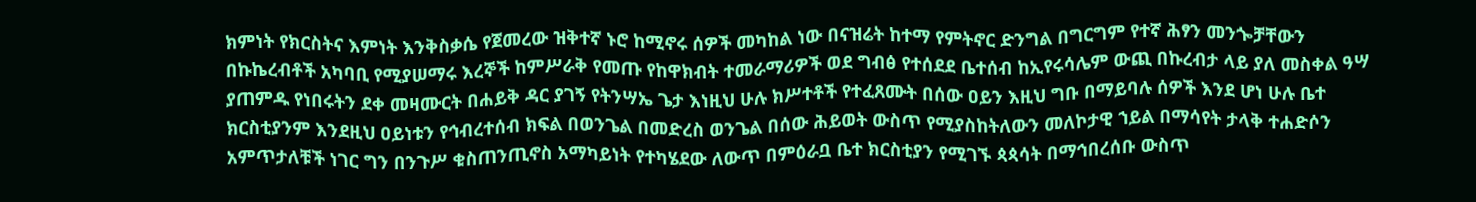ክምነት የክርስትና እምነት እንቅስቃሴ የጀመረው ዝቅተኛ ኑሮ ከሚኖሩ ሰዎች መካከል ነው በናዝሬት ከተማ የምትኖር ድንግል በግርግም የተኛ ሕፃን መንጐቻቸውን በኩኬረብቶች አካባቢ የሚያሠማሩ እረኞች ከምሥራቅ የመጡ የከዋክብት ተመራማሪዎች ወደ ግብፅ የተሰደደ ቤተሰብ ከኢየሩሳሌም ውጪ በኩረብታ ላይ ያለ መስቀል ዓሣ ያጠምዱ የነበሩትን ደቀ መዛሙርት በሐይቅ ዳር ያገኝ የትንሣኤ ጌታ እነዚህ ሁሉ ክሥተቶች የተፈጸሙት በሰው ዐይን እዚህ ግቡ በማይባሉ ሰዎች እንደ ሆነ ሁሉ ቤተ ክርስቲያንም እንደዚህ ዐይነቱን የኅብረተሰብ ክፍል በወንጌል በመድረስ ወንጌል በሰው ሕይወት ውስጥ የሚያስከትለውን መለኮታዊ ኀይል በማሳየት ታላቅ ተሐድሶን አምጥታለቹች ነገር ግን በንጉሥ ቁስጠንጢኖስ አማካይነት የተካሄደው ለውጥ በምዕራቧ ቤተ ክርስቲያን የሚገኙ ጳጳሳት በማኅበረሰቡ ውስጥ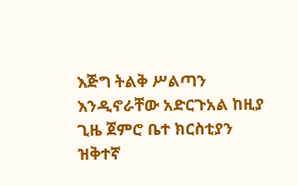እጅግ ትልቅ ሥልጣን እንዲኖራቸው አድርጉአል ከዚያ ጊዜ ጀምሮ ቤተ ክርስቲያን ዝቅተኛ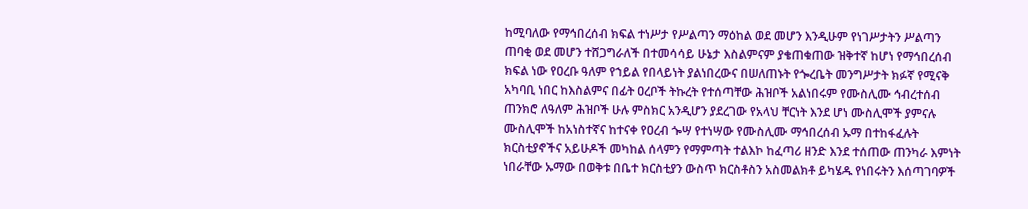ከሚባለው የማኅበረሰብ ክፍል ተነሥታ የሥልጣን ማዕከል ወደ መሆን እንዲሁም የነገሥታትን ሥልጣን ጠባቂ ወደ መሆን ተሸጋግራለች በተመሳሳይ ሁኔታ እስልምናም ያቄጠቁጠው ዝቅተኛ ከሆነ የማኅበረሰብ ክፍል ነው የዐረቡ ዓለም የኀይል የበላይነት ያልነበረውና በሠለጠኑት የጐረቤት መንግሥታት ክፉኛ የሚናቅ አካባቢ ነበር ከእስልምና በፊት ዐረቦች ትኩረት የተሰጣቸው ሕዝቦች አልነበሩም የሙስሊሙ ኅብረተሰብ ጠንክሮ ለዓለም ሕዝቦች ሁሉ ምስክር አንዲሆን ያደረገው የአላህ ቸርነት እንደ ሆነ ሙስሊሞች ያምናሉ ሙስሊሞች ከአነስተኛና ከተናቀ የዐረብ ጐሣ የተነሣው የሙስሊሙ ማኅበረሰብ ኡማ በተከፋፈሉት ክርስቲያኖችና አይሁዶች መካከል ሰላምን የማምጣት ተልእኮ ከፈጣሪ ዘንድ እንደ ተሰጠው ጠንካራ እምነት ነበራቸው ኡማው በወቅቱ በቤተ ክርስቲያን ውስጥ ክርስቶስን አስመልክቶ ይካሄዱ የነበሩትን እሰጣገባዎች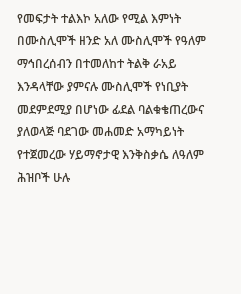የመፍታት ተልእኮ አለው የሚል እምነት በሙስሊሞች ዘንድ አለ ሙስሊሞች የዓለም ማኅበረሰብን በተመለከተ ትልቅ ራአይ እንዳላቸው ያምናሉ ሙስሊሞች የነቢያት መደምደሚያ በሆነው ፊደል ባልቁቄጠረውና ያለወላጅ ባደገው መሐመድ አማካይነት የተጀመረው ሃይማኖታዊ እንቅስቃሴ ለዓለም ሕዝቦች ሁሉ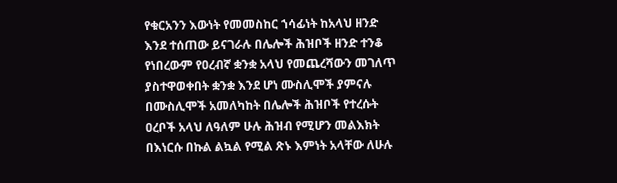የቁርአንን እውነት የመመስከር ኀሳፊነት ከአላህ ዘንድ እንደ ተሰጠው ይናገራሉ በሌሎች ሕዝቦች ዘንድ ተንቆ የነበረውም የዐረብኛ ቋንቋ አላህ የመጨረሻውን መገለጥ ያስተዋወቀበት ቋንቋ እንደ ሆነ ሙስሊሞች ያምናሉ በሙስሊሞች አመለካከት በሌሎች ሕዝቦች የተረሱት ዐረቦች አላህ ለዓለም ሁሉ ሕዝብ የሚሆን መልእክት በእነርሱ በኩል ልኳል የሚል ጽኑ እምነት አላቸው ለሁሉ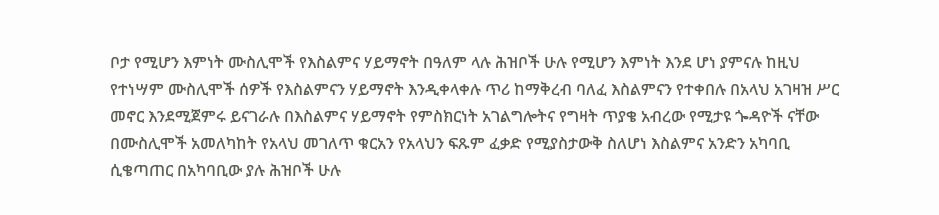ቦታ የሚሆን እምነት ሙስሊሞች የእስልምና ሃይማኖት በዓለም ላሉ ሕዝቦች ሁሉ የሚሆን እምነት እንደ ሆነ ያምናሉ ከዚህ የተነሣም ሙስሊሞች ሰዎች የእስልምናን ሃይማኖት እንዲቀላቀሉ ጥሪ ከማቅረብ ባለፈ እስልምናን የተቀበሉ በአላህ አገዛዝ ሥር መኖር እንደሚጀምሩ ይናገራሉ በእስልምና ሃይማኖት የምስክርነት አገልግሎትና የግዛት ጥያቄ አብረው የሚታዩ ጐዳዮች ናቸው በሙስሊሞች አመለካከት የአላህ መገለጥ ቁርአን የአላህን ፍጹም ፈቃድ የሚያስታውቅ ስለሆነ እስልምና አንድን አካባቢ ሲቄጣጠር በአካባቢው ያሉ ሕዝቦች ሁሉ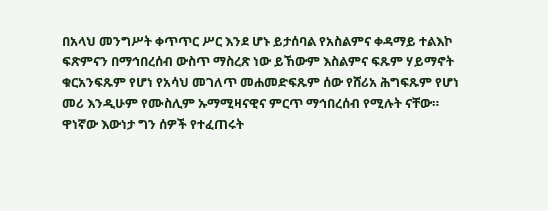በአላህ መንግሥት ቀጥጥር ሥር እንደ ሆኑ ይታሰባል የአስልምና ቀዳማይ ተልእኮ ፍጽምናን በማኅበረሰብ ውስጥ ማስረጽ ነው ይኸውም እስልምና ፍጹም ሃይማኖት ቁርአንፍጹም የሆነ የአሳህ መገለጥ መሐመድፍጹም ሰው የሸሪአ ሕግፍጹም የሆነ መሪ እንዲሁም የሙስሊም ኡማሚዛናዊና ምርጥ ማኅበረሰብ የሚሉት ናቸው። ዋነኛው እውነታ ግን ሰዎች የተፈጠሩት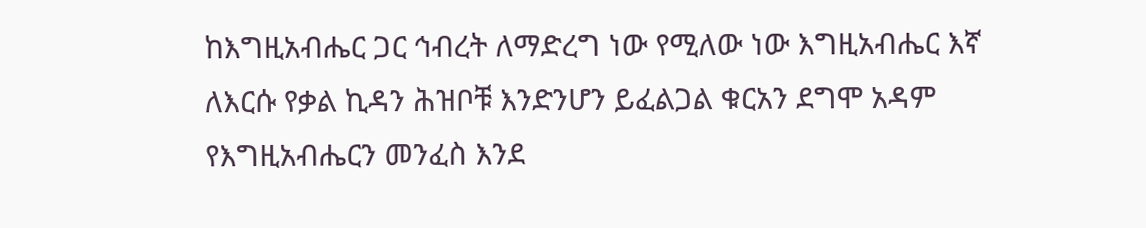ከእግዚአብሔር ጋር ኅብረት ለማድረግ ነው የሚለው ነው እግዚአብሔር እኛ ለእርሱ የቃል ኪዳን ሕዝቦቹ እንድንሆን ይፈልጋል ቁርአን ደግሞ አዳም የእግዚአብሔርን መንፈስ እንደ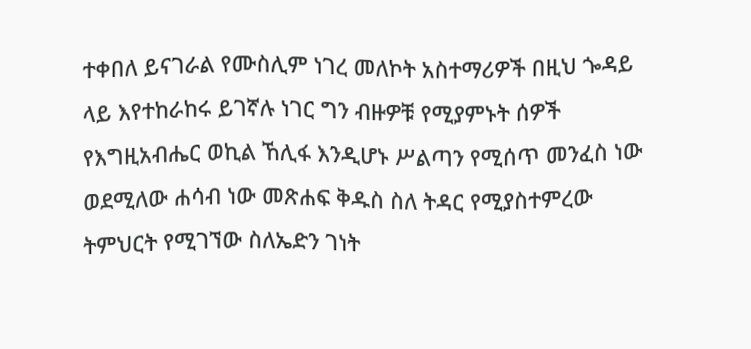ተቀበለ ይናገራል የሙስሊም ነገረ መለኮት አስተማሪዎች በዚህ ጐዳይ ላይ እየተከራከሩ ይገኛሉ ነገር ግን ብዙዎቹ የሚያምኑት ሰዎች የእግዚአብሔር ወኪል ኸሊፋ እንዲሆኑ ሥልጣን የሚሰጥ መንፈስ ነው ወደሚለው ሐሳብ ነው መጽሐፍ ቅዱስ ስለ ትዳር የሚያስተምረው ትምህርት የሚገኘው ስለኤድን ገነት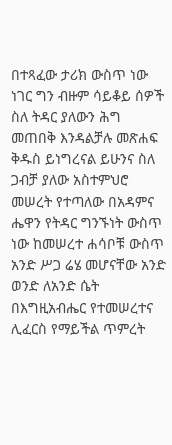በተጻፈው ታሪክ ውስጥ ነው ነገር ግን ብዙም ሳይቆይ ሰዎች ስለ ትዳር ያለውን ሕግ መጠበቅ እንዳልቻሉ መጽሐፍ ቅዱስ ይነግረናል ይሁንና ስለ ጋብቻ ያለው አስተምህሮ መሠረት የተጣለው በአዳምና ሔዋን የትዳር ግንኙነት ውስጥ ነው ከመሠረተ ሐሳቦቹ ውስጥ አንድ ሥጋ ሬሄ መሆናቸው አንድ ወንድ ለአንድ ሴት በእግዚአብሔር የተመሠረተና ሊፈርስ የማይችል ጥምረት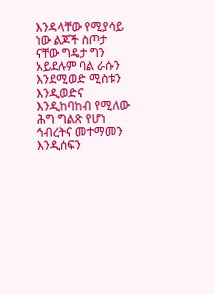እንዳላቸው የሚያሳይ ነው ልጆች ስጦታ ናቸው ግዴታ ግን አይደሉም ባል ራሱን እንደሚወድ ሚስቱን እንዲወድና እንዲከባከብ የሚለው ሕግ ግልጽ የሆነ ኅብረትና መተማመን እንዲሰፍን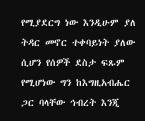የሚያደርግ ነው እንዲሁም ያለ ትዳር መኖር ተቀባይነት ያለው ሲሆን የሰዎች ደስታ ፍጹም የሚሆነው ግን ከእግዚአብሔር ጋር ባላቸው ኅብረት እንጂ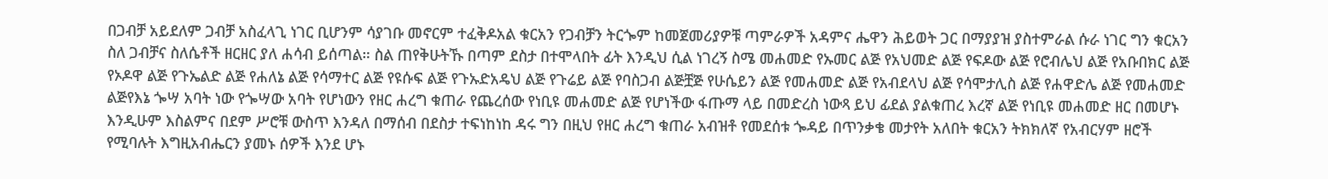በጋብቻ አይደለም ጋብቻ አስፈላጊ ነገር ቢሆንም ሳያገቡ መኖርም ተፈቅዶአል ቁርአን የጋብቻን ትርጐም ከመጀመሪያዎቹ ጣምራዎች አዳምና ሔዋን ሕይወት ጋር በማያያዝ ያስተምራል ሱራ ነገር ግን ቁርአን ስለ ጋብቻና ስለሴቶች ዘርዘር ያለ ሐሳብ ይሰጣል። ስል ጠየቅሁትኹ በጣም ደስታ በተሞላበት ፊት እንዲህ ሲል ነገረኝ ስሜ መሐመድ የኡመር ልጅ የአህመድ ልጅ የፍዶው ልጅ የሮብሌህ ልጅ የአቡበክር ልጅ የኦዶዋ ልጅ የጉኤልድ ልጅ የሐለኔ ልጅ የሳማተር ልጅ የዩሱፍ ልጅ የጉኡድአዴህ ልጅ የጉሬይ ልጅ የባስጋብ ልጅቿጅ የሁሴይን ልጅ የመሐመድ ልጅ የአብደላህ ልጅ የሳሞታሊስ ልጅ የሐዋድሌ ልጅ የመሐመድ ልጅየእኔ ጐሣ አባት ነው የጐሣው አባት የሆነውን የዘር ሐረግ ቁጠራ የጨረሰው የነቢዩ መሐመድ ልጅ የሆነችው ፋጡማ ላይ በመድረስ ነውጻ ይህ ፊደል ያልቁጠረ እረኛ ልጅ የነቢዩ መሐመድ ዘር በመሆኑ እንዲሁም እስልምና በደም ሥሮቹ ውስጥ እንዳለ በማሰብ በደስታ ተፍነከነከ ዳሩ ግን በዚህ የዘር ሐረግ ቁጠራ አብዝቶ የመደሰቱ ጐዳይ በጥንቃቄ መታየት አለበት ቁርአን ትክክለኛ የአብርሃም ዘሮች የሚባሉት እግዚአብሔርን ያመኑ ሰዎች እንደ ሆኑ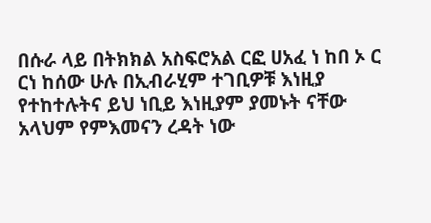በሱራ ላይ በትክክል አስፍሮአል ርፎ ሀአፈ ነ ከበ ኦ ር ርነ ከሰው ሁሉ በኢብራሂም ተገቢዎቹ እነዚያ የተከተሉትና ይህ ነቢይ እነዚያም ያመኑት ናቸው አላህም የምእመናን ረዳት ነው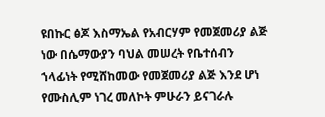ዩበኩር ፅጆ እስማኤል የአብርሃም የመጀመሪያ ልጅ ነው በሴማውያን ባህል መሠረት የቤተሰብን ኀላፊነት የሚሸከመው የመጀመሪያ ልጅ እንደ ሆነ የሙስሊም ነገረ መለኮት ምሁራን ይናገራሉ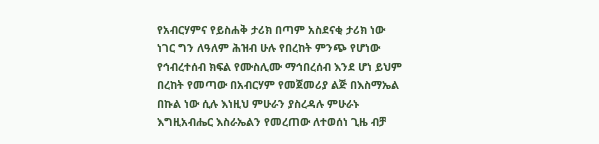የአብርሃምና የይስሐቅ ታሪክ በጣም አስደናቂ ታሪክ ነው ነገር ግን ለዓለም ሕዝብ ሁሉ የበረከት ምንጭ የሆነው የኅብረተሰብ ክፍል የሙስሊሙ ማኅበረሰብ እንደ ሆነ ይህም በረከት የመጣው በአብርሃም የመጀመሪያ ልጅ በእስማኤል በኩል ነው ሲሉ እነዚህ ምሁራን ያስረዳሉ ምሁራኑ እግዚአብሔር እስራኤልን የመረጠው ለተወሰነ ጊዜ ብቻ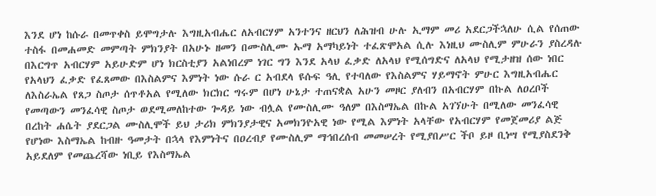እንደ ሆነ ከሱራ በመጥቀስ ይሞግታሉ እግዚአብሔር ለአብርሃም አንተንና ዘርህን ለሕዝብ ሁሉ ኢማም መሪ አደርጋችኋለሁ ሲል የሰጠው ተስፋ በመሐመድ መምጣት ምክንያት በአሁኑ ዘመን በሙስሊሙ ኡማ አማካይነት ተፈጽሞአል ሲሉ እነዚህ ሙስሊም ምሁራን ያስረዳሉ በእርግጥ አብርሃም አይሁድም ሆነ ክርስቲያን አልነበረም ነገር ግን እንደ አላህ ፈቃድ ለአላህ የሚሰግድና ለአላህ የሚታዘዝ ሰው ነበር የአላህን ፈቃድ የፈጸመው በእስልምና እምነት ነው ሱራ ር አብደላ ዩሱፍ ዓሊ የተባለው የእስልምና ሃይማኖት ምሁር እግዚአብሔር ለእስራኤል የጸጋ ስጦታ ሰጥቶአል የሚለው ክርክር ግሩም በሆነ ሁኔታ ተጠናቋል አሁን መዞር ያለብን በአብርሃም በኩል ለዐረቦች የመጣውን መንፈሳዊ ስጦታ ወደሚመለከተው ጐዳይ ነው ብሏል የሙስሊሙ ዓለም በእስማኤል በኩል አገኘሁት በሚለው መንፈሳዊ በረከት ሐሴት ያደርጋል ሙስሊሞች ይህ ታሪክ ምክንያታዊና አመክንዮአዊ ነው የሚል እምነት አላቸው የአብርሃም የመጀመሪያ ልጅ የሆነው እስማኤል ከብዙ ዓመታት በኋላ የእምነትና በዐረብያ የሙስሊም ማኅበረሰብ መመሠረት የሚያበሥር ችቦ ይዞ ቢነሣ የሚያስደንቅ አይደለም የመጨረሻው ነቢይ የእስማኤል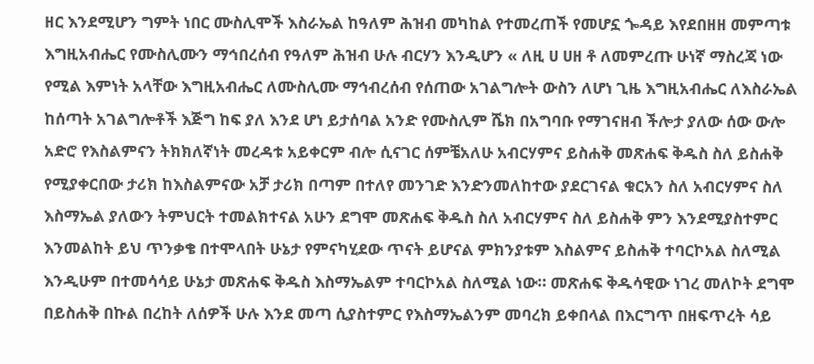ዘር እንደሚሆን ግምት ነበር ሙስሊሞች እስራኤል ከዓለም ሕዝብ መካከል የተመረጠች የመሆኗ ጐዳይ እየደበዘዘ መምጣቱ እግዚአብሔር የሙስሊሙን ማኅበረሰብ የዓለም ሕዝብ ሁሉ ብርሃን እንዲሆን « ለዚ ሀ ሀዘ ቶ ለመምረጡ ሁነኛ ማስረጃ ነው የሚል እምነት አላቸው እግዚአብሔር ለሙስሊሙ ማኅብረሰብ የሰጠው አገልግሎት ውስን ለሆነ ጊዜ እግዚአብሔር ለእስራኤል ከሰጣት አገልግሎቶች እጅግ ከፍ ያለ እንደ ሆነ ይታሰባል አንድ የሙስሊም ሼክ በአግባቡ የማገናዘብ ችሎታ ያለው ሰው ውሎ አድሮ የእስልምናን ትክክለኛነት መረዳቱ አይቀርም ብሎ ሲናገር ሰምቼአለሁ አብርሃምና ይስሐቅ መጽሐፍ ቅዱስ ስለ ይስሐቅ የሚያቀርበው ታሪክ ከእስልምናው አቻ ታሪክ በጣም በተለየ መንገድ እንድንመለከተው ያደርገናል ቁርአን ስለ አብርሃምና ስለ እስማኤል ያለውን ትምህርት ተመልክተናል አሁን ደግሞ መጽሐፍ ቅዱስ ስለ አብርሃምና ስለ ይስሐቅ ምን እንደሚያስተምር እንመልከት ይህ ጥንቃቄ በተሞላበት ሁኔታ የምናካሂደው ጥናት ይሆናል ምክንያቱም እስልምና ይስሐቅ ተባርኮአል ስለሚል እንዲሁም በተመሳሳይ ሁኔታ መጽሐፍ ቅዱስ እስማኤልም ተባርኮአል ስለሚል ነው። መጽሐፍ ቅዱሳዊው ነገረ መለኮት ደግሞ በይስሐቅ በኩል በረከት ለሰዎች ሁሉ እንደ መጣ ሲያስተምር የእስማኤልንም መባረክ ይቀበላል በእርግጥ በዘፍጥረት ሳይ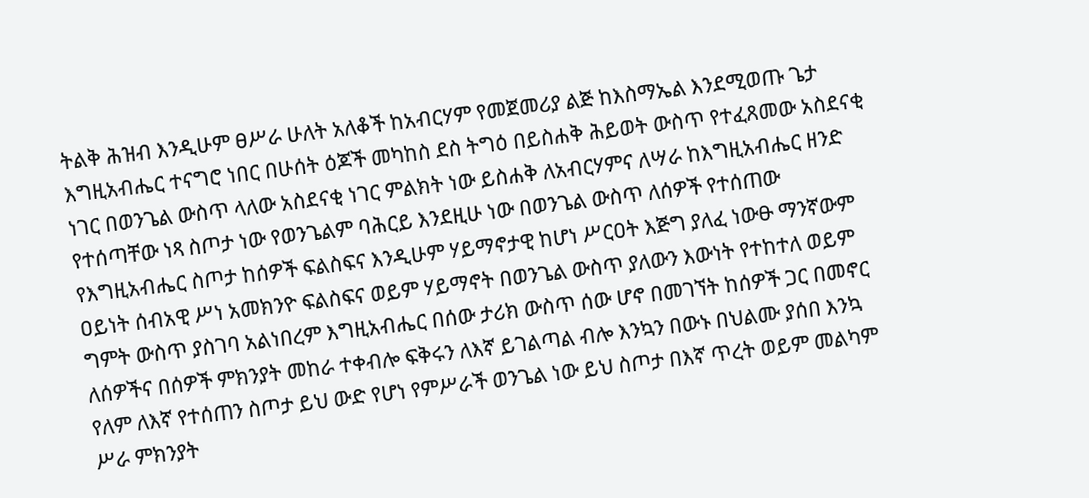ትልቅ ሕዝብ እንዲሁም ፀሥራ ሁለት አለቆች ከአብርሃም የመጀመሪያ ልጅ ከእስማኤል እንደሚወጡ ጌታ እግዚአብሔር ተናግሮ ነበር በሁሰት ዕጆች መካከስ ደስ ትግዕ በይስሐቅ ሕይወት ውስጥ የተፈጸመው አስደናቂ ነገር በወንጌል ውስጥ ላለው አስደናቂ ነገር ምልክት ነው ይስሐቅ ለአብርሃምና ለሣራ ከእግዚአብሔር ዘንድ የተሰጣቸው ነጻ ስጦታ ነው የወንጌልም ባሕርይ እንደዚሁ ነው በወንጌል ውስጥ ለሰዎች የተሰጠው የእግዚአብሔር ስጦታ ከሰዎች ፍልስፍና እንዲሁም ሃይማኖታዊ ከሆነ ሥርዐት እጅግ ያለፈ ነውፁ ማንኛውም ዐይነት ሰብአዊ ሥነ አመክንዮ ፍልስፍና ወይም ሃይማኖት በወንጌል ውስጥ ያለውን እውነት የተከተለ ወይም ግምት ውስጥ ያስገባ አልነበረም እግዚአብሔር በሰው ታሪክ ውስጥ ሰው ሆኖ በመገኘት ከሰዎች ጋር በመኖር ለሰዎችና በሰዎች ምክንያት መከራ ተቀብሎ ፍቅሩን ለእኛ ይገልጣል ብሎ እንኳን በውኑ በህልሙ ያሰበ እንኳ የለም ለእኛ የተሰጠን ስጦታ ይህ ውድ የሆነ የምሥራች ወንጌል ነው ይህ ስጦታ በእኛ ጥረት ወይም መልካም ሥራ ምክንያት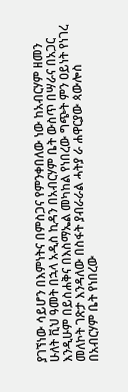ያገኘነው ሳይሆን በእምነትና በምስጋና የምንቀበለው ነው ከአብርሃም ዘመን ሁለት ቪህ ዓመት በኋላ አዲስ ኪዳን በአብርሃም ቤት ውስጥ በሣራና በአጋር እንዲሁም በይስሐቅና በእስማኤል መካከል የነበረው ግጭት ምን ዐይነት የነገረ መለኮት ገጽታ እንዳለው በስፋት ያብራራል ሓትያ ራ ሐዋርያው ጳውሎስ በአብርሃም ቤት የነበረው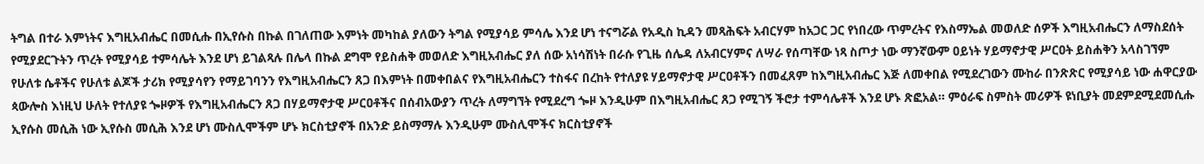ትግል በተራ እምነትና እግዚአብሔር በመሲሑ በኢየሱስ በኩል በገለጠው እምነት መካከል ያለውን ትግል የሚያሳይ ምሳሌ እንደ ሆነ ተናግሯል የአዲስ ኪዳን መጻሕፍት አብርሃም ከአጋር ጋር የነበረው ጥምረትና የእስማኤል መወለድ ሰዎች እግዚአብሔርን ለማስደሰት የሚያደርጉትን ጥረት የሚያሳይ ተምሳሌት እንደ ሆነ ይገልጻሉ በሌላ በኩል ደግሞ የይስሐቅ መወለድ እግዚአብሔር ያለ ሰው አነሳሽነት በራሱ የጊዜ ሰሌዳ ለአብርሃምና ለሣራ የሰጣቸው ነጻ ስጦታ ነው ማንኛውም ዐይነት ሃይማኖታዊ ሥርዐት ይስሐቅን አላስገኘም የሁለቱ ሴቶችና የሁለቱ ልጆች ታሪክ የሚያሳየን የማይገባንን የእግዚአብሔርን ጸጋ በእምነት በመቀበልና የእግዚአብሔርን ተስፋና በረከት የተለያዩ ሃይማኖታዊ ሥርዐቶችን በመፈጸም ከእግዚአብሔር እጅ ለመቀበል የሚደረገውን ሙከራ በንጽጽር የሚያሳይ ነው ሐዋርያው ጳውሎስ እነዚህ ሁለት የተለያዩ ጐዞዎች የእግዚአብሔርን ጸጋ በሃይማኖታዊ ሥርዐቶችና በሰብአውያን ጥረት ለማግኘት የሚደረግ ጐዞ እንዲሁም በእግዚአብሔር ጸጋ የሚገኝ ችሮታ ተምሳሌቶች እንደ ሆኑ ጽፎአል። ምዕራፍ ስምስት መሪዎች ዩነቢያት መደምደሚደመሲሑ ኢየሱስ መሲሕ ነው ኢየሱስ መሲሕ እንደ ሆነ ሙስሊሞችም ሆኑ ክርስቲያኖች በአንድ ይስማማሉ እንዲሁም ሙስሊሞችና ክርስቲያኖች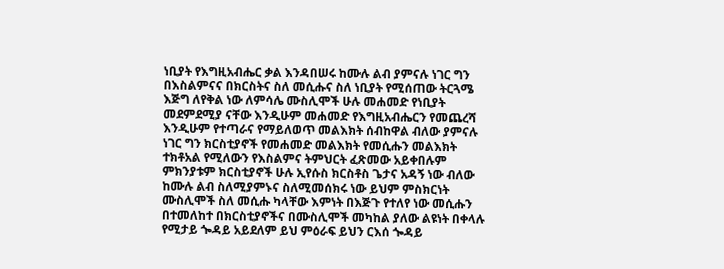ነቢያት የእግዚአብሔር ቃል እንዳበሠሩ ከሙሉ ልብ ያምናሉ ነገር ግን በእስልምናና በክርስትና ስለ መሲሑና ስለ ነቢያት የሚሰጠው ትርጓሜ እጅግ ለየቅል ነው ለምሳሌ ሙስሊሞች ሁሉ መሐመድ የነቢያት መደምደሚያ ናቸው እንዲሁም መሐመድ የእግዚአብሔርን የመጨረሻ እንዲሁም የተጣራና የማይለወጥ መልእክት ሰብከዋል ብለው ያምናሉ ነገር ግን ክርስቲያኖች የመሐመድ መልእክት የመሲሑን መልእክት ተክቶአል የሚለውን የእስልምና ትምህርት ፈጽመው አይቀበሉም ምክንያቱም ክርስቲያኖች ሁሉ ኢየሱስ ክርስቶስ ጌታና አዳኝ ነው ብለው ከሙሉ ልብ ስለሚያምኑና ስለሚመሰክሩ ነው ይህም ምስክርነት ሙስሊሞች ስለ መሲሑ ካላቸው እምነት በእጅጉ የተለየ ነው መሲሑን በተመለከተ በክርስቲያኖችና በሙስሊሞች መካከል ያለው ልዩነት በቀላሉ የሚታይ ጐዳይ አይደለም ይህ ምዕራፍ ይህን ርእሰ ጐዳይ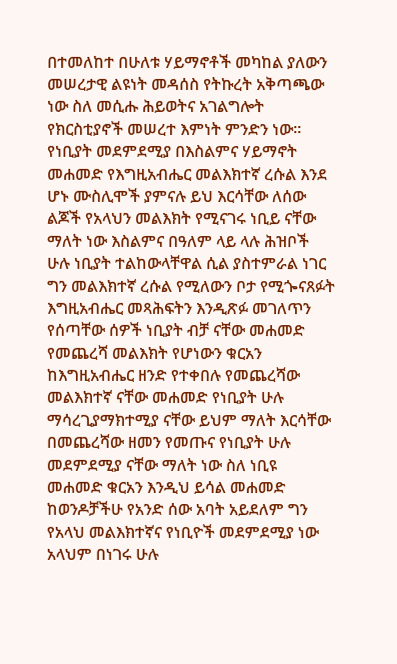በተመለከተ በሁለቱ ሃይማኖቶች መካከል ያለውን መሠረታዊ ልዩነት መዳሰስ የትኩረት አቅጣጫው ነው ስለ መሲሑ ሕይወትና አገልግሎት የክርስቲያኖች መሠረተ እምነት ምንድን ነው። የነቢያት መደምደሚያ በእስልምና ሃይማኖት መሐመድ የእግዚአብሔር መልእክተኛ ረሱል እንደ ሆኑ ሙስሊሞች ያምናሉ ይህ እርሳቸው ለሰው ልጆች የአላህን መልእክት የሚናገሩ ነቢይ ናቸው ማለት ነው እስልምና በዓለም ላይ ላሉ ሕዝቦች ሁሉ ነቢያት ተልከውላቸዋል ሲል ያስተምራል ነገር ግን መልእክተኛ ረሱል የሚለውን ቦታ የሚጐናጸፉት እግዚአብሔር መጻሕፍትን እንዲጽፉ መገለጥን የሰጣቸው ሰዎች ነቢያት ብቻ ናቸው መሐመድ የመጨረሻ መልእክት የሆነውን ቁርአን ከእግዚአብሔር ዘንድ የተቀበሉ የመጨረሻው መልእክተኛ ናቸው መሐመድ የነቢያት ሁሉ ማሳረጊያማክተሚያ ናቸው ይህም ማለት እርሳቸው በመጨረሻው ዘመን የመጡና የነቢያት ሁሉ መደምደሚያ ናቸው ማለት ነው ስለ ነቢዩ መሐመድ ቁርአን እንዲህ ይሳል መሐመድ ከወንዶቻችሁ የአንድ ሰው አባት አይደለም ግን የአላህ መልእክተኛና የነቢዮች መደምደሚያ ነው አላህም በነገሩ ሁሉ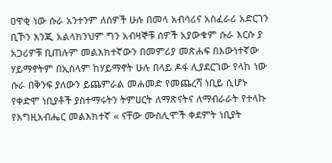ዐዋቂ ነው ሱራ አንተንም ለሰዎች ሁሉ በመላ አብሳሪና አስፈራሪ አድርገን ቢኾን እንጂ አልላክንህም ግን አብዛኞቹ ሰዎች አያውቁም ሱራ እርሱ ያ አጋሪዎቹ ቢጠሉም መልእክተኛውን በመምሪያ መጽሐፍ በእውነተኛው ሃይማኖትም በኢስላም ከሃይማኖት ሁሉ በላይ ዶፋ ሊያደርገው የላከ ነው ሱራ በቅንፍ ያለውን ይጨምራል መሐመድ የመጨረሻ ነቢይ ሲሆኑ የቀድሞ ነቢያቶች ያስተማሩትን ትምሀርት ለማጽናትና ለማብራራት የተላኩ የእግዚአብሔር መልእክተኛ « ናቸው ሙስሊሞች ቀደምት ነቢያት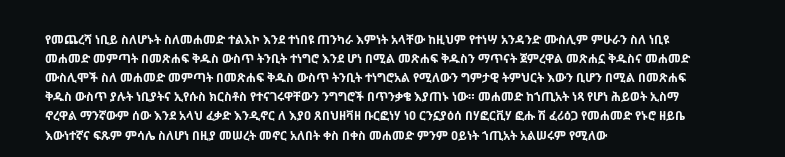የመጨረሻ ነቢይ ስለሆኑት ስለመሐመድ ተልእኮ እንደ ተነበዩ ጠንካራ እምነት አላቸው ከዚህም የተነሣ አንዳንድ ሙስሊም ምሁራን ስለ ነቢዩ መሐመድ መምጣት በመጽሐፍ ቅዱስ ውስጥ ትንቢት ተነግሮ እንደ ሆነ በሚል መጽሐፍ ቅዱስን ማጥናት ጀምረዋል መጽሐኗ ቅዱስና መሐመድ ሙስሊሞች ስለ መሐመድ መምጣት በመጽሐፍ ቅዱስ ውስጥ ትንቢት ተነግሮአል የሚለውን ግምታዊ ትምህርት እውን ቢሆን በሚል በመጽሐፍ ቅዱስ ውስጥ ያሉት ነቢያትና ኢየሱስ ክርስቶስ የተናገሩዋቸውን ንግግሮች በጥንቃቄ እያጠኑ ነው። መሐመድ ከኀጢአት ነጻ የሆነ ሕይወት ኢስማ ኖረዋል ማንኛውም ሰው እንደ አላህ ፈቃድ እንዲኖር ለ እያዐ ጸበህዘቫዘ ቡርፎነሃ ነዐ ርንኗያዕሰ በሃፎርቪሃ ፎሑ ሽ ፈሪዕጋ የመሐመድ የኑሮ ዘይቤ እውነተኛና ፍጹም ምሳሌ ስለሆነ በዚያ መሠረት መኖር አለበት ቀስ በቀስ መሐመድ ምንም ዐይነት ኀጢአት አልሠሩም የሚለው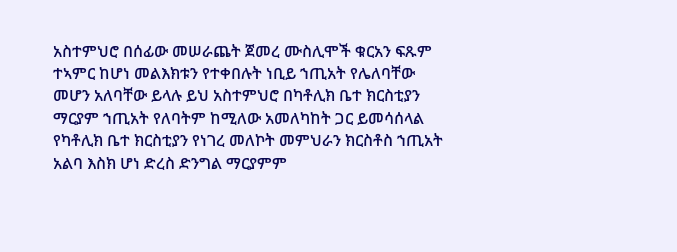አስተምህሮ በሰፊው መሠራጨት ጀመረ ሙስሊሞች ቁርአን ፍጹም ተኣምር ከሆነ መልእክቱን የተቀበሉት ነቢይ ኀጢአት የሌለባቸው መሆን አለባቸው ይላሉ ይህ አስተምህሮ በካቶሊክ ቤተ ክርስቲያን ማርያም ኀጢአት የለባትም ከሚለው አመለካከት ጋር ይመሳሰላል የካቶሊክ ቤተ ክርስቲያን የነገረ መለኮት መምህራን ክርስቶስ ኀጢአት አልባ እስክ ሆነ ድረስ ድንግል ማርያምም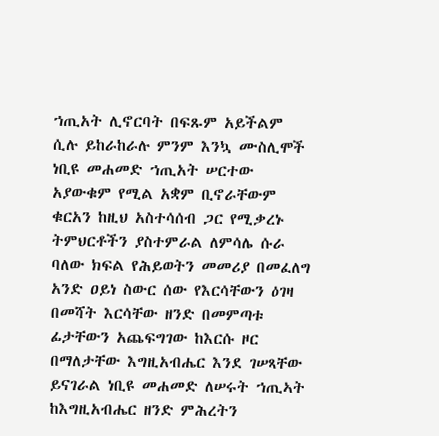ኀጢአት ሊኖርባት በፍጹም አይችልም ሲሉ ይከራከራሉ ምንም እንኳ ሙስሊሞች ነቢዩ መሐመድ ኀጢአት ሠርተው አያውቁም የሚል አቋም ቢኖራቸውም ቁርአን ከዚህ አስተሳሰብ ጋር የሚቃረኑ ትምህርቶችን ያስተምራል ለምሳሌ ሱራ ባለው ክፍል የሕይወትን መመሪያ በመፈለግ አንድ ዐይነ ስውር ሰው የእርሳቸውን ዕገዛ በመሻት እርሳቸው ዘንድ በመምጣቱ ፊታቸውን አጨፍግገው ከእርሱ ዞር በማለታቸው እግዚአብሔር እንደ ገሠጻቸው ይናገራል ነቢዩ መሐመድ ለሠሩት ኀጢኣት ከእግዚአብሔር ዘንድ ምሕረትን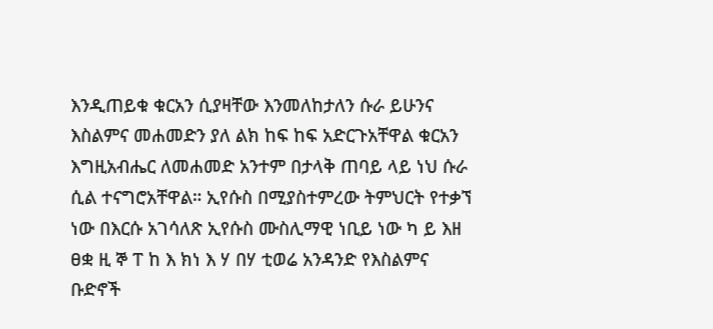እንዲጠይቁ ቁርአን ሲያዛቸው እንመለከታለን ሱራ ይሁንና እስልምና መሐመድን ያለ ልክ ከፍ ከፍ አድርጉአቸዋል ቁርአን እግዚአብሔር ለመሐመድ አንተም በታላቅ ጠባይ ላይ ነህ ሱራ ሲል ተናግሮአቸዋል። ኢየሱስ በሚያስተምረው ትምህርት የተቃኘ ነው በእርሱ አገሳለጽ ኢየሱስ ሙስሊማዊ ነቢይ ነው ካ ይ እዘ ፀቋ ዚ ኞ ፐ ከ እ ክነ እ ሃ በሃ ቲወሬ አንዳንድ የእስልምና ቡድኖች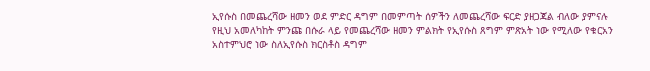ኢየሱስ በመጨረሻው ዘመን ወደ ምድር ዳግም በመምጣት ሰዎችን ለመጨረሻው ፍርድ ያዘጋጃል ብለው ያምናሉ የዚህ አመለካከት ምንጩ በሱራ ላይ የመጨረሻው ዘመን ምልክት የኢየሱስ ጸግም ምጽአት ነው የሚለው የቁርአን አስተምህሮ ነው ስለኢየሱስ ክርስቶስ ዳግም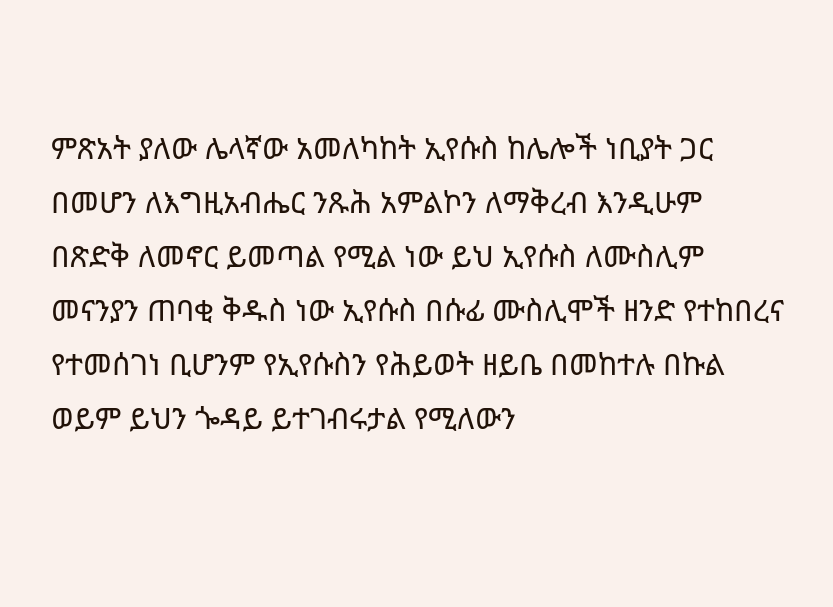ምጽአት ያለው ሌላኛው አመለካከት ኢየሱስ ከሌሎች ነቢያት ጋር በመሆን ለእግዚአብሔር ንጹሕ አምልኮን ለማቅረብ እንዲሁም በጽድቅ ለመኖር ይመጣል የሚል ነው ይህ ኢየሱስ ለሙስሊም መናንያን ጠባቂ ቅዱስ ነው ኢየሱስ በሱፊ ሙስሊሞች ዘንድ የተከበረና የተመሰገነ ቢሆንም የኢየሱስን የሕይወት ዘይቤ በመከተሉ በኩል ወይም ይህን ጐዳይ ይተገብሩታል የሚለውን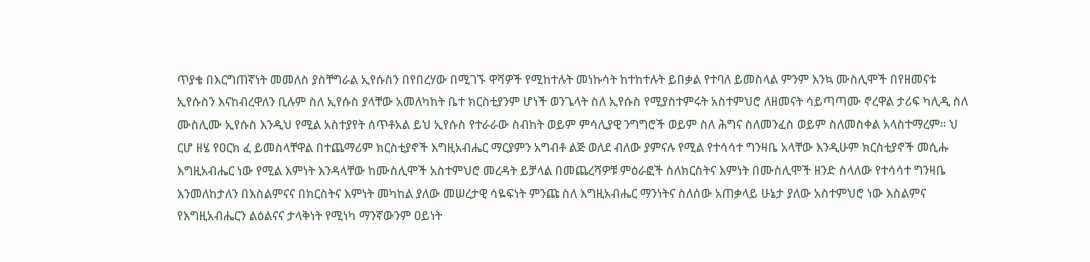ጥያቄ በእርግጠኛነት መመለስ ያስቸግራል ኢየሱስን በየበረሃው በሚገኙ ዋሻዎች የሚከተሉት መነኩሳት ከተከተሉት ይበቃል የተባለ ይመስላል ምንም እንኳ ሙስሊሞች በየዘመናቱ ኢየሱስን እናከብረዋለን ቢሉም ስለ ኢየሱስ ያላቸው አመለካከት ቤተ ክርስቲያንም ሆነች ወንጌላት ስለ ኢየሱስ የሚያስተምሩት አስተምህሮ ለዘመናት ሳይጣጣሙ ኖረዋል ታሪፍ ካሊዲ ስለ ሙስሊሙ ኢየሱስ እንዲህ የሚል አስተያየት ሰጥቶአል ይህ ኢየሱስ የተራራው ስብከት ወይም ምሳሊያዊ ንግግሮች ወይም ስለ ሕግና ስለመንፈስ ወይም ስለመስቀል አላስተማረም። ህ ርሆ ዘሄ የዐርክ ፈ ይመስላቸዋል በተጨማሪም ክርስቲያኖች እግዚአብሔር ማርያምን አግብቶ ልጅ ወለደ ብለው ያምናሉ የሚል የተሳሳተ ግንዛቤ አላቸው እንዲሁም ክርስቲያኖች መሲሑ እግዚአብሔር ነው የሚል እምነት እንዳላቸው ከሙስሊሞች አስተምህሮ መረዳት ይቻላል በመጨረሻዎቹ ምዕራፎች ስለክርስትና እምነት በሙስሊሞች ዘንድ ስላለው የተሳሳተ ግንዛቤ እንመለከታለን በእስልምናና በክርስትና እምነት መካከል ያለው መሠረታዊ ሳዬፍነት ምንጩ ስለ እግዚአብሔር ማንነትና ስለሰው አጠቃላይ ሁኔታ ያለው አስተምህሮ ነው እስልምና የእግዚአብሔርን ልዕልናና ታላቅነት የሚነካ ማንኛውንም ዐይነት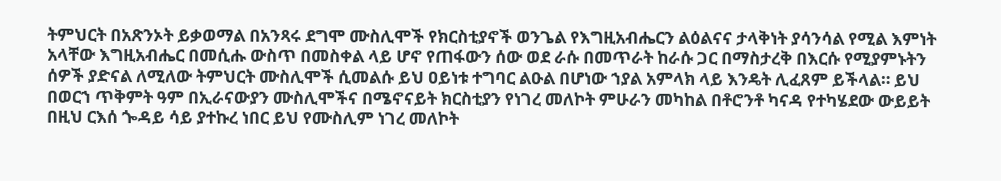ትምህርት በአጽንኦት ይቃወማል በአንጻሩ ደግሞ ሙስሊሞች የክርስቲያኖች ወንጌል የእግዚአብሔርን ልዕልናና ታላቅነት ያሳንሳል የሚል እምነት አላቸው እግዚአብሔር በመሲሑ ውስጥ በመስቀል ላይ ሆኖ የጠፋውን ሰው ወደ ራሱ በመጥራት ከራሱ ጋር በማስታረቅ በእርሱ የሚያምኑትን ሰዎች ያድናል ለሚለው ትምህርት ሙስሊሞች ሲመልሱ ይህ ዐይነቱ ተግባር ልዑል በሆነው ኀያል አምላክ ላይ እንዴት ሊፈጸም ይችላል። ይህ በወርኀ ጥቅምት ዓም በኢራናውያን ሙስሊሞችና በሜኖናይት ክርስቲያን የነገረ መለኮት ምሁራን መካከል በቶሮንቶ ካናዳ የተካሄደው ውይይት በዚህ ርእሰ ጐዳይ ሳይ ያተኩረ ነበር ይህ የሙስሊም ነገረ መለኮት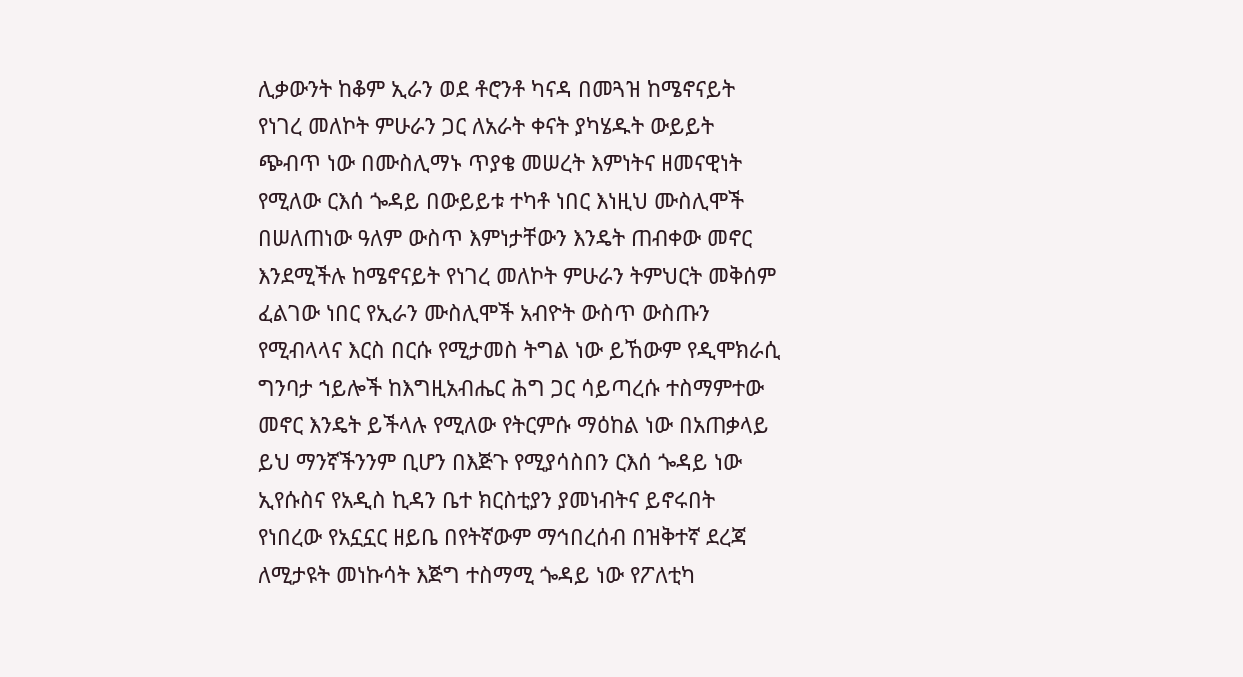ሊቃውንት ከቆም ኢራን ወደ ቶሮንቶ ካናዳ በመጓዝ ከሜኖናይት የነገረ መለኮት ምሁራን ጋር ለአራት ቀናት ያካሄዱት ውይይት ጭብጥ ነው በሙስሊማኑ ጥያቄ መሠረት እምነትና ዘመናዊነት የሚለው ርእሰ ጐዳይ በውይይቱ ተካቶ ነበር እነዚህ ሙስሊሞች በሠለጠነው ዓለም ውስጥ እምነታቸውን እንዴት ጠብቀው መኖር እንደሚችሉ ከሜኖናይት የነገረ መለኮት ምሁራን ትምህርት መቅሰም ፈልገው ነበር የኢራን ሙስሊሞች አብዮት ውስጥ ውስጡን የሚብላላና እርስ በርሱ የሚታመስ ትግል ነው ይኸውም የዲሞክራሲ ግንባታ ኀይሎች ከእግዚአብሔር ሕግ ጋር ሳይጣረሱ ተስማምተው መኖር እንዴት ይችላሉ የሚለው የትርምሱ ማዕከል ነው በአጠቃላይ ይህ ማንኛችንንም ቢሆን በእጅጉ የሚያሳስበን ርእሰ ጐዳይ ነው ኢየሱስና የአዲስ ኪዳን ቤተ ክርስቲያን ያመነብትና ይኖሩበት የነበረው የአኗኗር ዘይቤ በየትኛውም ማኅበረሰብ በዝቅተኛ ደረጃ ለሚታዩት መነኩሳት እጅግ ተስማሚ ጐዳይ ነው የፖለቲካ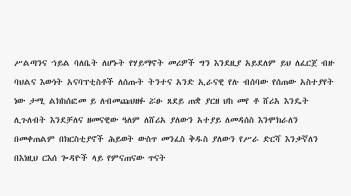ሥልጣንና ኀይል ባለቤት ለሆኑት የሃይማኖት መሪዎች ግን እንደዚያ አይደለም ይህ ለፈርጀ ብዙ ባህልና እውነት አናባፕቲስቶች ለሰጡት ትንተና አንድ ኢራናዊ የሉ ብሰባው የሰጠው አስተያየት ነው ታሚ ልክከሰፎመ ይ ለብመጩህዘፉ ሯፁ ጸደይ ጠቋ ያርዘ ህከ መየ ቶ ሸሪአ እንዴት ሊጉለብት እንደቻለና ዘመናዊው ዓለም ለሸሪአ ያለውን አተያይ ለመዳሰስ እንሞክራለን በመቀጠልም በክርስቲያኖች ሕይወት ውስጥ መንፈስ ቅዱስ ያለውን የሥራ ድርሻ እንቃኛለን በእነዚህ ርእሰ ጐዳዮች ላይ የምናጠናው ጥናት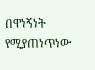በዋነኝነት የሚያጠነጥነው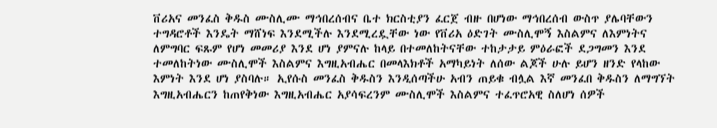ቨሪአና መንፈስ ቅዱስ ሙስሊሙ ማኅበረሰብና ቤተ ክርስቲያን ፈርጀ ብዙ በሆነው ማኅበረሰብ ውስጥ ያሌባቸውን ተግዳሮቶች እንዴት ማሸነፍ እንደሚችሉ እንደሚረዷቸው ነው የቨሪአ ዕድገት ሙስሊሞኝ እስልምና ለእምነትና ለምግባር ፍጹም የሆነ መመሪያ እንደ ሆነ ያምናሉ ከላይ በተመለከትናቸው ተከታታይ ምዕራፎች ደጋግመን እንደ ተመለከትነው ሙስሊሞች እስልምና እግዚአብሔር በመላእክቶች አማካይነት ለሰው ልጆች ሁሉ ይሆን ዘንድ የላከው እምነት እንደ ሆነ ያስባሉ። ኢየሱስ መንፈስ ቅዱስን እንዲሰጣችሁ አብን ጠይቁ ብሏል እኛ መንፈበ ቅዱስን ለማግኘት እግዚአብሔርን ከጠየቅነው እግዚአብሔር አያሳፍረንም ሙስሊሞች እስልምና ተፈጥሮአዊ ስለሆነ ሰዎች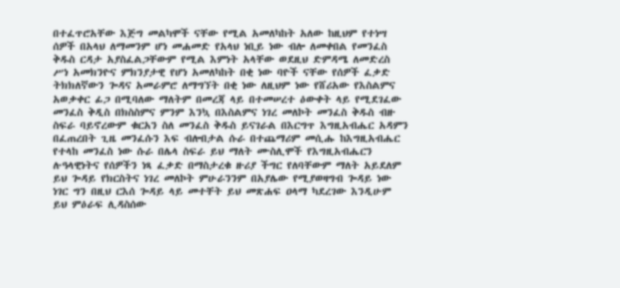በተፈጥሮአቸው እጅግ መልካሞች ናቸው የሚል አመለካከት አለው ከዚህም የተነሣ ሰዎች በአላህ ለማመንም ሆነ መሐመድ የአላህ ነቢይ ነው ብሎ ለመቀበል የመንፈስ ቅዱስ ርዳታ አያስፈልጋቸውም የሚል እምነት አላቸው ወደዚህ ድምዳሜ ለመድረስ ሥነ አመክንዮና ምክንያታዊ የሆነ አመለካከት በቂ ነው ባዮች ናቸው የሰዎች ፈቃድ ትክክለኛውን ጐዳና አመራምሮ ለማግኘት በቂ ነው ለዚህም ነው የሸሪአው የእስልምና አወቃቀር ፊጋ በሚባለው ማለትም በመረጃ ላይ በተመሠረተ ዕውቀት ላይ የሚደገፈው መንፈስ ቅዲስ በክስስምና ምንም እንኳ በእስልምና ነገረ መለኮት መንፈስ ቅዱስ ብዙ ስፍራ ባይኖረውም ቁርአን ስለ መንፈስ ቅዱስ ይናገራል በእርግጥ እግዚአብሔር አዳምን በፈጠረበት ጊዜ መንፈሱን እፍ ብሎበታል ሱራ በተጨማሪም መሲሑ ከእግዚአብሔር የተላከ መንፈስ ነው ሱራ በሌላ ስፍራ ይህ ማለት ሙስሊሞች የእግዚአብሔርን ሉዓላዊነትና የሰዎችን ነጻ ፈቃድ በማስታረቁ ዙሪያ ችግር የለባቸውም ማለት አይደለም ይህ ጐዳይ የክርስትና ነገረ መለኮት ምሁራንንም በአያሌው የሚያወዛግብ ጐዳይ ነው ነገር ግን በዚህ ርእሰ ጐዳይ ላይ መተቸት ይህ መጽሐፍ ዐላማ ካደረገው እንዲሁም ይህ ምዕራፍ ሊዳስሰው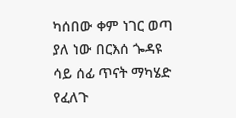ካሰበው ቀም ነገር ወጣ ያለ ነው በርእሰ ጐዳዩ ሳይ ሰፊ ጥናት ማካሄድ የፈለጉ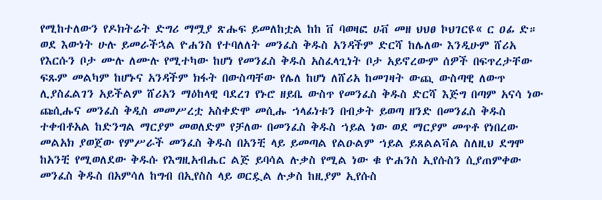የሚከተለውን የዶክትሬት ድግሪ ማሟያ ጽሑፍ ይመለከቷል ከከ ቨ ባወዛፎ ሀቭ መዘ ህህፀ ኮህገርዩ« ር ዐፊ ድ። ወደ እውነት ሁሉ ይመራችኋል ዮሐንስ የተባለለት መንፈስ ቅዱስ አንዳችም ድርሻ ከሌለው እንዲሁም ሸሪአ የእርሱን ቦታ ሙሉ ለሙሉ የሚተካው ከሆነ የመንፈስ ቅዱስ አስፈላጊነት ቦታ አይኖረውም ሰዎች በፍጥረታቸው ፍጹም መልካም ከሆኑና አንዳችም ክፋት በውስጣቸው የሌለ ከሆነ ለሸሪአ ከመገዛት ውጪ ውስጣዊ ለውጥ ሊያስፈልገን አይችልም ሸሪአን ማዕከላዊ ባደረገ የኑሮ ዘይቤ ውስጥ የመንፈስ ቅዱስ ድርሻ እጅግ በጣም አናሳ ነው ጩሲሑና መንፈስ ቅዲስ መመሥረቷ አስቀድሞ መሲሑ ኀላፊነቱን በብቃት ይወጣ ዘንድ በመንፈስ ቅዱስ ተቀብቶአል ከድንግል ማርያም መወለድም የቻለው በመንፈስ ቅዱስ ኀይል ነው ወደ ማርያም መጥቶ የነበረው መልአክ ያወጀው የምሥራች መንፈስ ቅዱስ በአንቺ ላይ ይመጣል የልዑልም ኀይል ይጸልልቫል ስለዚህ ደግሞ ከአንቺ የሚወለደው ቅዱሱ የእግዚአብሔር ልጅ ይባሳል ሉቃስ የሚል ነው ቁ ዮሐንስ ኢየሱስን ሲያጠምቀው መንፈስ ቅዱስ በአምሳለ ከግብ በኢየስስ ላይ ወርዷል ሉቃስ ከዚያም ኢየሱስ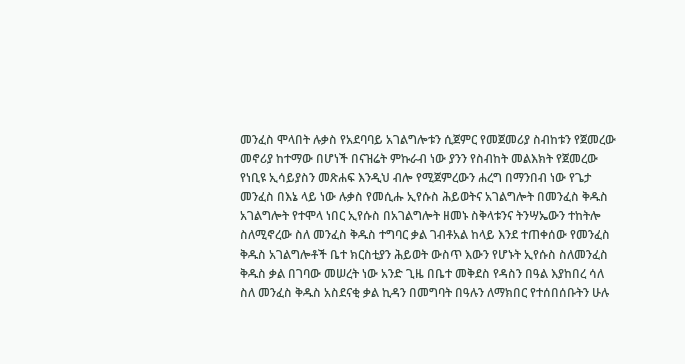መንፈስ ሞላበት ሉቃስ የአደባባይ አገልግሎቱን ሲጀምር የመጀመሪያ ስብከቱን የጀመረው መኖሪያ ከተማው በሆነች በናዝሬት ምኩራብ ነው ያንን የስብከት መልእክት የጀመረው የነቢዩ ኢሳይያስን መጽሐፍ እንዲህ ብሎ የሚጀምረውን ሐረግ በማንበብ ነው የጌታ መንፈስ በእኔ ላይ ነው ሉቃስ የመሲሑ ኢየሱስ ሕይወትና አገልግሎት በመንፈስ ቅዱስ አገልግሎት የተሞላ ነበር ኢየሱስ በአገልግሎት ዘመኑ ስቅላቱንና ትንሣኤውን ተከትሎ ስለሚኖረው ስለ መንፈስ ቅዱስ ተግባር ቃል ገብቶአል ከላይ እንደ ተጠቀሰው የመንፈስ ቅዱስ አገልግሎቶች ቤተ ክርስቲያን ሕይወት ውስጥ እውን የሆኑት ኢየሱስ ስለመንፈስ ቅዱስ ቃል በገባው መሠረት ነው አንድ ጊዜ በቤተ መቅደስ የዳስን በዓል እያከበረ ሳለ ስለ መንፈስ ቅዱስ አስደናቂ ቃል ኪዳን በመግባት በዓሉን ለማክበር የተሰበሰቡትን ሁሉ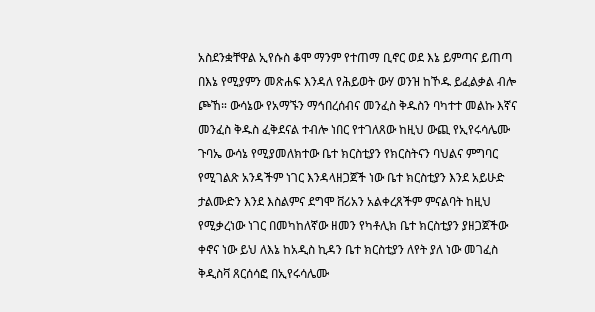አስደንቋቸዋል ኢየሱስ ቆሞ ማንም የተጠማ ቢኖር ወደ እኔ ይምጣና ይጠጣ በእኔ የሚያምን መጽሐፍ እንዳለ የሕይወት ውሃ ወንዝ ከኾዱ ይፈልቃል ብሎ ጮኸ። ውሳኔው የአማኙን ማኅበረሰብና መንፈስ ቅዱስን ባካተተ መልኩ እኛና መንፈስ ቅዱስ ፈቅደናል ተብሎ ነበር የተገለጸው ከዚህ ውጪ የኢየሩሳሌሙ ጉባኤ ውሳኔ የሚያመለክተው ቤተ ክርስቲያን የክርስትናን ባህልና ምግባር የሚገልጽ አንዳችም ነገር እንዳላዘጋጀች ነው ቤተ ክርስቲያን እንደ አይሁድ ታልሙድን እንደ እስልምና ደግሞ ቨሪአን አልቀረጸችም ምናልባት ከዚህ የሚቃረነው ነገር በመካከለኛው ዘመን የካቶሊክ ቤተ ክርስቲያን ያዘጋጀችው ቀኖና ነው ይህ ለእኔ ከአዲስ ኪዳን ቤተ ክርስቲያን ለየት ያለ ነው መገፈስ ቅዲስቫ ጸርሰሳፎ በኢየሩሳሌሙ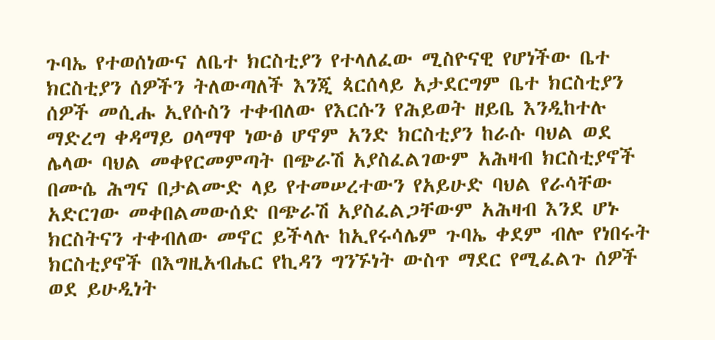ጉባኤ የተወሰነውና ለቤተ ክርስቲያን የተላለፈው ሚስዮናዊ የሆነችው ቤተ ክርስቲያን ሰዎችን ትለውጣለች እንጂ ጳርሰላይ አታደርግም ቤተ ክርስቲያን ሰዎች መሲሑ ኢየሱስን ተቀብለው የእርሱን የሕይወት ዘይቤ እንዲከተሉ ማድረግ ቀዳማይ ዐላማዋ ነውፅ ሆኖም አንድ ክርስቲያን ከራሱ ባህል ወደ ሌላው ባህል መቀየርመምጣት በጭራሽ አያስፈልገውም አሕዛብ ክርስቲያኖች በሙሴ ሕግና በታልሙድ ላይ የተመሠረተውን የአይሁድ ባህል የራሳቸው አድርገው መቀበልመውሰድ በጭራሽ አያስፈልጋቸውም አሕዛብ እንደ ሆኑ ክርስትናን ተቀብለው መኖር ይችላሉ ከኢየሩሳሌም ጉባኤ ቀደም ብሎ የነበሩት ክርስቲያኖች በእግዚአብሔር የኪዳን ግንኙነት ውስጥ ማደር የሚፈልጉ ሰዎች ወደ ይሁዲነት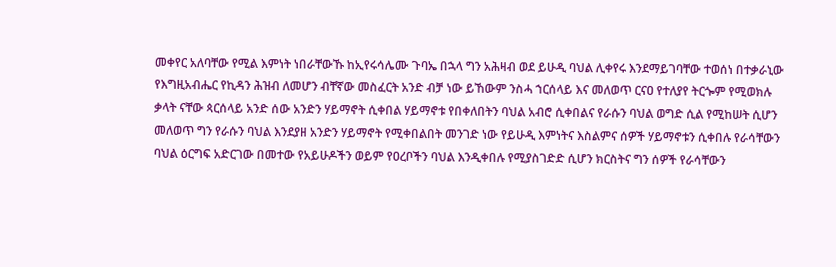መቀየር አለባቸው የሚል እምነት ነበራቸውኹ ከኢየሩሳሌሙ ጉባኤ በኋላ ግን አሕዛብ ወደ ይሁዲ ባህል ሊቀየሩ እንደማይገባቸው ተወሰነ በተቃራኒው የእግዚአብሔር የኪዳን ሕዝብ ለመሆን ብቸኛው መስፈርት አንድ ብቻ ነው ይኸውም ንስሓ ኀርሰላይ እና መለወጥ ርናዐ የተለያየ ትርጐም የሚወክሉ ቃላት ናቸው ጳርሰላይ አንድ ሰው አንድን ሃይማኖት ሲቀበል ሃይማኖቱ የበቀለበትን ባህል አብሮ ሲቀበልና የራሱን ባህል ወግድ ሲል የሚከሠት ሲሆን መለወጥ ግን የራሱን ባህል እንደያዘ አንድን ሃይማኖት የሚቀበልበት መንገድ ነው የይሁዲ እምነትና እስልምና ሰዎች ሃይማኖቱን ሲቀበሉ የራሳቸውን ባህል ዕርግፍ አድርገው በመተው የአይሁዶችን ወይም የዐረቦችን ባህል እንዲቀበሉ የሚያስገድድ ሲሆን ክርስትና ግን ሰዎች የራሳቸውን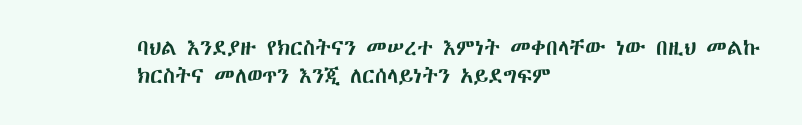ባህል እንደያዙ የክርስትናን መሠረተ እምነት መቀበላቸው ነው በዚህ መልኩ ክርስትና መለወጥን እንጂ ለርሰላይነትን አይደግፍም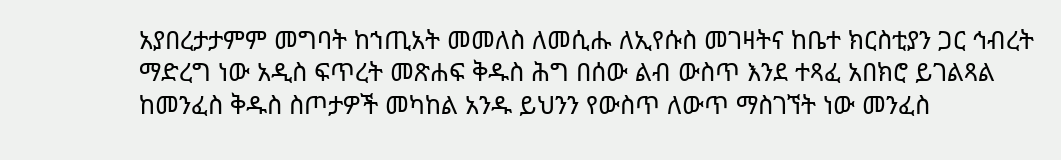አያበረታታምም መግባት ከኀጢአት መመለስ ለመሲሑ ለኢየሱስ መገዛትና ከቤተ ክርስቲያን ጋር ኅብረት ማድረግ ነው አዲስ ፍጥረት መጽሐፍ ቅዱስ ሕግ በሰው ልብ ውስጥ እንደ ተጻፈ አበክሮ ይገልጻል ከመንፈስ ቅዱስ ስጦታዎች መካከል አንዱ ይህንን የውስጥ ለውጥ ማስገኘት ነው መንፈስ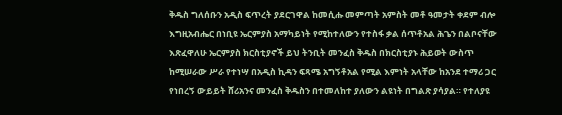ቅዱስ ግለሰቡን አዲስ ፍጥረት ያደርገዋል ከመሲሑ መምጣት አምስት መቶ ዓመታት ቀደም ብሎ እግዚአብሔር በነቢዩ ኤርምያስ አማካይነት የሚከተለውን የተስፋ ቃል ሰጥቶአል ሕጌን በልቦናቸው እጽፈዋለሁ ኤርምያስ ክርስቲያኖች ይህ ትንቢት መንፈስ ቅዱስ በክርስቲያኑ ሕይወት ውስጥ ከሚሠራው ሥራ የተነሣ በአዲስ ኪዳን ፍጻሜ አግኝቶአል የሚል እምነት አላቸው ከአንደ ተማሪ ጋር የነበረኝ ውይይት ሸሪአንና መንፈስ ቅዱስን በተመለከተ ያለውን ልዩነት በግልጽ ያሳያል። የተለያዩ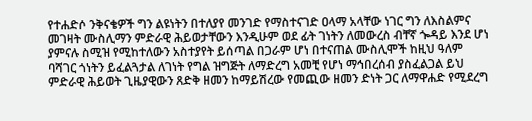የተሐድሶ ንቅናቄዎች ግን ልዩነትን በተለያየ መንገድ የማስተናገድ ዐላማ አላቸው ነገር ግን ለእስልምና መገዛት ሙስሊማን ምድራዊ ሕይወታቸውን እንዲሁም ወደ ፊት ገነትን ለመውረስ ብቸኛ ጐዳይ እንደ ሆነ ያምናሉ ስሚዝ የሚከተለውን አስተያየት ይሰጣል በጋራም ሆነ በተናጠል ሙስሊሞች ከዚህ ዓለም ባሻገር ጎነትን ይፈልጓታል ለገነት የግል ዝግጅት ለማድረግ አመቺ የሆነ ማኅበረሰብ ያስፈልጋል ይህ ምድራዊ ሕይወት ጊዜያዊውን ጸድቅ ዘመን ከማይሽረው የመጪው ዘመን ድነት ጋር ለማዋሐድ የሚደረግ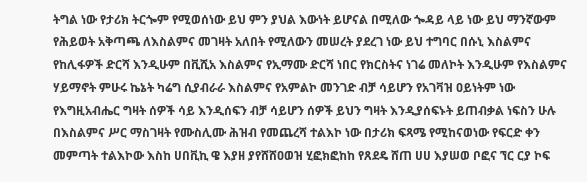ትግል ነው የታሪክ ትርጐም የሚወሰነው ይህ ምን ያህል እውነት ይሆናል በሚለው ጐዳይ ላይ ነው ይህ ማንኛውም የሕይወት አቅጣጫ ለእስልምና መገዛት አለበት የሚለውን መሠረት ያደረገ ነው ይህ ተግባር በሱኒ እስልምና የከሊፋዎች ድርሻ እንዲሁም በቪሺአ እስልምና የኢማሙ ድርሻ ነበር የክርስትና ነገሬ መለኮት እንዲሁም የእስልምና ሃይማኖት ምሁሩ ኬኔት ካሬግ ሲያብራራ እስልምና የአምልኮ መንገድ ብቻ ሳይሆን የአገቫዝ ዐይነትም ነው የእግዚአብሔር ግዛት ሰዎች ሳይ እንዲሰፍን ብቻ ሳይሆን ሰዎች ይህን ግዛት እንዲያሰፍኑት ይጠብቃል ነፍስን ሁሉ በእስልምና ሥር ማስገዛት የሙስሊሙ ሕዝብ የመጨረሻ ተልእኮ ነው በታሪክ ፍጻሜ የሚከናወነው የፍርድ ቀን መምጣት ተልእኮው እስከ ሀበቪኪ ዌ እያዘ ያየሸሸዐወዝ ሂፎክፎከከ የጸደዴ ሸጠ ሀሀ እያሠወ ቦፎና ኘር ርያ ኮፍ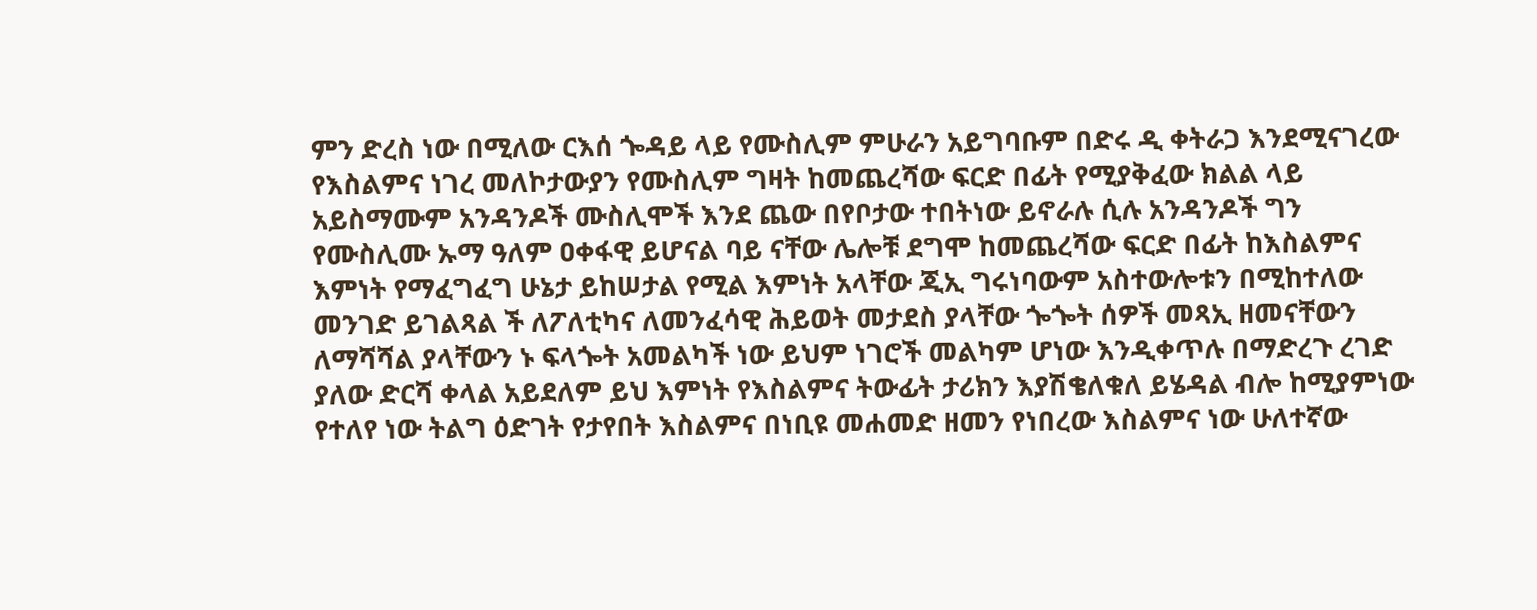ምን ድረስ ነው በሚለው ርእሰ ጐዳይ ላይ የሙስሊም ምሁራን አይግባቡም በድሩ ዲ ቀትራጋ እንደሚናገረው የእስልምና ነገረ መለኮታውያን የሙስሊም ግዛት ከመጨረሻው ፍርድ በፊት የሚያቅፈው ክልል ላይ አይስማሙም አንዳንዶች ሙስሊሞች እንደ ጨው በየቦታው ተበትነው ይኖራሉ ሲሉ አንዳንዶች ግን የሙስሊሙ ኡማ ዓለም ዐቀፋዊ ይሆናል ባይ ናቸው ሌሎቹ ደግሞ ከመጨረሻው ፍርድ በፊት ከእስልምና እምነት የማፈግፈግ ሁኔታ ይከሠታል የሚል እምነት አላቸው ጂኢ ግሩነባውም አስተውሎቱን በሚከተለው መንገድ ይገልጻል ች ለፖለቲካና ለመንፈሳዊ ሕይወት መታደስ ያላቸው ጐጐት ሰዎች መጻኢ ዘመናቸውን ለማሻሻል ያላቸውን ኑ ፍላጐት አመልካች ነው ይህም ነገሮች መልካም ሆነው እንዲቀጥሉ በማድረጉ ረገድ ያለው ድርሻ ቀላል አይደለም ይህ እምነት የእስልምና ትውፊት ታሪክን እያሽቄለቁለ ይሄዳል ብሎ ከሚያምነው የተለየ ነው ትልግ ዕድገት የታየበት እስልምና በነቢዩ መሐመድ ዘመን የነበረው እስልምና ነው ሁለተኛው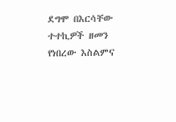ደግሞ በእርሳቸው ተተኪዎች ዘመን የነበረው እስልምና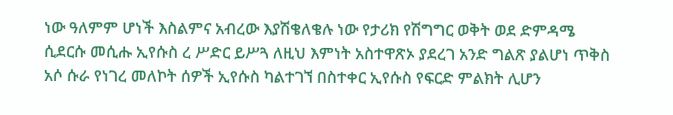ነው ዓለምም ሆነች እስልምና አብረው እያሽቄለቄሉ ነው የታሪክ የሽግግር ወቅት ወደ ድምዳሜ ሲደርሱ መሲሑ ኢየሱስ ረ ሥድር ይሥጓ ለዚህ እምነት አስተዋጽኦ ያደረገ አንድ ግልጽ ያልሆነ ጥቅስ አሶ ሱራ የነገረ መለኮት ሰዎች ኢየሱስ ካልተገኘ በስተቀር ኢየሱስ የፍርድ ምልክት ሊሆን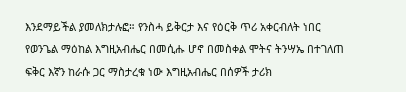እንደማይችል ያመለክታሉፎ። የንስሓ ይቅርታ እና የዕርቅ ጥሪ አቀርብለት ነበር የወንጌል ማዕከል እግዚአብሔር በመሲሑ ሆኖ በመስቀል ሞትና ትንሣኤ በተገለጠ ፍቅር እኛን ከራሱ ጋር ማስታረቁ ነው እግዚአብሔር በሰዎች ታሪክ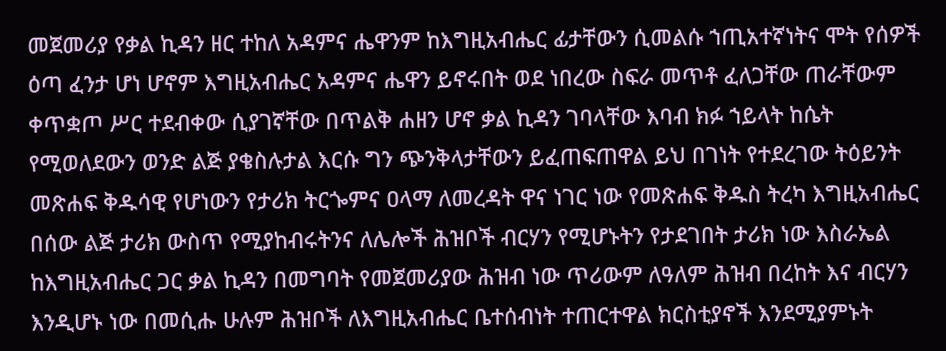መጀመሪያ የቃል ኪዳን ዘር ተከለ አዳምና ሔዋንም ከእግዚአብሔር ፊታቸውን ሲመልሱ ኀጢአተኛነትና ሞት የሰዎች ዕጣ ፈንታ ሆነ ሆኖም እግዚአብሔር አዳምና ሔዋን ይኖሩበት ወደ ነበረው ስፍራ መጥቶ ፈለጋቸው ጠራቸውም ቀጥቋጦ ሥር ተደብቀው ሲያገኛቸው በጥልቅ ሐዘን ሆኖ ቃል ኪዳን ገባላቸው እባብ ክፉ ኀይላት ከሴት የሚወለደውን ወንድ ልጅ ያቄስሉታል እርሱ ግን ጭንቅላታቸውን ይፈጠፍጠዋል ይህ በገነት የተደረገው ትዕይንት መጽሐፍ ቅዱሳዊ የሆነውን የታሪክ ትርጐምና ዐላማ ለመረዳት ዋና ነገር ነው የመጽሐፍ ቅዱስ ትረካ እግዚአብሔር በሰው ልጅ ታሪክ ውስጥ የሚያከብሩትንና ለሌሎች ሕዝቦች ብርሃን የሚሆኑትን የታደገበት ታሪክ ነው እስራኤል ከእግዚአብሔር ጋር ቃል ኪዳን በመግባት የመጀመሪያው ሕዝብ ነው ጥሪውም ለዓለም ሕዝብ በረከት እና ብርሃን እንዲሆኑ ነው በመሲሑ ሁሉም ሕዝቦች ለእግዚአብሔር ቤተሰብነት ተጠርተዋል ክርስቲያኖች እንደሚያምኑት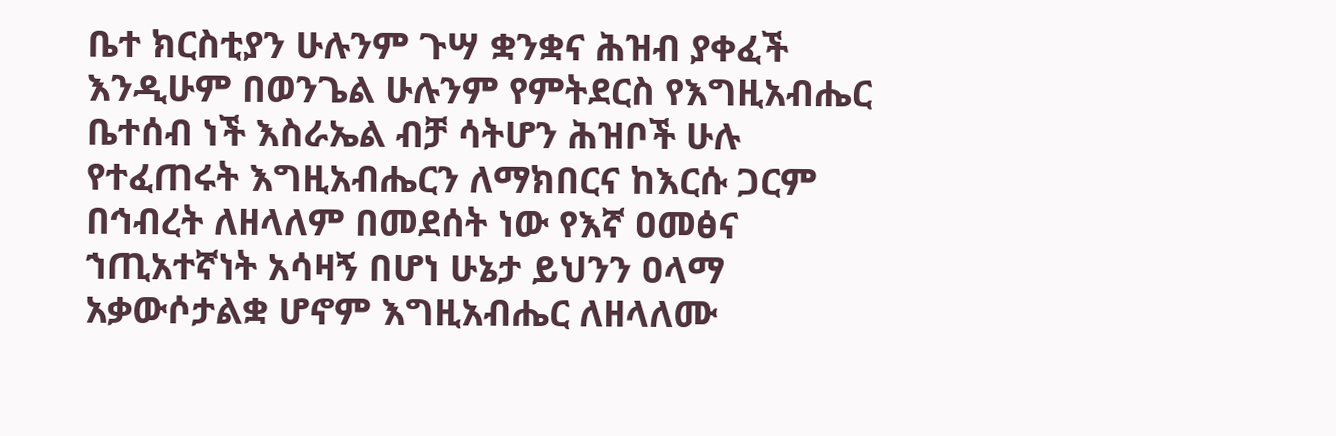ቤተ ክርስቲያን ሁሉንም ጉሣ ቋንቋና ሕዝብ ያቀፈች እንዲሁም በወንጌል ሁሉንም የምትደርስ የእግዚአብሔር ቤተሰብ ነች እስራኤል ብቻ ሳትሆን ሕዝቦች ሁሉ የተፈጠሩት እግዚአብሔርን ለማክበርና ከእርሱ ጋርም በኅብረት ለዘላለም በመደሰት ነው የእኛ ዐመፅና ኀጢአተኛነት አሳዛኝ በሆነ ሁኔታ ይህንን ዐላማ አቃውሶታልቋ ሆኖም እግዚአብሔር ለዘላለሙ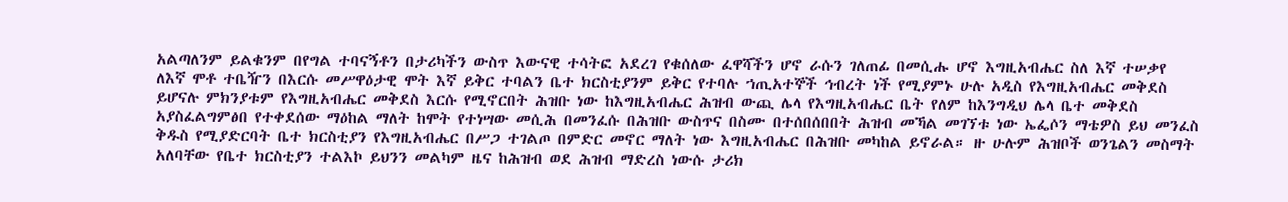አልጣለንም ይልቁንም በየግል ተባናኝቶን በታሪካችን ውስጥ እውናዊ ተሳትፎ አደረገ የቁሰለው ፈዋሻችን ሆኖ ራሱን ገለጠፊ በመሲሑ ሆኖ እግዚአብሔር ስለ እኛ ተሠቃየ ለእኛ ሞቶ ተቤዥን በእርሱ መሥዋዕታዊ ሞት እኛ ይቅር ተባልን ቤተ ክርስቲያንም ይቅር የተባሉ ኀጢአተኞች ኅብረት ነች የሚያምኑ ሁሉ አዲስ የእግዚአብሔር መቅደስ ይሆናሉ ምክንያቱም የእግዚአብሔር መቅደስ እርሱ የሚኖርበት ሕዝቡ ነው ከእግዚአብሔር ሕዝብ ውጪ ሌላ የእግዚአብሔር ቤት የለም ከእንግዲህ ሌላ ቤተ መቅደስ አያስፈልግምፅበ የተቀደሰው ማዕከል ማለት ከሞት የተነሣው መሲሕ በመንፈሱ በሕዝቡ ውስጥና በስሙ በተሰበሰበበት ሕዝብ መኻል መገኘቱ ነው ኤፌሶን ማቴዎስ ይህ መንፈስ ቅዱስ የሚያድርባት ቤተ ክርስቲያን የእግዚአብሔር በሥጋ ተገልጦ በምድር መኖር ማለት ነው እግዚአብሔር በሕዝቡ መካከል ይኖራል። ዙ ሁሉም ሕዝቦች ወንጌልን መስማት አለባቸው የቤተ ክርስቲያን ተልእኮ ይህንን መልካም ዜና ከሕዝብ ወደ ሕዝብ ማድረስ ነውሱ ታሪክ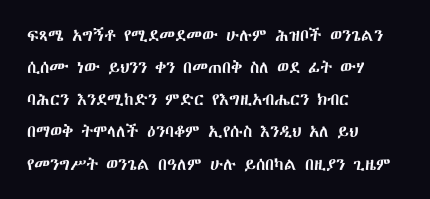ፍጻሜ አግኝቶ የሚደመደመው ሁሉም ሕዝቦች ወንጌልን ሲሰሙ ነው ይህንን ቀን በመጠበቅ ስለ ወደ ፊት ውሃ ባሕርን እንደሚከድን ምድር የእግዚአብሔርን ክብር በማወቅ ትሞላለች ዕንባቆም ኢየሱስ እንዲህ አለ ይህ የመንግሥት ወንጌል በዓለም ሁሉ ይሰበካል በዚያን ጊዜም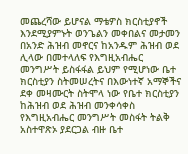መጨረሻው ይሆናል ማቴዎስ ክርስቲያኖች እንደሚያምኑት ወንጌልን መቀበልና መታመን በአንድ ሕዝብ መኖርና ከአንዱም ሕዝብ ወደ ሊላው በመተላለፍ የእግዚአብሔር መንግሥት ይስፋፋል ይህም የሚሆነው ቤተ ክርስቲያን ስትመሠረትና በእውነተኛ አማኞችና ደቀ መዛሙርት ስትሞላ ነው የቤተ ክርስቲያን ከሕዝብ ወደ ሕዝብ መንቀሳቀስ የእግዚአብሔር መንግሥት መስፋት ትልቅ አስተዋጽኦ ያደርጋል ብዙ ቤተ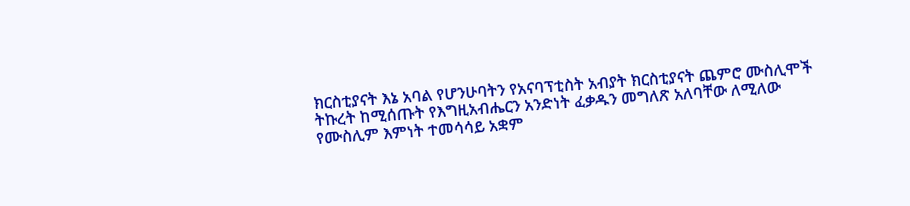ክርስቲያናት እኔ አባል የሆንሁባትን የአናባፕቲስት አብያት ክርስቲያናት ጨምሮ ሙስሊሞች ትኩረት ከሚሰጡት የእግዚአብሔርን አንድነት ፈቃዱን መግለጽ አለባቸው ለሚለው የሙስሊም እምነት ተመሳሳይ አቋም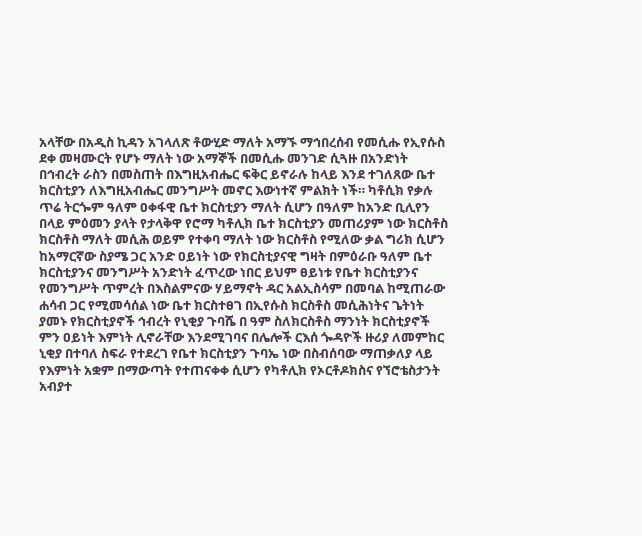አላቸው በአዲስ ኪዳን አገላለጽ ቶውሂድ ማለት አማኙ ማኅበረሰብ የመሲሑ የኢየሱስ ደቀ መዛሙርት የሆኑ ማለት ነው አማኞች በመሲሑ መንገድ ሲጓዙ በአንድነት በኅብረት ራስን በመስጠት በእግዚአብሔር ፍቅር ይኖራሉ ከላይ እንደ ተገለጸው ቤተ ክርስቲያን ለእግዚአብሔር መንግሥት መኖር እውነተኛ ምልክት ነች። ካቶሲክ የቃሉ ጥሬ ትርጐም ዓለም ዐቀፋዊ ቤተ ክርስቲያን ማለት ሲሆን በዓለም ከአንድ ቢሊየን በላይ ምዕመን ያላት የታላቅዋ የሮማ ካቶሊክ ቤተ ክርስቲያን መጠሪያም ነው ክርስቶስ ክርስቶስ ማለት መሲሕ ወይም የተቀባ ማለት ነው ክርስቶስ የሚለው ቃል ግሪክ ሲሆን ከአማርኛው ስያሜ ጋር አንድ ዐይነት ነው የክርስቲያናዊ ግዛት በምዕራቡ ዓለም ቤተ ክርስቲያንና መንግሥት አንድነት ፈጥረው ነበር ይህም ፀይነቱ የቤተ ክርስቲያንና የመንግሥት ጥምረት በእስልምናው ሃይማኖት ዳር አልኢስሳም በመባል ከሚጠራው ሐሳብ ጋር የሚመሳሰል ነው ቤተ ክርስተፀገ በኢየሱስ ክርስቶስ መሲሕነትና ጌትነት ያመኑ የክርስቲያኖች ኅብረት የኒቂያ ጉባሼ በ ዓም ስለክርስቶስ ማንነት ክርስቲያኖች ምን ዐይነት እምነት ሊኖራቸው እንደሚገባና በሌሎች ርእሰ ጐዳዮች ዙሪያ ለመምከር ኒቂያ በተባለ ስፍራ የተደረገ የቤተ ክርስቲያን ጉባኤ ነው በስብሰባው ማጠቃለያ ላይ የእምነት አቋም በማውጣት የተጠናቀቀ ሲሆን የካቶሊክ የኦርቶዶክስና የኘሮቴስታንት አብያተ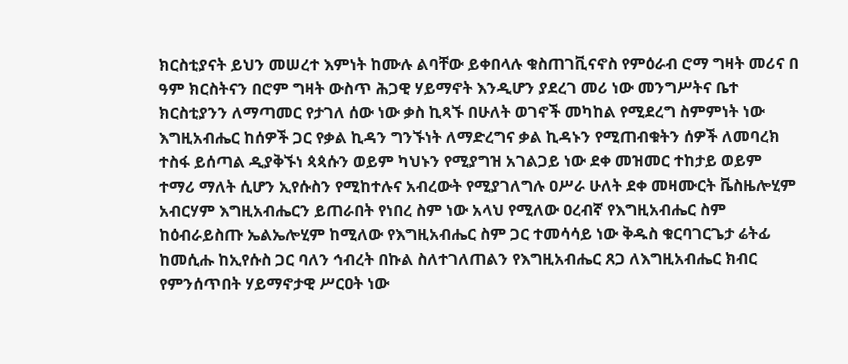ክርስቲያናት ይህን መሠረተ እምነት ከሙሉ ልባቸው ይቀበላሉ ቁስጠገቪናኖስ የምዕራብ ሮማ ግዛት መሪና በ ዓም ክርስትናን በሮም ግዛት ውስጥ ሕጋዊ ሃይማኖት እንዲሆን ያደረገ መሪ ነው መንግሥትና ቤተ ክርስቲያንን ለማጣመር የታገለ ሰው ነው ቃስ ኪጻኙ በሁለት ወገኖች መካከል የሚደረግ ስምምነት ነው እግዚአብሔር ከሰዎች ጋር የቃል ኪዳን ግንኙነት ለማድረግና ቃል ኪዳኑን የሚጠብቁትን ሰዎች ለመባረክ ተስፋ ይሰጣል ዲያቅኙነ ጳጳሱን ወይም ካህኑን የሚያግዝ አገልጋይ ነው ደቀ መዝመር ተከታይ ወይም ተማሪ ማለት ሲሆን ኢየሱስን የሚከተሉና አብረውት የሚያገለግሉ ዐሥራ ሁለት ደቀ መዛሙርት ቬስዜሎሂም አብርሃም እግዚአብሔርን ይጠራበት የነበረ ስም ነው አላህ የሚለው ዐረብኛ የእግዚአብሔር ስም ከዕብራይስጡ ኤልኤሎሂም ከሚለው የእግዚአብሔር ስም ጋር ተመሳሳይ ነው ቅዱስ ቁርባገርጌታ ሬትፊ ከመሲሑ ከኢየሱስ ጋር ባለን ኅብረት በኩል ስለተገለጠልን የእግዚአብሔር ጸጋ ለእግዚአብሔር ክብር የምንሰጥበት ሃይማኖታዊ ሥርዐት ነው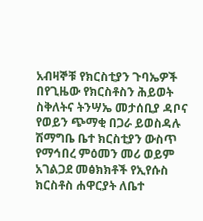አብዛኞቹ የክርስቲያን ጉባኤዎች በየጊዜው የክርስቶስን ሕይወት ስቅለትና ትንሣኤ መታሰቢያ ዳቦና የወይን ጭማቂ በጋራ ይወስዳሉ ሽማግቤ ቤተ ክርስቲያን ውስጥ የማኅበረ ምዕመን መሪ ወይም አገልጋደ መፅክክቶች የኢየሱስ ክርስቶስ ሐዋርያት ለቤተ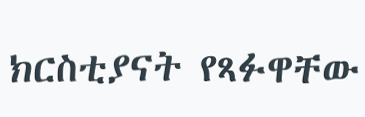ክርስቲያናት የጻፉዋቸው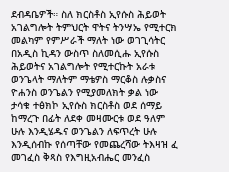ደብዳቤዎች። ስለ ክርስቶስ ኢየሱስ ሕይወት አገልግሎት ትምህርት ዋትና ትንሣኤ የሚተርክ መልካም የምሥራች ማለት ነው ወገጊሳትር በአዲስ ኪዳን ውስጥ ስለመሲሑ ኢየሱስ ሕይወትና አገልግሎት የሚተርኩት አራቱ ወንጌላት ማለትም ማቴዎስ ማርቆስ ሉቃስና ዮሐንስ ወንጌልን የሚያመለክት ቃል ነው ታሳቁ ተፅክኮ ኢየሱስ ክርስቶስ ወደ ሰማይ ከማረጉ በፊት ለደቀ መዛሙርቱ ወደ ዓለም ሁሉ እንዲሄዱና ወንጌልን ለፍጥረት ሁሉ እንዲሰብኩ የሰጣቸው የመጨረሻው ትእዛዝ ፈ መገፈስ ቅጻስ የእግዚአብሔር መንፈስ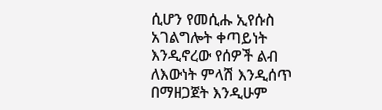ሲሆን የመሲሑ ኢየሱስ አገልግሎት ቀጣይነት እንዲኖረው የሰዎች ልብ ለእውነት ምላሽ እንዲሰጥ በማዘጋጀት እንዲሁም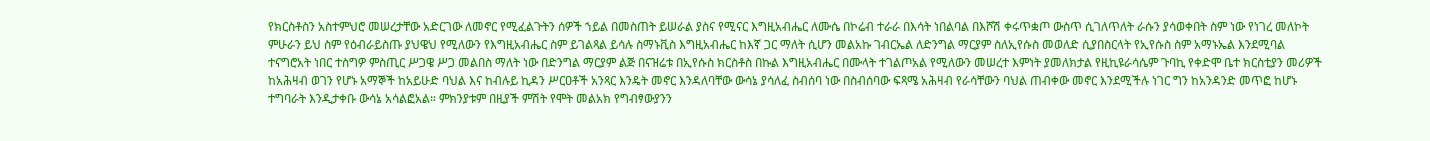የክርስቶስን አስተምህሮ መሠረታቸው አድርገው ለመኖር የሚፈልጉትን ሰዎች ኀይል በመስጠት ይሠራል ያስና የሚናር እግዚአብሔር ለሙሴ በኮሬብ ተራራ በእሳት ነበልባል በእሾሽ ቀሩጥቋጦ ውስጥ ሲገለጥለት ራሱን ያሳወቀበት ስም ነው የነገረ መለኮት ምሁራን ይህ ስም የዕብራይስጡ ያህዌህ የሚለውን የእግዚአብሔር ስም ይገልጻል ይሳሉ ስማኑቪስ እግዚአብሔር ከእኛ ጋር ማለት ሲሆን መልአኩ ገብርኤል ለድንግል ማርያም ስለኢየሱስ መወለድ ሲያበስርላት የኢየሱስ ስም አማኑኤል እንደሚባል ተናግሮአት ነበር ተስግዎ ምስጢር ሥጋዌ ሥጋ መልበስ ማለት ነው በድንግል ማርያም ልጅ በናዝሬቱ በኢየሱስ ክርስቶስ በኩል እግዚአብሔር በሙላት ተገልጦአል የሚለውን መሠረተ እምነት ያመለክታል የዚኪዩራሳሴም ጉባኪ የቀድሞ ቤተ ክርስቲያን መሪዎች ከአሕዛብ ወገን የሆኑ አማኞች ከአይሁድ ባህል እና ከብሉይ ኪዳን ሥርዐቶች አንጻር እንዴት መኖር እንዳለባቸው ውሳኔ ያሳለፈ ስብሰባ ነው በስብሰባው ፍጻሜ አሕዛብ የራሳቸውን ባህል ጠብቀው መኖር እንደሚችሉ ነገር ግን ከአንዳንድ መጥፎ ከሆኑ ተግባራት እንዲታቀቡ ውሳኔ አሳልፎአል። ምክንያቱም በዚያች ምሽት የሞት መልአክ የግብፃውያንን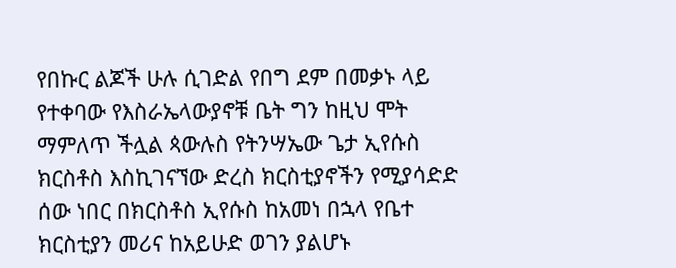የበኩር ልጆች ሁሉ ሲገድል የበግ ደም በመቃኑ ላይ የተቀባው የእስራኤላውያኖቹ ቤት ግን ከዚህ ሞት ማምለጥ ችሏል ጳውሉስ የትንሣኤው ጌታ ኢየሱስ ክርስቶስ እስኪገናኘው ድረስ ክርስቲያኖችን የሚያሳድድ ሰው ነበር በክርስቶስ ኢየሱስ ከአመነ በኋላ የቤተ ክርስቲያን መሪና ከአይሁድ ወገን ያልሆኑ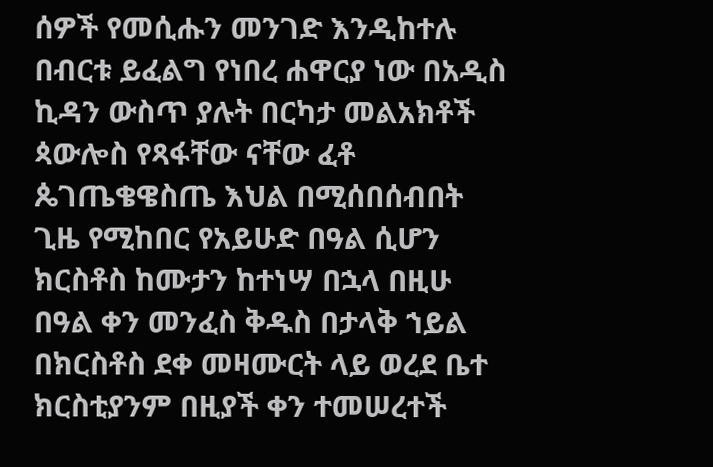ሰዎች የመሲሑን መንገድ እንዲከተሉ በብርቱ ይፈልግ የነበረ ሐዋርያ ነው በአዲስ ኪዳን ውስጥ ያሉት በርካታ መልአክቶች ጳውሎስ የጻፋቸው ናቸው ፈቶ ጴገጤቄዌስጤ እህል በሚሰበሰብበት ጊዜ የሚከበር የአይሁድ በዓል ሲሆን ክርስቶስ ከሙታን ከተነሣ በኋላ በዚሁ በዓል ቀን መንፈስ ቅዱስ በታላቅ ኀይል በክርስቶስ ደቀ መዛሙርት ላይ ወረደ ቤተ ክርስቲያንም በዚያች ቀን ተመሠረተች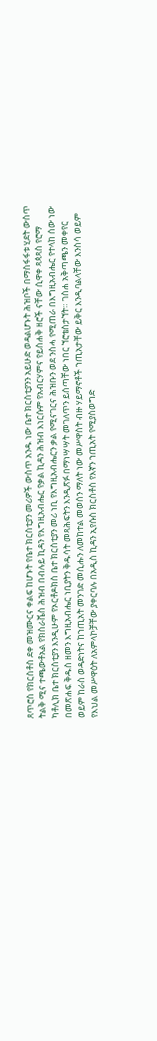ጸጥሮስ የክርስቶስ ደቀ መዝሙርና ቀልፍ ከሆኑት የቤተ ክርስቲያን መሪዎች ውስጥ አንዱ ነው ቤተ ክርስቲያንን አይሁድ ወዳልሆኑት ሕዝቦች በማስፋፋቱ ሂደት ውስጥ ትልቅ ሚና ተጫውቶአል የክስራቬስ ሕዝብ በብሉይ ኪዳን የእግዚአብሔር የቃል ኪዳን ሕዝብ እነርሱም የአብርሃምና የይስሐቅ ዘሮች ናቸው ሲዋቀ ጻጳጻስ የሮማ ካቶሊክ ቤተ ክርስቲያን እንዲሁም የኦርቶዶክስ ቤተ ክርስቲያን መሪ ነቢ የእግዚአብሔርን ቃል የሚናገርና ሕዝቡን ወደ ንስሓ የሚጠራ በእግዚአብሔር የተላከ ሰው ነው በመጽሐፍ ቅዱስ ዘመን እግዚአብሔር ነቢያትን ቅዱሳት መጻሕፍትን እንዲጽፉ በማነሣሣት መገለጥን ይሰጣቸው ነበር ኘሮቴስታኘት። ገስሐ አቅጣጫን መቀየር ወይም ከራስ ወዳድነትና ከኀጢአት መንገድ መሲሑን ለመከተል መወሰን ማለት ነው መሥዋስት ብዙ ሃይማኖቶች ኀጢአታቸው ይቅር እንዲባልላቸው እንስሳ ወይም የእህል መሥዋዕት ለአምላኮቻቸው ያቀርባሉ በአዲስ ኪዳን ኢየሱስ ክርስቶስ የእኛን ኀጢአት የሚያስወግድ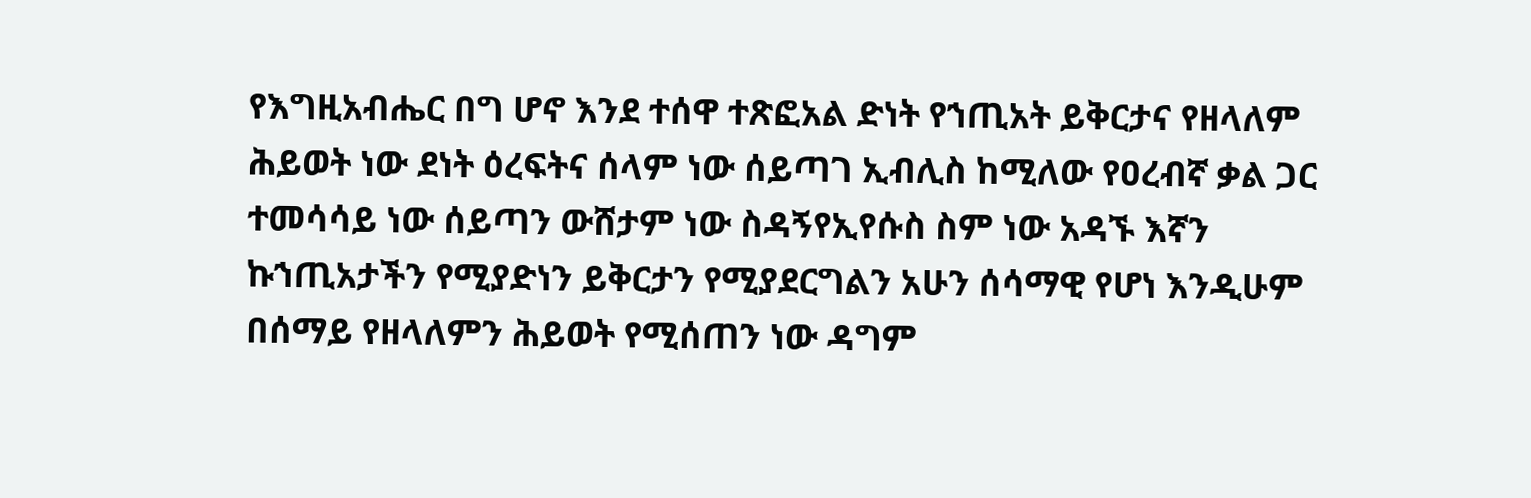የእግዚአብሔር በግ ሆኖ እንደ ተሰዋ ተጽፎአል ድነት የኀጢአት ይቅርታና የዘላለም ሕይወት ነው ደነት ዕረፍትና ሰላም ነው ሰይጣገ ኢብሊስ ከሚለው የዐረብኛ ቃል ጋር ተመሳሳይ ነው ሰይጣን ውሸታም ነው ስዳኝየኢየሱስ ስም ነው አዳኙ እኛን ኩኀጢአታችን የሚያድነን ይቅርታን የሚያደርግልን አሁን ሰሳማዊ የሆነ እንዲሁም በሰማይ የዘላለምን ሕይወት የሚሰጠን ነው ዳግም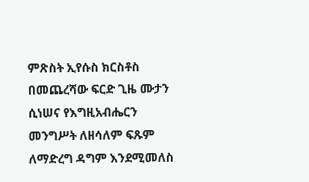ምጽስት ኢየሱስ ክርስቶስ በመጨረሻው ፍርድ ጊዜ ሙታን ሲነሠና የእግዚአብሔርን መንግሥት ለዘሳለም ፍጹም ለማድረግ ዳግም እንደሚመለስ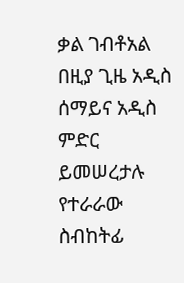ቃል ገብቶአል በዚያ ጊዜ አዲስ ሰማይና አዲስ ምድር ይመሠረታሉ የተራራው ስብከትፊ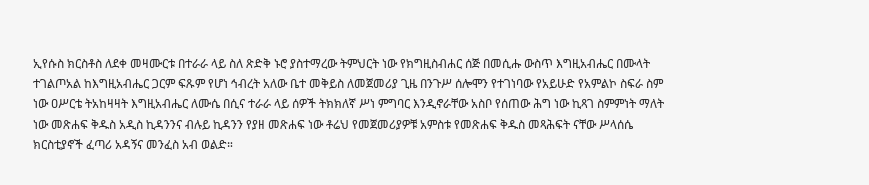ኢየሱስ ክርስቶስ ለደቀ መዛሙርቱ በተራራ ላይ ስለ ጽድቅ ኑሮ ያስተማረው ትምህርት ነው የክግዚስብሐር ሰጅ በመሲሑ ውስጥ እግዚአብሔር በሙላት ተገልጦአል ከእግዚአብሔር ጋርም ፍጹም የሆነ ኅብረት አለው ቤተ መቅይስ ለመጀመሪያ ጊዜ በንጉሥ ሰሎሞን የተገነባው የአይሁድ የአምልኮ ስፍራ ስም ነው ዐሥርቴ ትአከዛዛት እግዚአብሔር ለሙሴ በሲና ተራራ ላይ ሰዎች ትክክለኛ ሥነ ምግባር እንዲኖራቸው አስቦ የሰጠው ሕግ ነው ኪጻገ ስምምነት ማለት ነው መጽሐፍ ቅዱስ አዲስ ኪዳንንና ብሉይ ኪዳንን የያዘ መጽሐፍ ነው ቶሬህ የመጀመሪያዎቹ አምስቱ የመጽሐፍ ቅዱስ መጻሕፍት ናቸው ሥላሰሴ ክርስቲያኖች ፈጣሪ አዳኝና መንፈስ አብ ወልድ።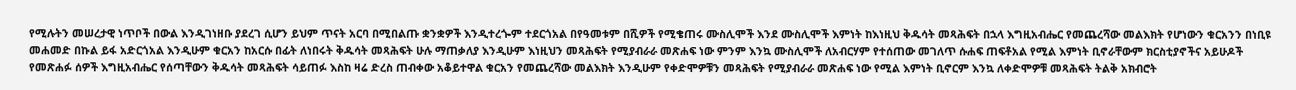የሚሉትን መሠረታዊ ነጥቦች በውል እንዲገነዘቡ ያደረገ ሲሆን ይህም ጥናት አርባ በሚበልጡ ቋንቋዎች እንዲተረጐም ተደርጎአል በየዓመቱም በሺዎች የሚቄጠሩ ሙስሊሞች እንደ ሙስሊሞች እምነት ከእነዚህ ቅዱሳት መጻሕፍት በኋላ እግዚአብሔር የመጨረሻው መልእክት የሆነውን ቁርአንን በነቢዩ መሐመድ በኩል ይፋ አድርጎአል እንዲሁም ቁርአን ከአርሱ በፊት ለነበሩት ቅዱሳት መጻሕፍት ሁሉ ማጠቃለያ እንዲሁም እነዚህን መጻሕፍት የሚያብራራ መጽሐፍ ነው ምንም እንኳ ሙስሊሞች ለአብርሃም የተሰጠው መገለጥ ሱሐፍ ጠፍቶአል የሚል እምነት ቢኖራቸውም ክርስቲያኖችና አይሁዶች የመጽሐፉ ሰዎች እግዚአብሔር የሰጣቸውን ቅዱሳት መጻሕፍት ሳይጠፉ እስከ ዛሬ ድረስ ጠብቀው አቆይተዋል ቁርአን የመጨረሻው መልእክት እንዲሁም የቀድሞዎቹን መጻሕፍት የሚያብራራ መጽሐፍ ነው የሚል እምነት ቢኖርም እንኳ ለቀድሞዎቹ መጻሕፍት ትልቅ አክብሮት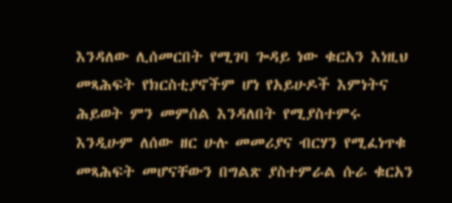እንዳለው ሊሰመርበት የሚገባ ጐዳይ ነው ቁርአን እነዚህ መጻሕፍት የክርስቲያኖችም ሆነ የአይሁዶች እምነትና ሕይወት ምን መምሰል እንዳለበት የሚያስተምሩ እንዲሁም ለሰው ዘር ሁሉ መመሪያና ብርሃን የሚፈነጥቁ መጻሕፍት መሆናቸውን በግልጽ ያስተምራል ሱራ ቁርአን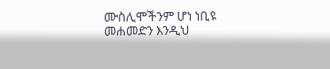ሙስሊሞችንም ሆነ ነቢዩ መሐመድን እንዲህ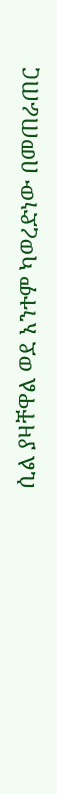ሲል ያዛቸዋል ወደ አንተም ካወረድነው በመጠራጠር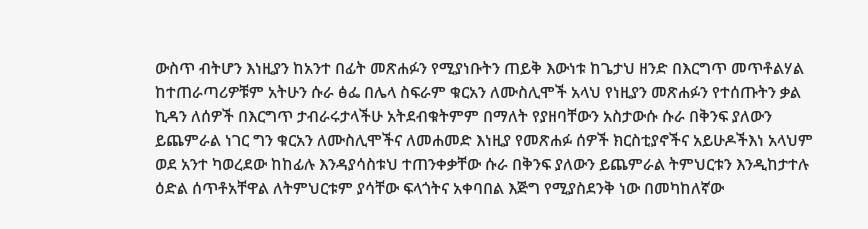ውስጥ ብትሆን እነዚያን ከአንተ በፊት መጽሐፉን የሚያነቡትን ጠይቅ እውነቱ ከጌታህ ዘንድ በእርግጥ መጥቶልሃል ከተጠራጣሪዎቹም አትሁን ሱራ ፅፌ በሌላ ስፍራም ቁርአን ለሙስሊሞች አላህ የነዚያን መጽሐፉን የተሰጡትን ቃል ኪዳን ለሰዎች በእርግጥ ታብራሩታላችሁ አትደብቁትምም በማለት የያዘባቸውን አስታውሱ ሱራ በቅንፍ ያለውን ይጨምራል ነገር ግን ቁርአን ለሙስሊሞችና ለመሐመድ እነዚያ የመጽሐፉ ሰዎች ክርስቲያኖችና አይሁዶችእነ አላህም ወደ አንተ ካወረደው ከከፊሉ እንዳያሳስቱህ ተጠንቀቃቸው ሱራ በቅንፍ ያለውን ይጨምራል ትምህርቱን እንዲከታተሉ ዕድል ሰጥቶአቸዋል ለትምህርቱም ያሳቸው ፍላጎትና አቀባበል እጅግ የሚያስደንቅ ነው በመካከለኛው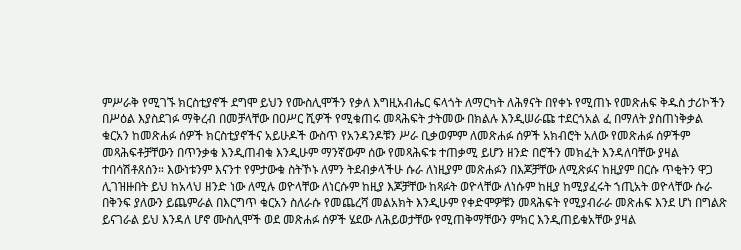ምሥራቅ የሚገኙ ክርስቲያኖች ደግሞ ይህን የሙስሊሞችን የቃለ እግዚአብሔር ፍላጎት ለማርካት ለሕፃናት በየቀኑ የሚጠኑ የመጽሐፍ ቅዱስ ታሪኮችን በሥዕል እያስደገፉ ማቅረብ በመቻላቸው በዐሥር ሺዎች የሚቁጠሩ መጻሕፍት ታትመው በክልሉ እንዲሠራጩ ተደርጎአል ፈ በማለት ያስጠነቅቃል ቁርአን ከመጽሐፉ ሰዎች ክርስቲያኖችና አይሁዶች ውስጥ የአንዳንዶቹን ሥራ ቢቃወምም ለመጽሐፉ ሰዎች አክብሮት አለው የመጽሐፉ ሰዎችም መጻሕፍቶቻቸውን በጥንቃቄ እንዲጠብቁ እንዲሁም ማንኛውም ሰው የመጻሕፍቱ ተጠቃሚ ይሆን ዘንድ በሮችን መክፈት እንዳለባቸው ያዛል ተበሳሽቶጸሰን። እውነቱንም እናንተ የምታውቁ ስትኾኑ ለምን ትደብቃላችሁ ሱራ ለነዚያም መጽሐፉን በእጆቻቸው ለሚጽፉና ከዚያም በርሱ ጥቂትን ዋጋ ሊገዝዙበት ይህ ከአላህ ዘንድ ነው ለሚሉ ወዮላቸው ለነርሱም ከዚያ እጆቻቸው ከጻፉት ወዮላቸው ለነሱም ከዚያ ከሚያፈሩት ኀጢአት ወዮላቸው ሱራ በቅንፍ ያለውን ይጨምራል በእርግጥ ቁርአን ስለራሱ የመጨረሻ መልአክት እንዲሁም የቀድሞዎቹን መጻሕፍት የሚያብራራ መጽሐፍ እንደ ሆነ በግልጽ ይናገራል ይህ እንዳለ ሆኖ ሙስሊሞች ወደ መጽሐፉ ሰዎች ሄደው ለሕይወታቸው የሚጠቅማቸውን ምክር እንዲጠይቁአቸው ያዛል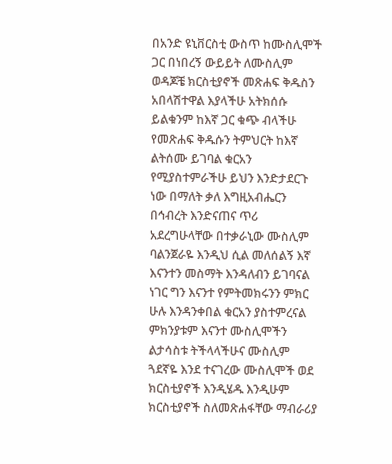በአንድ ዩኒቨርስቲ ውስጥ ከሙስሊሞች ጋር በነበረኝ ውይይት ለሙስሊም ወዳጆቼ ክርስቲያኖች መጽሐፍ ቅዱስን አበላሽተዋል እያላችሁ አትክሰሱ ይልቁንም ከእኛ ጋር ቁጭ ብላችሁ የመጽሐፍ ቅዱሱን ትምህርት ከእኛ ልትሰሙ ይገባል ቁርአን የሚያስተምራችሁ ይህን እንድታደርጉ ነው በማለት ቃለ እግዚአብሔርን በኅብረት እንድናጠና ጥሪ አደረግሁላቸው በተቃራኒው ሙስሊም ባልንጀራዬ እንዲህ ሲል መለሰልኝ እኛ እናንተን መስማት እንዳለብን ይገባናል ነገር ግን እናንተ የምትመክሩንን ምክር ሁሉ እንዳንቀበል ቁርአን ያስተምረናል ምክንያቱም እናንተ ሙስሊሞችን ልታሳስቱ ትችላላችሁና ሙስሊም ጓደኛዬ እንደ ተናገረው ሙስሊሞች ወደ ክርስቲያኖች እንዲሄዱ እንዲሁም ክርስቲያኖች ስለመጽሐፋቸው ማብራሪያ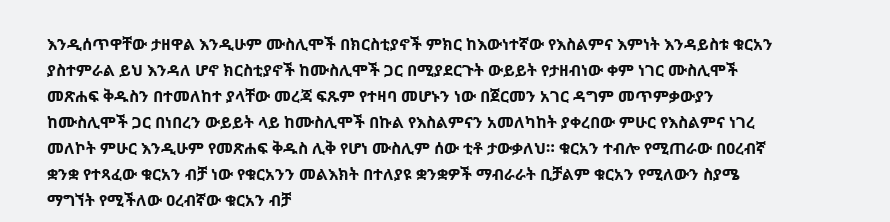እንዲሰጥዋቸው ታዘዋል እንዲሁም ሙስሊሞች በክርስቲያኖች ምክር ከእውነተኛው የእስልምና እምነት እንዳይስቱ ቁርአን ያስተምራል ይህ እንዳለ ሆኖ ክርስቲያኖች ከሙስሊሞች ጋር በሚያደርጉት ውይይት የታዘብነው ቀም ነገር ሙስሊሞች መጽሐፍ ቅዱስን በተመለከተ ያላቸው መረጃ ፍጹም የተዛባ መሆኑን ነው በጀርመን አገር ዳግም መጥምቃውያን ከሙስሊሞች ጋር በነበረን ውይይት ላይ ከሙስሊሞች በኩል የእስልምናን አመለካከት ያቀረበው ምሁር የእስልምና ነገረ መለኮት ምሁር እንዲሁም የመጽሐፍ ቅዱስ ሊቅ የሆነ ሙስሊም ሰው ቲቶ ታውቃለህ። ቁርአን ተብሎ የሚጠራው በዐረብኛ ቋንቋ የተጻፈው ቁርአን ብቻ ነው የቁርአንን መልእክት በተለያዩ ቋንቋዎች ማብራራት ቢቻልም ቁርአን የሚለውን ስያሜ ማግኘት የሚችለው ዐረብኛው ቁርአን ብቻ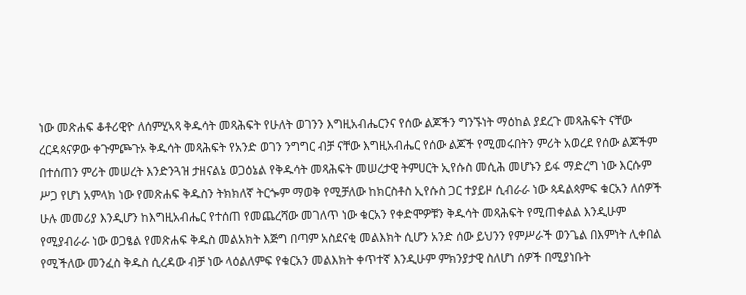ነው መጽሐፍ ቆቶሪዊዮ ለሰምሂኣጻ ቅዱሳት መጻሕፍት የሁለት ወገንን እግዚአብሔርንና የሰው ልጆችን ግንኙነት ማዕከል ያደረጉ መጻሕፍት ናቸው ረርዳጳናዎው ቀጉምጮጉኦ ቅዱሳት መጻሕፍት የአንድ ወገን ንግግር ብቻ ናቸው እግዚአብሔር የሰው ልጆች የሚመሩበትን ምሪት አወረደ የሰው ልጆችም በተሰጠን ምሪት መሠረት እንድንጓዝ ታዘናልኔ ወጋዕኔል የቅዱሳት መጻሕፍት መሠረታዊ ትምሀርት ኢየሱስ መሲሕ መሆኑን ይፋ ማድረግ ነው እርሱም ሥጋ የሆነ አምላክ ነው የመጽሐፍ ቅዱስን ትክክለኛ ትርጐም ማወቅ የሚቻለው ከክርስቶስ ኢየሱስ ጋር ተያይዞ ሲብራራ ነው ጳዳልጳምፍ ቁርአን ለሰዎች ሁሉ መመሪያ እንዲሆን ከእግዚአብሔር የተሰጠ የመጨረሻው መገለጥ ነው ቁርአን የቀድሞዎቹን ቅዱሳት መጻሕፍት የሚጠቀልል እንዲሁም የሚያብራራ ነው ወጋፄል የመጽሐፍ ቅዱስ መልአክት እጅግ በጣም አስደናቂ መልእክት ሲሆን አንድ ሰው ይህንን የምሥራች ወንጌል በእምነት ሊቀበል የሚችለው መንፈስ ቅዱስ ሲረዳው ብቻ ነው ላዕልለምፍ የቁርአን መልእክት ቀጥተኛ እንዲሁም ምክንያታዊ ስለሆነ ሰዎች በሚያነቡት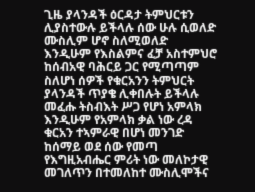ጊዜ ያላንዳች ዕርዳታ ትምህርቱን ሊያስተውሉ ይችላሉ ሰው ሁሉ ሲወለድ ሙስሊም ሆኖ ስለሚወለድ እንዲሁም የእስልምና ፈቻ አስተምህሮ ከሰብአዊ ባሕርይ ጋር የሚጣጣም ስለሆነ ሰዎች የቁርአንን ትምህርት ያላንዳች ጥያቄ ሊቀበሉት ይችላሉ መፈሑ ትስብእት ሥጋ የሆነ አምላክ እንዲሁም የአምላክ ቃል ነው ረዳ ቁርአን ተኣምራዊ በሆነ መንገድ ከሰማይ ወደ ሰው የመጣ የእግዚአብሔር ምሪት ነው መለኮታዊ መገለጥን በተመለከተ ሙስሊሞችና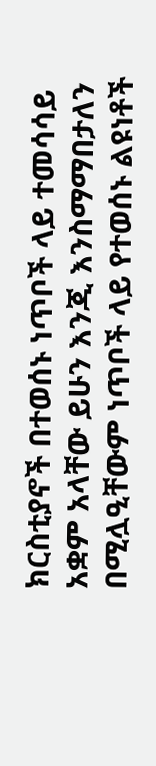ክርስቲያኖች በተወሰኑ ነጥቦች ላይ ተመሳሳይ አቋም አላቸው ይሁን እንጂ እንስማማበታለን በሚሏዒቸውም ነጥቦች ላይ የተወሰኑ ልዩነቶች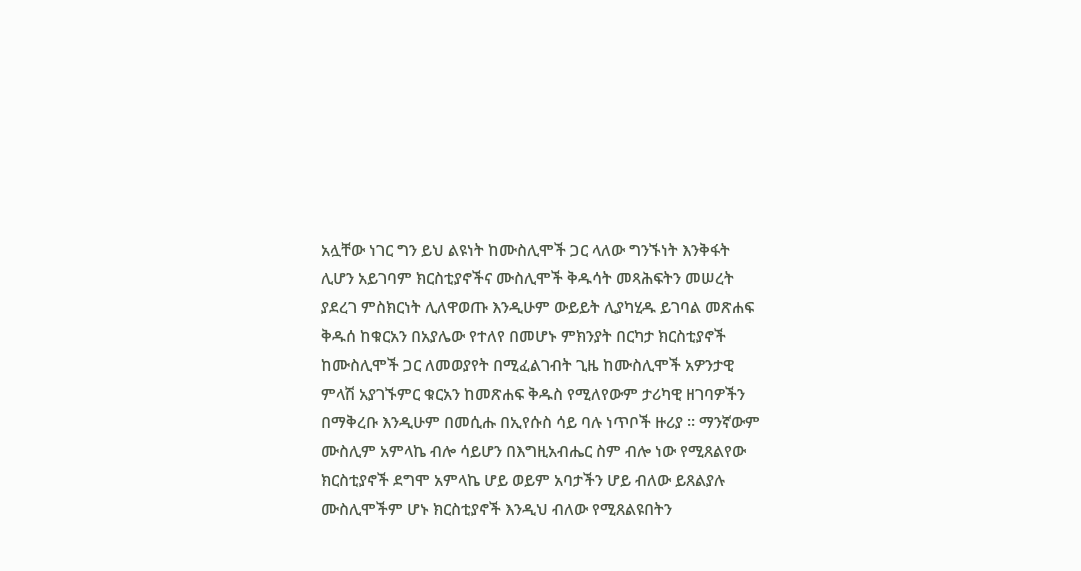አሏቸው ነገር ግን ይህ ልዩነት ከሙስሊሞች ጋር ላለው ግንኙነት እንቅፋት ሊሆን አይገባም ክርስቲያኖችና ሙስሊሞች ቅዱሳት መጻሕፍትን መሠረት ያደረገ ምስክርነት ሊለዋወጡ እንዲሁም ውይይት ሊያካሂዱ ይገባል መጽሐፍ ቅዱሰ ከቁርአን በአያሌው የተለየ በመሆኑ ምክንያት በርካታ ክርስቲያኖች ከሙስሊሞች ጋር ለመወያየት በሚፈልገብት ጊዜ ከሙስሊሞች አዎንታዊ ምላሽ አያገኙምር ቁርአን ከመጽሐፍ ቅዱስ የሚለየውም ታሪካዊ ዘገባዎችን በማቅረቡ እንዲሁም በመሲሑ በኢየሱስ ሳይ ባሉ ነጥቦች ዙሪያ ። ማንኛውም ሙስሊም አምላኬ ብሎ ሳይሆን በእግዚአብሔር ስም ብሎ ነው የሚጸልየው ክርስቲያኖች ደግሞ አምላኬ ሆይ ወይም አባታችን ሆይ ብለው ይጸልያሉ ሙስሊሞችም ሆኑ ክርስቲያኖች እንዲህ ብለው የሚጸልዩበትን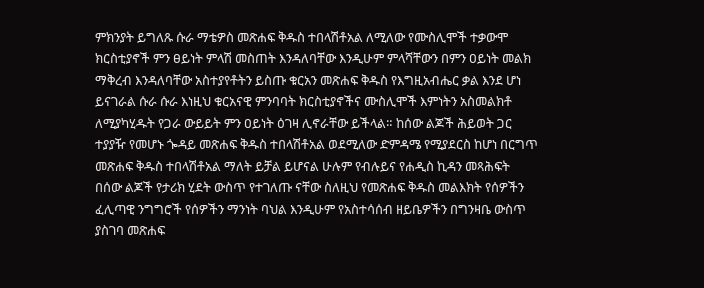ምክንያት ይግለጹ ሱራ ማቴዎስ መጽሐፍ ቅዱስ ተበላሽቶአል ለሚለው የሙስሊሞች ተቃውሞ ክርስቲያኖች ምን ፀይነት ምላሽ መስጠት እንዳለባቸው እንዲሁም ምላሻቸውን በምን ዐይነት መልክ ማቅረብ እንዳለባቸው አስተያየቶትን ይስጡ ቁርአን መጽሐፍ ቅዱስ የእግዚአብሔር ቃል እንደ ሆነ ይናገራል ሱራ ሱራ እነዚህ ቁርአናዊ ምንባባት ክርስቲያኖችና ሙስሊሞች እምነትን አስመልክቶ ለሚያካሂዱት የጋራ ውይይት ምን ዐይነት ዕገዛ ሊኖራቸው ይችላል። ከሰው ልጆች ሕይወት ጋር ተያያዥ የመሆኑ ጐዳይ መጽሐፍ ቅዱስ ተበላሽቶአል ወደሚለው ድምዳሜ የሚያደርስ ከሆነ በርግጥ መጽሐፍ ቅዱስ ተበላሽቶአል ማለት ይቻል ይሆናል ሁሉም የብሉይና የሐዲስ ኪዳን መጻሕፍት በሰው ልጆች የታሪክ ሂደት ውስጥ የተገለጡ ናቸው ስለዚህ የመጽሐፍ ቅዱስ መልእክት የሰዎችን ፈሊጣዊ ንግግሮች የሰዎችን ማንነት ባህል እንዲሁም የአስተሳሰብ ዘይቤዎችን በግንዛቤ ውስጥ ያስገባ መጽሐፍ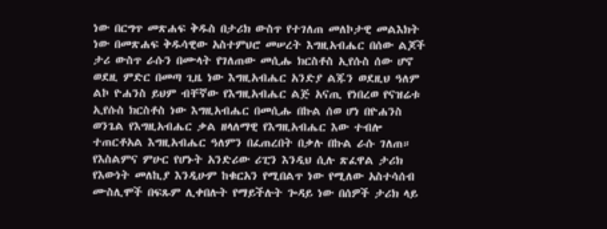ነው በርግጥ መጽሐፍ ቅዱስ በታሪክ ውስጥ የተገለጠ መለኮታዊ መልእክት ነው በመጽሐፍ ቅዱሳዊው አስተምህሮ መሠረት እግዚአብሔር በሰው ልጆች ታሪ ውስጥ ራሱን በሙላት የገለጠው መሲሑ ክርስቶስ ኢየሱስ ሰው ሆኖ ወደዚ ምድር በመጣ ጊዜ ነው እግዚአብሔር አንድያ ልጁን ወደዚህ ዓለም ልኮ ዮሐንስ ይህም ብቸኛው የእግዚአብሔር ልጅ አናጢ የነበረወ የናዝሬቱ ኢየሱስ ክርስቶስ ነው እግዚአብሔር በመሲሑ በኩል ሰወ ሆነ በዮሐንስ ወንጌል የእግዚአብሔር ቃል ዘላለማዊ የእግዚአብሔር እው ተብሎ ተጠርቶአል እግዚአብሔር ዓለምን በፈጠረበት በቃሉ በኩል ራሱ ገለጠ። የእስልምና ምሁር የሆኑት አንድሪው ሪፒን እንዲህ ሲሉ ጽፈዋል ታሪክ የእውነት መለኪያ እንዲሁም ከቁርአን የሚበልጥ ነው የሚለው አስተሳሰብ ሙስሊሞች በፍጹም ሊቀበሉት የማይችሉት ጐዳይ ነው በሰዎች ታሪክ ላይ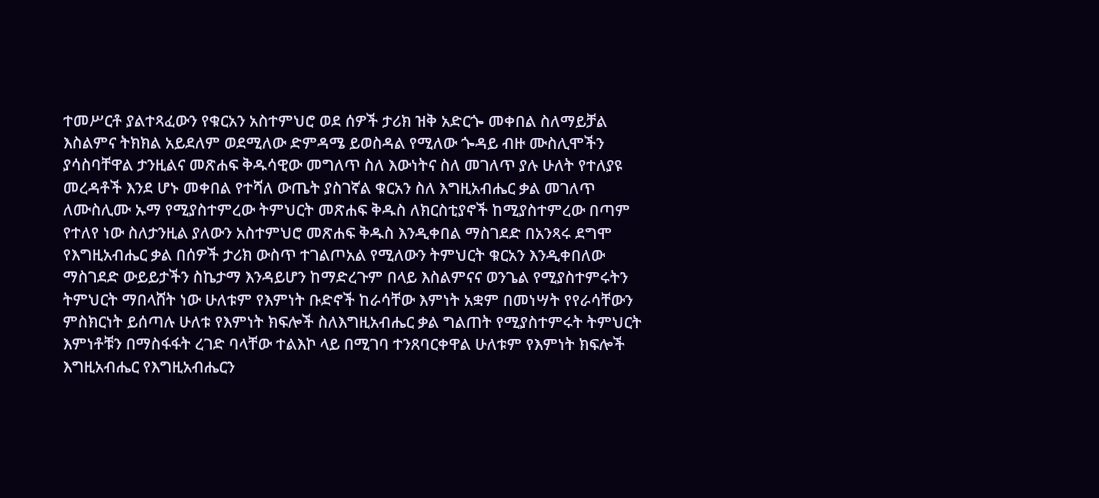ተመሥርቶ ያልተጻፈውን የቁርአን አስተምህሮ ወደ ሰዎች ታሪክ ዝቅ አድርጐ መቀበል ስለማይቻል እስልምና ትክክል አይደለም ወደሚለው ድምዳሜ ይወስዳል የሚለው ጐዳይ ብዙ ሙስሊሞችን ያሳስባቸዋል ታንዚልና መጽሐፍ ቅዱሳዊው መግለጥ ስለ እውነትና ስለ መገለጥ ያሉ ሁለት የተለያዩ መረዳቶች እንደ ሆኑ መቀበል የተሻለ ውጤት ያስገኛል ቁርአን ስለ እግዚአብሔር ቃል መገለጥ ለሙስሊሙ ኡማ የሚያስተምረው ትምህርት መጽሐፍ ቅዱስ ለክርስቲያኖች ከሚያስተምረው በጣም የተለየ ነው ስለታንዚል ያለውን አስተምህሮ መጽሐፍ ቅዱስ እንዲቀበል ማስገደድ በአንጻሩ ደግሞ የእግዚአብሔር ቃል በሰዎች ታሪክ ውስጥ ተገልጦአል የሚለውን ትምህርት ቁርአን እንዲቀበለው ማስገደድ ውይይታችን ስኬታማ እንዳይሆን ከማድረጉም በላይ እስልምናና ወንጌል የሚያስተምሩትን ትምህርት ማበላሸት ነው ሁለቱም የእምነት ቡድኖች ከራሳቸው እምነት አቋም በመነሣት የየራሳቸውን ምስክርነት ይሰጣሉ ሁለቱ የእምነት ክፍሎች ስለእግዚአብሔር ቃል ግልጠት የሚያስተምሩት ትምህርት እምነቶቹን በማስፋፋት ረገድ ባላቸው ተልእኮ ላይ በሚገባ ተንጸባርቀዋል ሁለቱም የእምነት ክፍሎች እግዚአብሔር የእግዚአብሔርን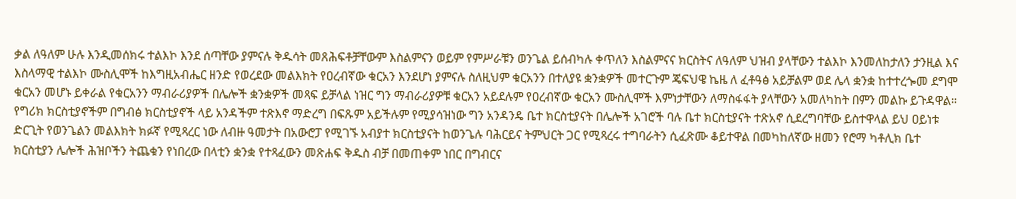ቃል ለዓለም ሁሉ እንዲመሰክሩ ተልእኮ እንደ ሰጣቸው ያምናሉ ቅዱሳት መጸሕፍቶቻቸውም እስልምናን ወይም የምሥራቹን ወንጌል ይሰብካሉ ቀጥለን እስልምናና ክርስትና ለዓለም ህዝብ ያላቸውን ተልእኮ እንመለከታለን ታንዚል እና እስላማዊ ተልእኮ ሙስሊሞች ከእግዚአብሔር ዘንድ የወረደው መልእክት የዐረብኛው ቁርአን እንደሆነ ያምናሉ ስለዚህም ቁርአንን በተለያዩ ቋንቋዎች መተርጉም ጄፍህዌ ኬዜ ለ ፈቶዓፅ አይቻልም ወደ ሌላ ቋንቋ ከተተረጐመ ደግሞ ቁርአን መሆኑ ይቀራል የቁርአንን ማብራሪያዎች በሌሎች ቋንቋዎች መጻፍ ይቻላል ነዝር ግን ማብራሪያዎቹ ቁርአን አይደሉም የዐረብኛው ቁርአን ሙስሊሞች እምነታቸውን ለማስፋፋት ያላቸውን አመለካከት በምን መልኩ ይጉዳዋል። የግሪክ ክርስቲያኖችም በግብፅ ክርስቲያኖች ላይ አንዳችም ተጽእኖ ማድረግ በፍጹም አይችሉም የሚያሳዝነው ግን አንዳንዴ ቤተ ክርስቲያናት በሌሎች አገሮች ባሉ ቤተ ክርስቲያናት ተጽአኖ ሲደረግባቸው ይስተዋላል ይህ ዐይነቱ ድርጊት የወንጌልን መልእክት ክፉኛ የሚጻረር ነው ለብዙ ዓመታት በአውሮፓ የሚገኙ አብያተ ክርስቲያናት ከወንጌሉ ባሕርይና ትምህርት ጋር የሚጻረሩ ተግባራትን ሲፈጽሙ ቆይተዋል በመካከለኛው ዘመን የሮማ ካቶሊክ ቤተ ክርስቲያን ሌሎች ሕዝቦችን ትጨቁን የነበረው በላቲን ቋንቋ የተጻፈውን መጽሐፍ ቅዱስ ብቻ በመጠቀም ነበር በግብርና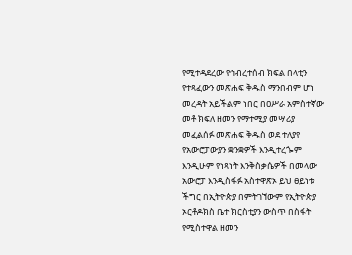የሚተዳደረው የኅብረተሰብ ክፍል በላቲን የተጻፈውን መጽሐፍ ቅዱስ ማንበብም ሆነ መረዳት አይችልም ነበር በዐሥራ አምስተኛው መቶ ክፍለ ዘመን የማተሚያ መሣሪያ መፈልሰፉ መጽሐፍ ቅዱስ ወደ ተለያየ የአውሮፓውያን ቋንቋዎች እንዲተረጐም እንዲሁም የነጻነት እንቅስቃሴዎች በመላው አውሮፓ እንዲስፋፉ አስተዋጽኦ ይህ ፀይነቱ ችግር በኢትዮጵያ በምትገኘውም የኢትዮጵያ ኦርቶዶክስ ቤተ ክርስቲያን ውስጥ በስፋት የሚስተዋል ዘመን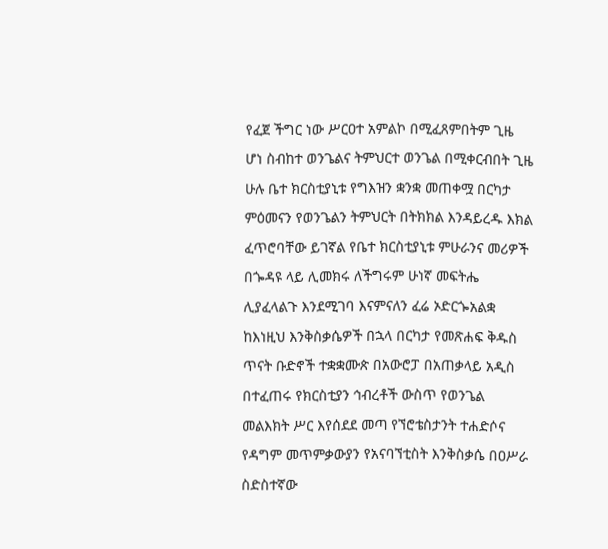የፈጀ ችግር ነው ሥርዐተ አምልኮ በሚፈጸምበትም ጊዜ ሆነ ስብከተ ወንጌልና ትምህርተ ወንጌል በሚቀርብበት ጊዜ ሁሉ ቤተ ክርስቲያኒቱ የግእዝን ቋንቋ መጠቀሟ በርካታ ምዕመናን የወንጌልን ትምህርት በትክክል እንዳይረዱ እክል ፈጥሮባቸው ይገኛል የቤተ ክርስቲያኒቱ ምሁራንና መሪዎች በጐዳዩ ላይ ሊመክሩ ለችግሩም ሁነኛ መፍትሔ ሊያፈላልጉ እንደሚገባ እናምናለን ፈሬ ኦድርጐአልቋ ከእነዚህ እንቅስቃሴዎች በኋላ በርካታ የመጽሐፍ ቅዱስ ጥናት ቡድኖች ተቋቋሙጵ በአውሮፓ በአጠቃላይ አዲስ በተፈጠሩ የክርስቲያን ኅብረቶች ውስጥ የወንጌል መልእክት ሥር እየሰደደ መጣ የኘሮቴስታንት ተሐድሶና የዳግም መጥምቃውያን የአናባኘቲስት እንቅስቃሴ በዐሥራ ስድስተኛው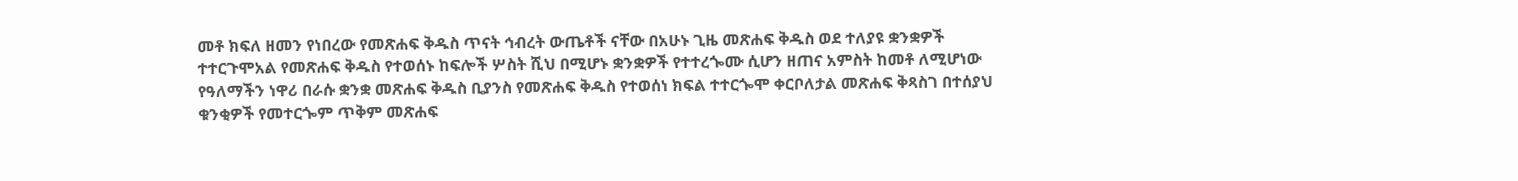መቶ ክፍለ ዘመን የነበረው የመጽሐፍ ቅዱስ ጥናት ኅብረት ውጤቶች ናቸው በአሁኑ ጊዜ መጽሐፍ ቅዱስ ወደ ተለያዩ ቋንቋዎች ተተርጉሞአል የመጽሐፍ ቅዱስ የተወሰኑ ከፍሎች ሦስት ሺህ በሚሆኑ ቋንቋዎች የተተረጐሙ ሲሆን ዘጠና አምስት ከመቶ ለሚሆነው የዓለማችን ነዋሪ በራሱ ቋንቋ መጽሐፍ ቅዱስ ቢያንስ የመጽሐፍ ቅዱስ የተወሰነ ክፍል ተተርጐሞ ቀርቦለታል መጽሐፍ ቅጻስገ በተሰያህ ቁንቂዎች የመተርጐም ጥቅም መጽሐፍ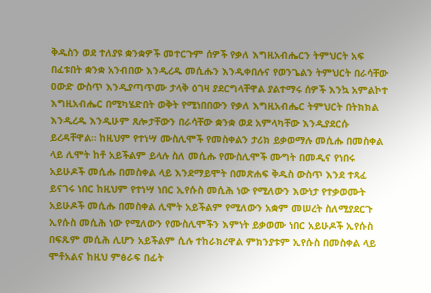ቅዱስን ወደ ተለያዩ ቋንቋዎች መተርጉም ሰዎች የቃለ እግዚአብሔርን ትምህርት አፍ በፈቱበት ቋንቋ አንብበው እንዲረዱ መሲሑን እንዲቀበሉና የወንጌልን ትምህርት በራሳቸው ዐውድ ውስጥ እንዲያጣጥሙ ታላቅ ዕገዛ ያደርግላቸዋል ያልተማሩ ሰዎች እንኳ አምልኮተ እግዚአብሔር በሚካሄድበት ወቅት የሚነበበውን የቃለ እግዚአብሔር ትምህርት በትክክል እንዲረዱ እንዲሁም ጸሎታቸውን በራሳቸው ቋንቋ ወደ አምላካቸው እንዲያደርሱ ይረዳቸዋል። ከዚህም የተነሣ ሙስሊሞች የመስቀልን ታሪክ ይቃወማሉ መሲሑ በመስቀል ላይ ሊሞት ከቶ አይችልም ይላሉ ስለ መሲሑ የሙስሊሞች ሙግት በመዲና የነበሩ አይሁዶች መሲሑ በመስቀል ላይ እንደማይሞት በመጽሐፍ ቅዱስ ውስጥ እንደ ተጻፈ ይናገሩ ነበር ከዚህም የተነሣ ነበር ኢየሱስ መሲሕ ነው የሚለውን እውነታ የተቃወሙት አይሁዶች መሲሑ በመስቀል ሊሞት አይችልም የሚለውን አቋም መሠረት ስለሚያደርጉ ኢየሱስ መሲሕ ነው የሚለውን የሙስሊሞችን እምነት ይቃወሙ ነበር አይሁዶች ኢየሱስ በፍጹም መሲሕ ሊሆን አይችልም ሲሉ ተከራክረዋል ምክንያቱም ኢየሱስ በመስቀል ላይ ሞቶአልና ከዚህ ምፅራፍ በፊት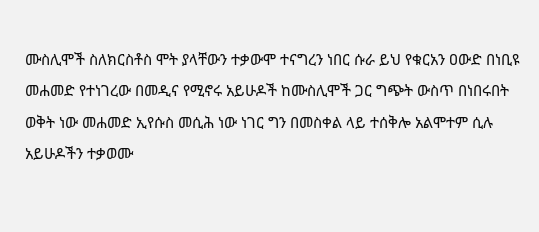ሙስሊሞች ስለክርስቶስ ሞት ያላቸውን ተቃውሞ ተናግረን ነበር ሱራ ይህ የቁርአን ዐውድ በነቢዩ መሐመድ የተነገረው በመዲና የሚኖሩ አይሁዶች ከሙስሊሞች ጋር ግጭት ውስጥ በነበሩበት ወቅት ነው መሐመድ ኢየሱስ መሲሕ ነው ነገር ግን በመስቀል ላይ ተሰቅሎ አልሞተም ሲሉ አይሁዶችን ተቃወሙ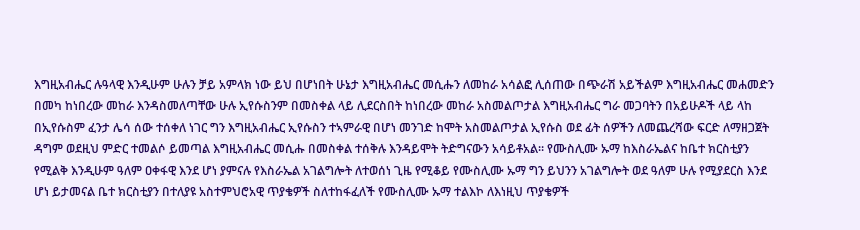እግዚአብሔር ሉዓላዊ እንዲሁም ሁሉን ቻይ አምላክ ነው ይህ በሆነበት ሁኔታ እግዚአብሔር መሲሑን ለመከራ አሳልፎ ሊሰጠው በጭራሽ አይችልም እግዚአብሔር መሐመድን በመካ ከነበረው መከራ እንዳስመለጣቸው ሁሉ ኢየሱስንም በመስቀል ላይ ሊደርስበት ከነበረው መከራ አስመልጦታል እግዚአብሔር ግራ መጋባትን በአይሁዶች ላይ ላከ በኢየሱስም ፈንታ ሌሳ ሰው ተሰቀለ ነገር ግን እግዚአብሔር ኢየሱስን ተኣምራዊ በሆነ መንገድ ከሞት አስመልጦታል ኢየሱስ ወደ ፊት ሰዎችን ለመጨረሻው ፍርድ ለማዘጋጀት ዳግም ወደዚህ ምድር ተመልሶ ይመጣል እግዚአብሔር መሲሑ በመስቀል ተሰቅሉ እንዳይሞት ትድግናውን አሳይቶአል። የሙስሊሙ ኡማ ከእስራኤልና ከቤተ ክርስቲያን የሚልቅ እንዲሁም ዓለም ዐቀፋዊ እንደ ሆነ ያምናሉ የእስራኤል አገልግሎት ለተወሰነ ጊዜ የሚቆይ የሙስሊሙ ኡማ ግን ይህንን አገልግሎት ወደ ዓለም ሁሉ የሚያደርስ እንደ ሆነ ይታመናል ቤተ ክርስቲያን በተለያዩ አስተምህሮአዊ ጥያቄዎች ስለተከፋፈለች የሙስሊሙ ኡማ ተልእኮ ለእነዚህ ጥያቄዎች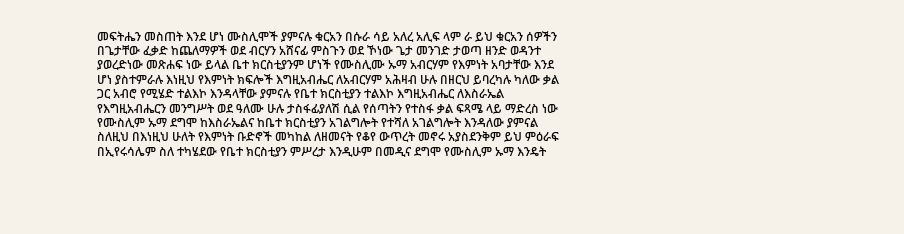መፍትሔን መስጠት እንደ ሆነ ሙስሊሞች ያምናሉ ቁርአን በሱራ ሳይ አለረ አሊፍ ላም ራ ይህ ቁርአን ሰዎችን በጌታቸው ፈቃድ ከጨለማዎች ወደ ብርሃን አሸናፊ ምስጉን ወደ ኾነው ጌታ መንገድ ታወጣ ዘንድ ወዳንተ ያወረድነው መጽሐፍ ነው ይላል ቤተ ክርስቲያንም ሆነች የሙስሊሙ ኡማ አብርሃም የእምነት አባታቸው እንደ ሆነ ያስተምራሉ እነዚህ የእምነት ክፍሎች እግዚአብሔር ለአብርሃም አሕዛብ ሁሉ በዘርህ ይባረካሉ ካለው ቃል ጋር አብሮ የሚሄድ ተልእኮ እንዳላቸው ያምናሉ የቤተ ክርስቲያን ተልእኮ እግዚአብሔር ለእስራኤል የእግዚአብሔርን መንግሥት ወደ ዓለሙ ሁሉ ታስፋፊያለሽ ሲል የሰጣትን የተስፋ ቃል ፍጻሜ ላይ ማድረስ ነው የሙስሊም ኡማ ደግሞ ከእስራኤልና ከቤተ ክርስቲያን አገልግሎት የተሻለ አገልግሎት እንዳለው ያምናል ስለዚህ በእነዚህ ሁለት የእምነት ቡድኖች መካከል ለዘመናት የቆየ ውጥረት መኖሩ አያስደንቅም ይህ ምዕራፍ በኢየሩሳሌም ስለ ተካሄደው የቤተ ክርስቲያን ምሥረታ እንዲሁም በመዲና ደግሞ የሙስሊም ኡማ እንዴት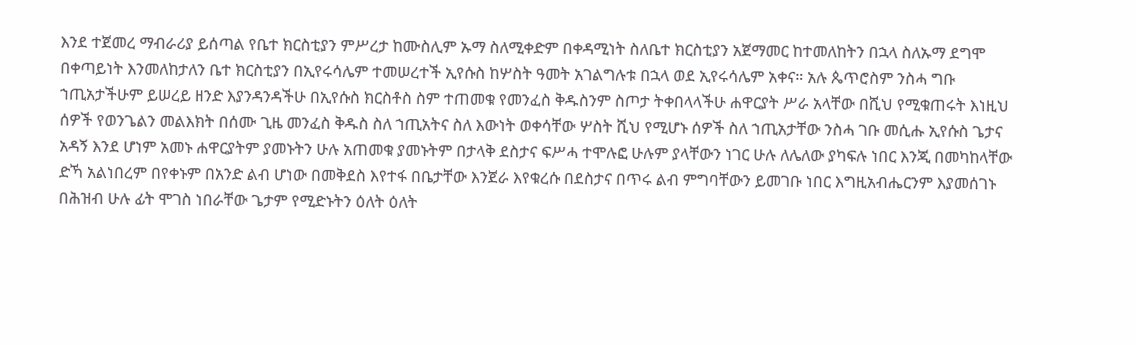እንደ ተጀመረ ማብራሪያ ይሰጣል የቤተ ክርስቲያን ምሥረታ ከሙስሊም ኡማ ስለሚቀድም በቀዳሚነት ስለቤተ ክርስቲያን አጀማመር ከተመለከትን በኋላ ስለኡማ ደግሞ በቀጣይነት እንመለከታለን ቤተ ክርስቲያን በኢየሩሳሌም ተመሠረተች ኢየሱስ ከሦስት ዓመት አገልግሉቱ በኋላ ወደ ኢየሩሳሌም አቀና። አሉ ጴጥሮስም ንስሓ ግቡ ኀጢአታችሁም ይሠረይ ዘንድ እያንዳንዳችሁ በኢየሱስ ክርስቶስ ስም ተጠመቁ የመንፈስ ቅዱስንም ስጦታ ትቀበላላችሁ ሐዋርያት ሥራ አላቸው በሺህ የሚቁጠሩት እነዚህ ሰዎች የወንጌልን መልእክት በሰሙ ጊዜ መንፈስ ቅዱስ ስለ ኀጢአትና ስለ እውነት ወቀሳቸው ሦስት ሺህ የሚሆኑ ሰዎች ስለ ኀጢአታቸው ንስሓ ገቡ መሲሑ ኢየሱስ ጌታና አዳኝ እንደ ሆነም አመኑ ሐዋርያትም ያመኑትን ሁሉ አጠመቁ ያመኑትም በታላቅ ደስታና ፍሥሓ ተሞሉፎ ሁሉም ያላቸውን ነገር ሁሉ ለሌለው ያካፍሉ ነበር እንጂ በመካከላቸው ድኻ አልነበረም በየቀኑም በአንድ ልብ ሆነው በመቅደስ እየተፋ በቤታቸው እንጀራ እየቁረሱ በደስታና በጥሩ ልብ ምግባቸውን ይመገቡ ነበር እግዚአብሔርንም እያመሰገኑ በሕዝብ ሁሉ ፊት ሞገስ ነበራቸው ጌታም የሚድኑትን ዕለት ዕለት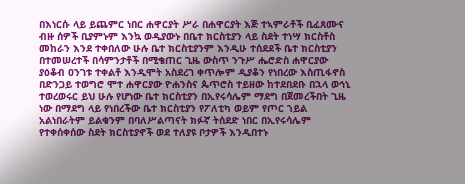በእነርሱ ላይ ይጨምር ነበር ሐዋርያት ሥራ በሐዋርያት እጅ ተኣምራቶች ቢፈጸሙና ብዙ ሰዎች ቢያምኑም እንኳ ወዲያውኑ በቤተ ክርስቲያን ላይ ስደት ተነሣ ክርስቶስ መከራን እንደ ተቀበለው ሁሉ ቤተ ክርስቲያንም እንዲሁ ተሰደደች ቤተ ክርስቲያን በተመሠረተች በሳምንታቶች በሚቄጠር ጊዜ ውስጥ ንጉሥ ሔሮድስ ሐዋርያው ያዕቆብ ዐንገቱ ተቀልቶ እንዲሞት አስደረገ ቀጥሎም ዲያቆን የነበረው እስጢፋኖስ በድንጋይ ተወግሮ ሞተ ሐዋርያው ዮሐንስና ጴጥሮስ ተይዘው ከተደበደቡ በኋላ ወኅኒ ተወረወሩር ይህ ሁሉ የሆነው ቤተ ክርስቲያን በኢየሩሳሌም ማደግ በጀመረችበት ጊዜ ነው በማደግ ላይ የነበረችው ቤተ ክርስቲያን የፖለቲካ ወይም የጦር ኀይል አልነበራትም ይልቁንም በባለሥልጣናት ክፉኛ ትሰደድ ነበር በኢየሩሳሌም የተቀሰቀሰው ስደት ክርስቲያኖች ወደ ተለያዩ ቦታዎች እንዲበተኑ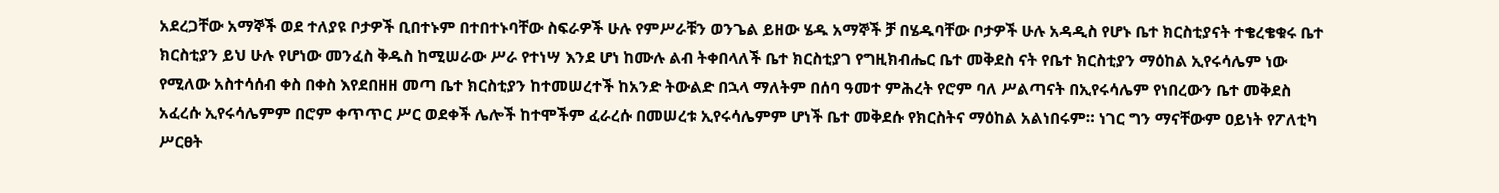አደረጋቸው አማኞች ወደ ተለያዩ ቦታዎች ቢበተኑም በተበተኑባቸው ስፍራዎች ሁሉ የምሥራቹን ወንጌል ይዘው ሄዱ አማኞች ቻ በሄዱባቸው ቦታዎች ሁሉ አዳዲስ የሆኑ ቤተ ክርስቲያናት ተቄረቄቁሩ ቤተ ክርስቲያን ይህ ሁሉ የሆነው መንፈስ ቅዱስ ከሚሠራው ሥራ የተነሣ እንደ ሆነ ከሙሉ ልብ ትቀበላለች ቤተ ክርስቲያገ የግዚክብሔር ቤተ መቅደስ ናት የቤተ ክርስቲያን ማዕከል ኢየሩሳሌም ነው የሚለው አስተሳሰብ ቀስ በቀስ እየደበዘዘ መጣ ቤተ ክርስቲያን ከተመሠረተች ከአንድ ትውልድ በኋላ ማለትም በሰባ ዓመተ ምሕረት የሮም ባለ ሥልጣናት በኢየሩሳሌም የነበረውን ቤተ መቅደስ አፈረሱ ኢየሩሳሌምም በሮም ቀጥጥር ሥር ወደቀች ሌሎች ከተሞችም ፈራረሱ በመሠረቱ ኢየሩሳሌምም ሆነች ቤተ መቅደሱ የክርስትና ማዕከል አልነበሩም። ነገር ግን ማናቸውም ዐይነት የፖለቲካ ሥርፀት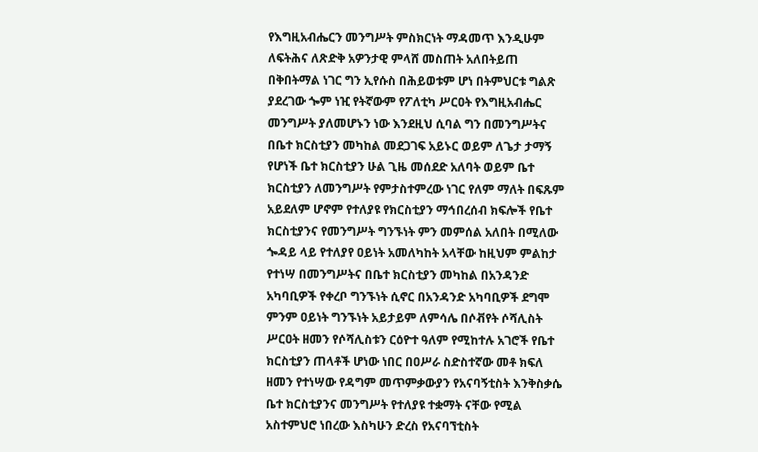የእግዚአብሔርን መንግሥት ምስክርነት ማዳመጥ እንዲሁም ለፍትሕና ለጽድቅ አዎንታዊ ምላሸ መስጠት አለበትይጠ በቅበትማል ነገር ግን ኢየሱስ በሕይወቱም ሆነ በትምህርቱ ግልጽ ያደረገው ጐም ነዢ የትኛውም የፖለቲካ ሥርዐት የእግዚአብሔር መንግሥት ያለመሆኑን ነው እንደዚህ ሲባል ግን በመንግሥትና በቤተ ክርስቲያን መካከል መደጋገፍ አይኑር ወይም ለጌታ ታማኝ የሆነች ቤተ ክርስቲያን ሁል ጊዜ መሰደድ አለባት ወይም ቤተ ክርስቲያን ለመንግሥት የምታስተምረው ነገር የለም ማለት በፍጹም አይደለም ሆኖም የተለያዩ የክርስቲያን ማኅበረሰብ ክፍሎች የቤተ ክርስቲያንና የመንግሥት ግንኙነት ምን መምሰል አለበት በሚለው ጐዳይ ላይ የተለያየ ዐይነት አመለካከት አላቸው ከዚህም ምልከታ የተነሣ በመንግሥትና በቤተ ክርስቲያን መካከል በአንዳንድ አካባቢዎች የቀረቦ ግንኙነት ሲኖር በአንዳንድ አካባቢዎች ደግሞ ምንም ዐይነት ግንኙነት አይታይም ለምሳሌ በሶቭየት ሶሻሊስት ሥርዐት ዘመን የሶሻሊስቱን ርዕዮተ ዓለም የሚከተሉ አገሮች የቤተ ክርስቲያን ጠላቶች ሆነው ነበር በዐሥራ ስድስተኛው መቶ ክፍለ ዘመን የተነሣው የዳግም መጥምቃውያን የአናባኝቲስት እንቅስቃሴ ቤተ ክርስቲያንና መንግሥት የተለያዩ ተቋማት ናቸው የሚል አስተምህሮ ነበረው እስካሁን ድረስ የአናባኘቲስት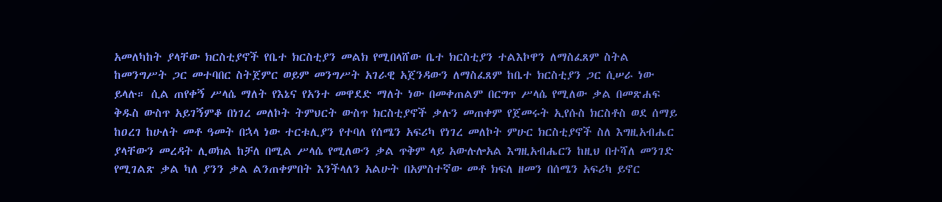አመለካከት ያላቸው ክርስቲያኖች የቤተ ክርስቲያን መልክ የሚበላሸው ቤተ ክርስቲያን ተልእኮዋን ለማስፈጸም ስትል ከመንግሥት ጋር መተባበር ስትጀምር ወይም መንግሥት አገራዊ አጀንዳውን ለማስፈጸም ከቤተ ክርስቲያን ጋር ሲሠራ ነው ይላሉ። ሲል ጠየቀኝ ሥላሴ ማለት የእኔና የአንተ መዋደድ ማለት ነው በመቀጠልም በርግጥ ሥላሴ የሚለው ቃል በመጽሐፍ ቅዱስ ውስጥ አይገኝምቆ በነገረ መለኮት ትምህርት ውስጥ ክርስቲያኖች ቃሉን መጠቀም የጀመሩት ኢየሱስ ክርስቶስ ወደ ሰማይ ከዐረገ ከሁለት መቶ ዓመት በኋላ ነው ተርቱሊያን የተባለ የሰሜን አፍሪካ የነገረ መለኮት ምሁር ክርስቲያኖች ስለ እግዚአብሔር ያላቸውን መረዳት ሊወክል ከቻለ በሚል ሥላሴ የሚለውን ቃል ጥቅም ላይ አውሉሎአል እግዚአብሔርን ከዚህ በተሻለ መንገድ የሚገልጽ ቃል ካለ ያንን ቃል ልንጠቀምበት እንችላለን አልሁት በአምስተኛው መቶ ክፍለ ዘመን በሰሜን አፍሪካ ይኖር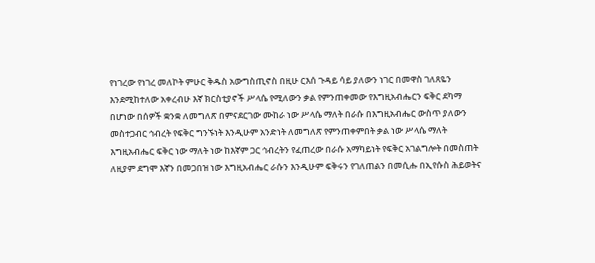የነገረው የነገረ መለኮት ምሁር ቅዱስ አውግስጢኖስ በዚሁ ርእሰ ጉዳይ ሳይ ያለውን ነገር በመዋስ ገለጸዬን እንደሚከተለው አቀረብሁ እኛ ክርስቲያኖች ሥላሴ የሚለውን ቃል የምንጠቀመው የእግዚአብሔርን ፍቅር ደካማ በሆነው በሰዎች ቋንቋ ለመግለጽ በምናደርገው ሙከራ ነው ሥላሴ ማለት በራሱ በእግዚአብሔር ውስጥ ያለውን መስተጋብር ኅብረት የፍቅር ግንኙነት እንዲሁም አንድነት ለመግለጽ የምንጠቀምበት ቃል ነው ሥላሴ ማለት እግዚአብሔር ፍቅር ነው ማለት ነው ከእኛም ጋር ኅብረትን የፈጠረው በራሱ አማካይነት የፍቅር አገልግሎት በመስጠት ለዚያም ደግሞ እኛን በመጋበዝ ነው እግዚአብሔር ራሱን እንዲሁም ፍቅሩን የገለጠልን በመሲሑ በኢየሱስ ሕይወትና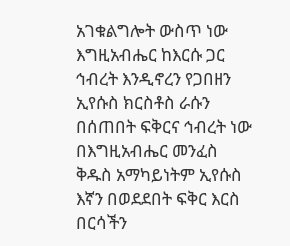አገቁልግሎት ውስጥ ነው እግዚአብሔር ከእርሱ ጋር ኅብረት እንዲኖረን የጋበዘን ኢየሱስ ክርስቶስ ራሱን በሰጠበት ፍቅርና ኅብረት ነው በእግዚአብሔር መንፈስ ቅዱስ አማካይነትም ኢየሱስ እኛን በወደደበት ፍቅር እርስ በርሳችን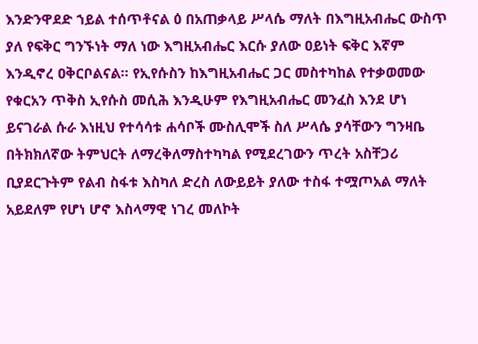እንድንዋደድ ኀይል ተሰጥቶናል ዕ በአጠቃላይ ሥላሴ ማለት በእግዚአብሔር ውስጥ ያለ የፍቅር ግንኙነት ማለ ነው እግዚአብሔር እርሱ ያለው ዐይነት ፍቅር እኛም እንዲኖረ ዐቅርቦልናል። የኢየሱስን ከእግዚአብሔር ጋር መስተካከል የተቃወመው የቁርአን ጥቅስ ኢየሱስ መሲሕ እንዲሁም የእግዚአብሔር መንፈስ እንደ ሆነ ይናገራል ሱራ እነዚህ የተሳሳቱ ሐሳቦች ሙስሊሞች ስለ ሥላሴ ያሳቸውን ግንዛቤ በትክክለኛው ትምህርት ለማረቅለማስተካካል የሚደረገውን ጥረት አስቸጋሪ ቢያደርጉትም የልብ ስፋቱ እስካለ ድረስ ለውይይት ያለው ተስፋ ተሟጦአል ማለት አይደለም የሆነ ሆኖ እስላማዊ ነገረ መለኮት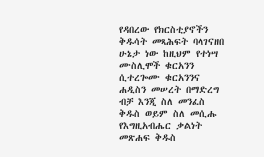የዳበረው የክርስቲያኖችን ቅዱሳት መጻሕፍት ባላገናዘበ ሁኔታ ነው ከዚህም የተነሣ ሙስሊሞች ቁርአንን ሲተረጐሙ ቁርአንንና ሐዲስን መሠረት በማድረግ ብቻ እንጂ ስለ መንፈስ ቅዱስ ወይም ስለ መሲሑ የእግዚአብሔር ቃልነት መጽሐፍ ቅዱስ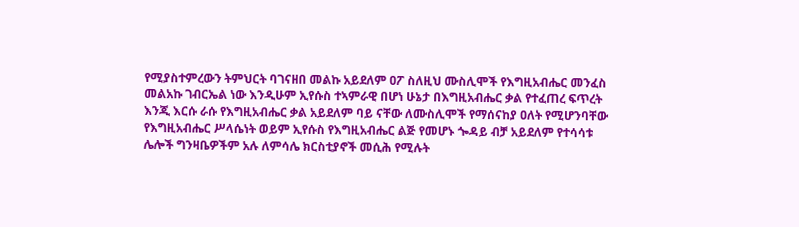የሚያስተምረውን ትምህርት ባገናዘበ መልኩ አይደለም ዐፖ ስለዚህ ሙስሊሞች የእግዚአብሔር መንፈስ መልአኩ ገብርኤል ነው እንዲሁም ኢየሱስ ተኣምራዊ በሆነ ሁኔታ በእግዚአብሔር ቃል የተፈጠረ ፍጥረት እንጂ እርሱ ራሱ የእግዚአብሔር ቃል አይደለም ባይ ናቸው ለሙስሊሞች የማሰናከያ ዐለት የሚሆንባቸው የእግዚአብሔር ሥላሴነት ወይም ኢየሱስ የእግዚአብሔር ልጅ የመሆኑ ጐዳይ ብቻ አይደለም የተሳሳቱ ሌሎች ግንዛቤዎችም አሉ ለምሳሌ ክርስቲያኖች መሲሕ የሚሉት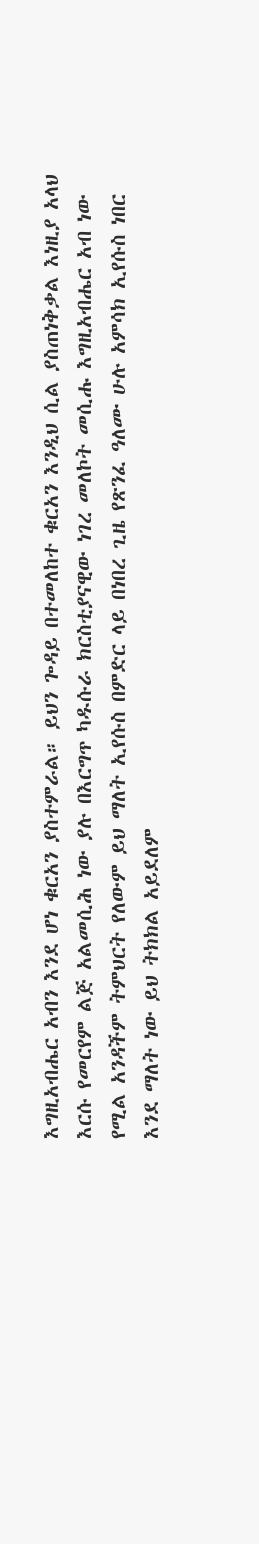እግዚአብሔር አብን እንደ ሆነ ቁርአን ያስተምራል። ይህን ጐዳይ በተመለከተ ቁርአን እንዲህ ሲል ያስጠነቅቃል እነዚያ አላህ እርሱ የመርየም ልጅ አልመሲሕ ነው ያሉ በእርግጥ ካዱሱራ ክርስቲያናዊው ነገረ መለኮት መሲሑ እግዚአብሔር አብ ነው የሚል አንዳችም ትምህርት የለውም ይህ ማለት ኢየሱስ በምድር ላይ በነበረ ጊዜ የጽንፈ ዓለሙ ሁሉ አምሳክ ኢየሱስ ነበር እንደ ማለት ነው ይህ ትክክል አይደለም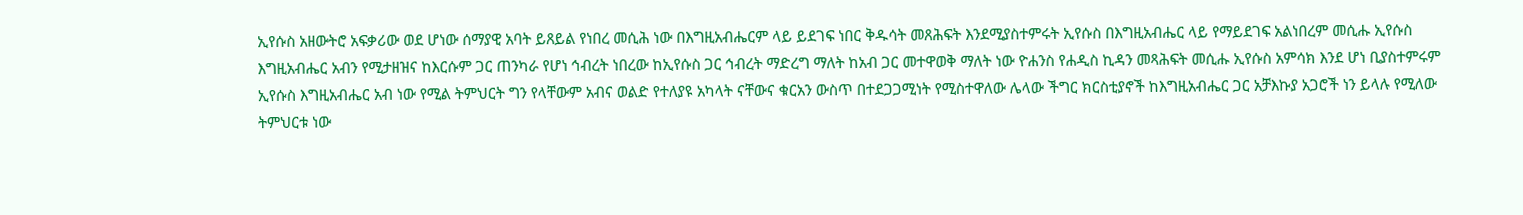ኢየሱስ አዘውትሮ አፍቃሪው ወደ ሆነው ሰማያዊ አባት ይጸይል የነበረ መሲሕ ነው በእግዚአብሔርም ላይ ይደገፍ ነበር ቅዱሳት መጸሕፍት እንደሚያስተምሩት ኢየሱስ በእግዚአብሔር ላይ የማይደገፍ አልነበረም መሲሑ ኢየሱስ እግዚአብሔር አብን የሚታዘዝና ከእርሱም ጋር ጠንካራ የሆነ ኅብረት ነበረው ከኢየሱስ ጋር ኅብረት ማድረግ ማለት ከአብ ጋር መተዋወቅ ማለት ነው ዮሐንስ የሐዲስ ኪዳን መጻሕፍት መሲሑ ኢየሱስ አምሳክ እንደ ሆነ ቢያስተምሩም ኢየሱስ እግዚአብሔር አብ ነው የሚል ትምህርት ግን የላቸውም አብና ወልድ የተለያዩ አካላት ናቸውና ቁርአን ውስጥ በተደጋጋሚነት የሚስተዋለው ሌላው ችግር ክርስቲያኖች ከእግዚአብሔር ጋር አቻእኩያ አጋሮች ነን ይላሉ የሚለው ትምህርቱ ነው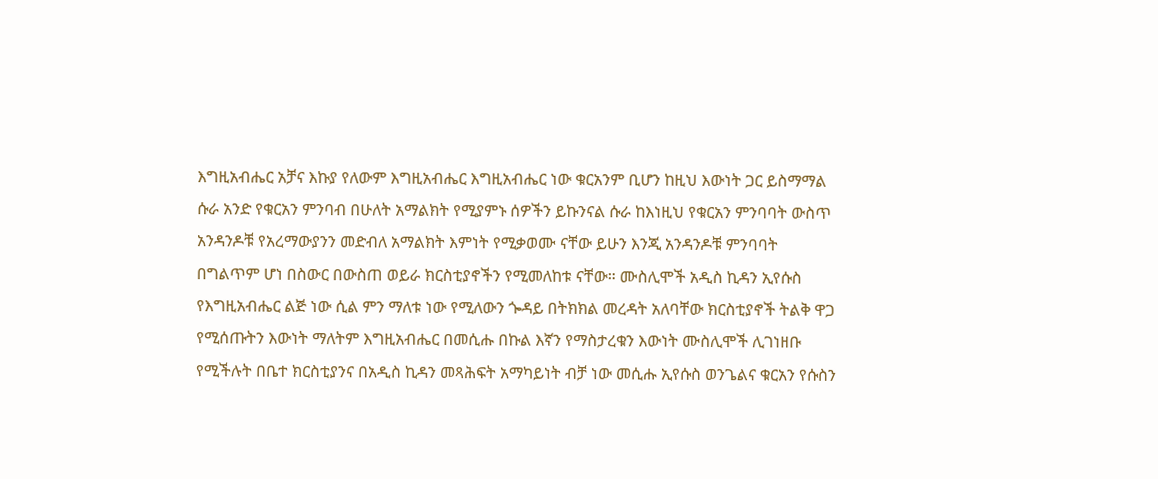እግዚአብሔር አቻና እኩያ የለውም እግዚአብሔር እግዚአብሔር ነው ቁርአንም ቢሆን ከዚህ እውነት ጋር ይስማማል ሱራ አንድ የቁርአን ምንባብ በሁለት አማልክት የሚያምኑ ሰዎችን ይኩንናል ሱራ ከእነዚህ የቁርአን ምንባባት ውስጥ አንዳንዶቹ የአረማውያንን መድብለ አማልክት እምነት የሚቃወሙ ናቸው ይሁን እንጂ አንዳንዶቹ ምንባባት በግልጥም ሆነ በስውር በውስጠ ወይራ ክርስቲያኖችን የሚመለከቱ ናቸው። ሙስሊሞች አዲስ ኪዳን ኢየሱስ የእግዚአብሔር ልጅ ነው ሲል ምን ማለቱ ነው የሚለውን ጐዳይ በትክክል መረዳት አለባቸው ክርስቲያኖች ትልቅ ዋጋ የሚሰጡትን እውነት ማለትም እግዚአብሔር በመሲሑ በኩል እኛን የማስታረቁን እውነት ሙስሊሞች ሊገነዘቡ የሚችሉት በቤተ ክርስቲያንና በአዲስ ኪዳን መጻሕፍት አማካይነት ብቻ ነው መሲሑ ኢየሱስ ወንጌልና ቁርአን የሱስን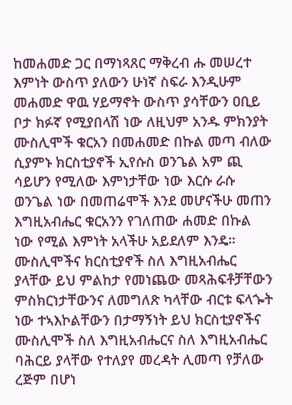ከመሐመድ ጋር በማነጻጸር ማቅረብ ሑ መሠረተ እምነት ውስጥ ያለውን ሁነኛ ስፍራ እንዲሁም መሐመድ ዋዉ ሃይማኖት ውስጥ ያሳቸውን ዐቢይ ቦታ ክፉኛ የሚያበላሽ ነው ለዚህም አንዱ ምክንያት ሙስሊሞች ቁርአን በመሐመድ በኩል መጣ ብለው ሲያምኑ ክርስቲያኖች ኢየሱስ ወንጌል አም ጪ ሳይሆን የሚለው እምነታቸው ነው እርሱ ራሱ ወንጌል ነው በመጠሬሞች እንደ መሆናችሁ መጠን እግዚአብሔር ቁርአንን የገለጠው ሐመድ በኩል ነው የሚል እምነት አላችሁ አይደለም እንዴ። ሙስሊሞችና ክርስቲያኖች ስለ እግዚአብሔር ያላቸው ይህ ምልከታ የመነጨው መጻሕፍቶቻቸውን ምስክርነታቸውንና ለመግለጽ ካላቸው ብርቱ ፍላጐት ነው ተኣእኮልቸውን በታማኝነት ይህ ክርስቲያኖችና ሙስሊሞች ስለ እግዚአብሔርና ስለ እግዚአብሔር ባሕርይ ያላቸው የተለያየ መረዳት ሊመጣ የቻለው ረጅም በሆነ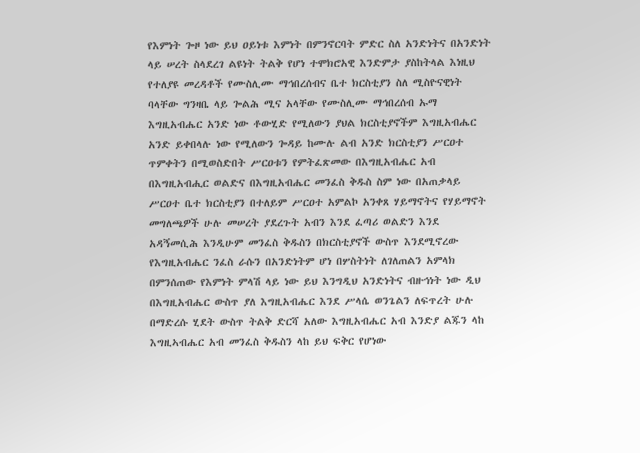የእምነት ጐዞ ነው ይህ ዐይነቱ እምነት በምንኖርባት ምድር ስለ አንድነትና በአንድነት ላይ ሠረት ስላደረገ ልዩነት ትልቅ የሆነ ተሞክሮአዊ እንድምታ ያስከትላል እነዚህ የተለያዩ መረዳቶች የሙስሊሙ ማኅበረሰብና ቤተ ክርስቲያን ስለ ሚስዮናዊነት ባላቸው ግንዛቤ ላይ ጐልሕ ሚና አላቸው የሙስሊሙ ማኅበረሰብ ኡማ እግዚአብሔር አንድ ነው ቶውሂድ የሚለውን ያህል ክርስቲያኖችም እግዚአብሔር አንድ ይቀበላሉ ነው የሚለውን ጐዳይ ከሙሉ ልብ አንድ ክርስቲያን ሥርዐተ ጥምቀትን በሚወስድበት ሥርዐቱን የምትፈጽመው በእግዚአብሔር አብ በእግዚአብሒር ወልድና በእግዚአብሔር መንፈስ ቅዱስ ስም ነው በአጠቃላይ ሥርዐተ ቤተ ክርስቲያን በተለይም ሥርዐተ አምልኮ አንቀጸ ሃይማኖትና የሃይማኖት መግለጫዎች ሁሉ መሠረት ያደረጉት አብን እንደ ፈጣሪ ወልድን እንደ አዳኝመሲሕ እንዲሁም መንፈስ ቅዱስን በክርስቲያኖች ውስጥ እንደሚኖረው የእግዚአብሔር ንፈስ ራሱን በአንድነትም ሆነ በሦስትነት ለገለጠልን አምላክ በምንሰጠው የእምነት ምላሽ ላይ ነው ይህ እንግዲህ አንድነትና ብዙኅነት ነው ዲህ በእግዚአብሔር ውስጥ ያለ እግዚአብሔር እንደ ሥላሴ ወንጌልን ለፍጥረት ሁሉ በማድረሱ ሂደት ውስጥ ትልቅ ድርሻ አለው እግዚአብሔር አብ እንድያ ልጁን ላከ እግዚኣብሔር አብ መንፈስ ቅዱስን ላከ ይህ ፍቅር የሆነው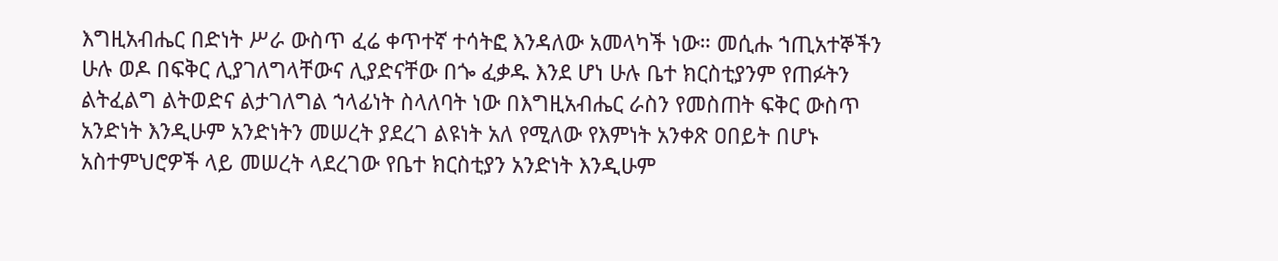እግዚአብሔር በድነት ሥራ ውስጥ ፈሬ ቀጥተኛ ተሳትፎ እንዳለው አመላካች ነው። መሲሑ ኀጢአተኞችን ሁሉ ወዶ በፍቅር ሊያገለግላቸውና ሊያድናቸው በጐ ፈቃዱ እንደ ሆነ ሁሉ ቤተ ክርስቲያንም የጠፉትን ልትፈልግ ልትወድና ልታገለግል ኀላፊነት ስላለባት ነው በእግዚአብሔር ራስን የመስጠት ፍቅር ውስጥ አንድነት እንዲሁም አንድነትን መሠረት ያደረገ ልዩነት አለ የሚለው የእምነት አንቀጽ ዐበይት በሆኑ አስተምህሮዎች ላይ መሠረት ላደረገው የቤተ ክርስቲያን አንድነት እንዲሁም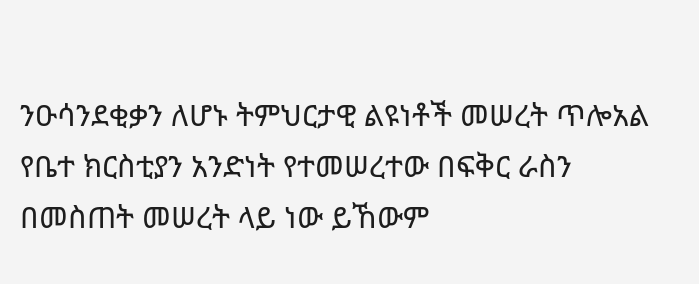ንዑሳንደቂቃን ለሆኑ ትምህርታዊ ልዩነቶች መሠረት ጥሎአል የቤተ ክርስቲያን አንድነት የተመሠረተው በፍቅር ራስን በመስጠት መሠረት ላይ ነው ይኸውም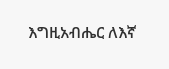እግዚአብሔር ለእኛ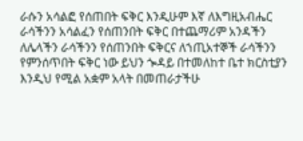ራሱን አሳልፎ የሰጠበት ፍቅር እንዲሁም እኛ ለእግዚአብሔር ራሳችንን አሳልፈን የሰጠንበት ፍቅር በተጨማሪም አንዳችን ለሌላችን ራሳችንን የሰጠንበት ፍቅርና ለኀጢአተኞች ራሳችንን የምንሰጥበት ፍቅር ነው ይህን ጐዳይ በተመለከተ ቤተ ክርስቲያን እንዲህ የሚል አቋም አላት በመጠራታችሁ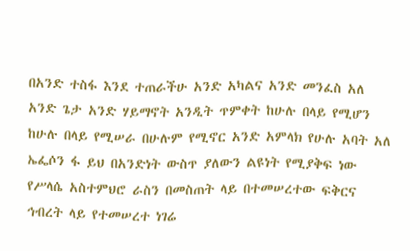በአንድ ተስፋ እንደ ተጠራችሁ አንድ አካልና አንድ መንፈስ አለ አንድ ጌታ አንድ ሃይማኖት አንዲት ጥምቀት ከሁሉ በላይ የሚሆን ከሁሉ በላይ የሚሠራ በሁሉም የሚኖር አንድ አምላክ የሁሉ አባት አለ ኤፌሶን ፋ ይህ በአንድነት ውስጥ ያለውን ልዩነት የሚያቅፍ ነው የሥላሴ አስተምህሮ ራስን በመስጠት ላይ በተመሠረተው ፍቅርና ኅብረት ላይ የተመሠረተ ነገሬ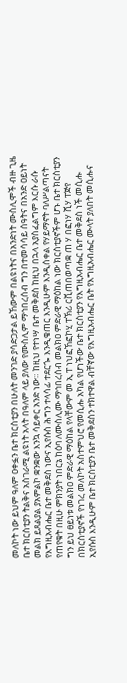መለኮት ነው ይህም ዓለም ዐቀፏን ቤተ ክርስቲያን በሁለት መንገድ ያሳድጋታል ይኸውም በልዩነትና በአንድነት ሙስሊሞች ብዙ ጊዜ ቤተ ክርስቲያን ትልቅና አስገራሚ ልዩነት አላት በዓለም ላይ ያለው የሙስሊም ማኅበረሰብ ግን በተመሳሳይ ሰዓትና በአንድ ዐይነት መልክ ይጸልያል ያአምልኮ ቋንቋው እንኳ ሳይቀር አንድ ነው። ከዚህ የተነሣ ቤተ መቅደስ ከዚህ በኋላ አያስፈልግም እርሱ ራሱ የእግዚአብሔር ቤተ መቅደስ ነውና ኢየሱስ ሕግን ተላሳፊ ተደርጐ እንዲቄጠር እንዲሁም እንዲሰቀል የሃይማኖት ባለሥልጣናት የጠየቁት በዚሁ ምክንያት ነበርኔ ከዕባ ለሙስሊሙ ማኅበረሰብ መልክዐ ምድራዊ ማዕከል ነው ክርስቲያኖችም ሆኑ ቤተ ክርስቲያን ግን ይህ ፀይነቱ መልክዐ ምድራዊ ማዕከል የላቸውም መ ኢ ፐ ነህፎኸፎኮሂ ፐኽሪ ርቪጠበወጣቋ ጠ ሃ በፎነሃ ሺሃ ፐጅየ በክርስቲያኖች የነገረ መለኮት አስተምህሮ የመሲሑ አካል የሆነችው ቤተ ክርስቲያን የእግዚአብሔር ቤተ መቅደስ ነች መሲሑ ኢየሱስ እንዲሁም ቤተ ክርስቲያን ቤተ መቅደስን ተክተዋል ብቸኛው የእግዚአብሔር ቤት የእግዚአብሔር ሙላት ያለበት መሲሑና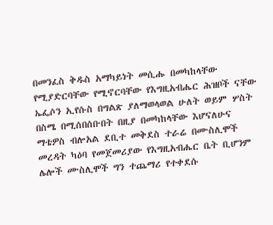በመንፈስ ቅዱስ አማካይነት መሲሑ በመካከላቸው የሚያድርባቸው የሚኖርባቸው የእግዚአብሔር ሕዝቦች ናቸው ኤፌሶን ኢየሱስ በግልጽ ያለማወላወል ሁለት ወይም ሦስት በስሜ በሚሰበሰቡበት በዚያ በመካከላቸው እሆናለሁና ማቴዎስ ብሎአል ደቢተ መቅደስ ተራሬ በሙስሊሞች መረዳት ካዕባ የመጀመሪያው የእግዚአብሔር ቤት ቢሆንም ሌሎች ሙስሊሞች ግን ተጨማሪ የተቀደሱ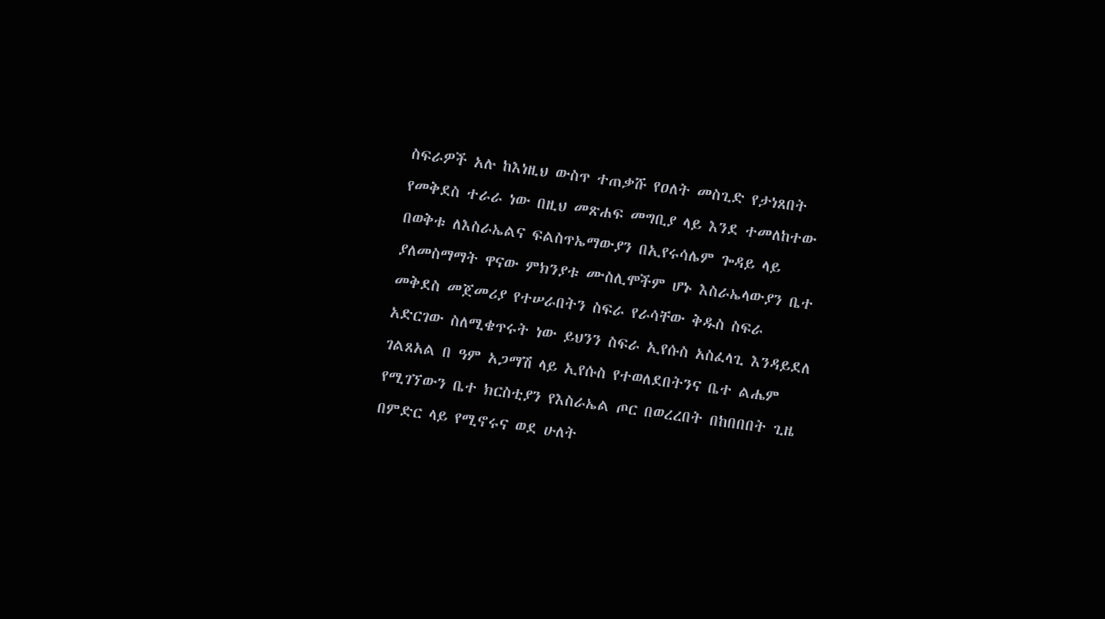ስፍራዎች አሉ ከእነዚህ ውስጥ ተጠቃሹ የዐለት መስጊድ የታነጸበት የመቅደስ ተራራ ነው በዚህ መጽሐፍ መግቢያ ላይ እንደ ተመለከተው በወቅቱ ለእስራኤልና ፍልስጥኤማውያን በኢየሩሳሌም ጐዳይ ላይ ያለመስማማት ዋናው ምክንያቱ ሙስሊሞችም ሆኑ እስራኤላውያን ቤተ መቅደስ መጀመሪያ የተሠራበትን ስፍራ የራሳቸው ቅዱስ ስፍራ አድርገው ስለሚቄጥሩት ነው ይህንን ስፍራ ኢየሱስ አስፈላጊ እንዳይደለ ገልጸአል በ ዓም አጋማሽ ላይ ኢየሱስ የተወለደበትንና ቤተ ልሔም የሚገኘውን ቤተ ክርስቲያን የእስራኤል ጦር በወረረበት በከበበበት ጊዜ በምድር ላይ የሚኖሩና ወደ ሁለት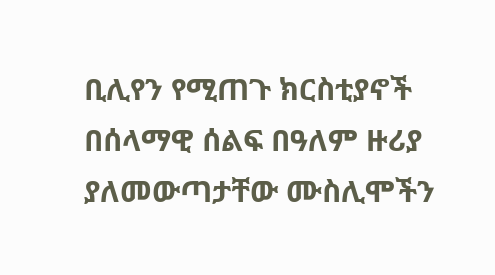ቢሊየን የሚጠጉ ክርስቲያኖች በሰላማዊ ሰልፍ በዓለም ዙሪያ ያለመውጣታቸው ሙስሊሞችን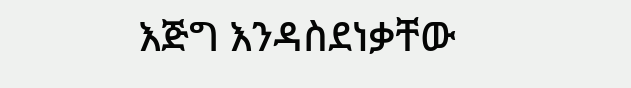እጅግ እንዳስደነቃቸው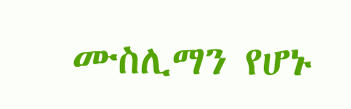ሙስሊማን የሆኑ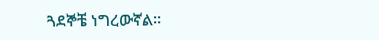ጓደኞቼ ነግረውኛል።